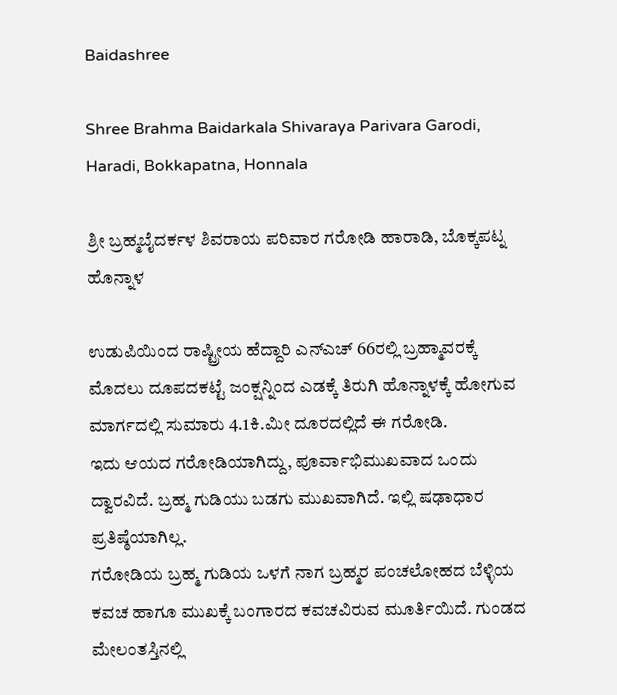Baidashree

Shree Brahma Baidarkala Shivaraya Parivara Garodi, Haradi, Bokkapatna, Honnala

ಶ್ರೀ ಬ್ರಹ್ಮಬೈದರ್ಕಳ ಶಿವರಾಯ ಪರಿವಾರ ಗರೋಡಿ ಹಾರಾಡಿ, ಬೊಕ್ಕಪಟ್ನ ಹೊನ್ನಾಳ

ಉಡುಪಿಯಿಂದ ರಾಷ್ಟ್ರೀಯ ಹೆದ್ದಾರಿ ಎನ್ಎಚ್ 66ರಲ್ಲಿ ಬ್ರಹ್ಮಾವರಕ್ಕೆ ಮೊದಲು ದೂಪದಕಟ್ಟೆ ಜಂಕ್ಷನ್ನಿಂದ ಎಡಕ್ಕೆ ತಿರುಗಿ ಹೊನ್ನಾಳಕ್ಕೆ ಹೋಗುವ ಮಾರ್ಗದಲ್ಲಿ ಸುಮಾರು 4.1ಕಿ.ಮೀ ದೂರದಲ್ಲಿದೆ ಈ ಗರೋಡಿ.
ಇದು ಆಯದ ಗರೋಡಿಯಾಗಿದ್ದು, ಪೂರ್ವಾಭಿಮುಖವಾದ ಒಂದು ದ್ವಾರವಿದೆ. ಬ್ರಹ್ಮ ಗುಡಿಯು ಬಡಗು ಮುಖವಾಗಿದೆ. ಇಲ್ಲಿ ಷಢಾಧಾರ ಪ್ರತಿಷ್ಠೆಯಾಗಿಲ್ಲ.
ಗರೋಡಿಯ ಬ್ರಹ್ಮ ಗುಡಿಯ ಒಳಗೆ ನಾಗ ಬ್ರಹ್ಮರ ಪಂಚಲೋಹದ ಬೆಳ್ಳಿಯ ಕವಚ ಹಾಗೂ ಮುಖಕ್ಕೆ ಬಂಗಾರದ ಕವಚವಿರುವ ಮೂರ್ತಿಯಿದೆ. ಗುಂಡದ ಮೇಲಂತಸ್ತಿನಲ್ಲಿ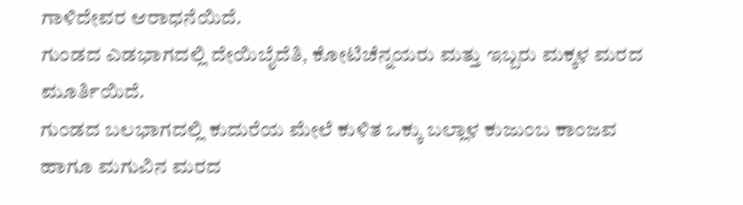ಗಾಳಿದೇವರ ಆರಾಧನೆಯಿದೆ.
ಗುಂಡದ ಎಡಭಾಗದಲ್ಲಿ ದೇಯಿಬೈದೆತಿ, ಕೋಟಿಚೆನ್ನಯರು ಮತ್ತು ಇಬ್ಬರು ಮಕ್ಕಳ ಮರದ ಮೂರ್ತಿಯಿದೆ.
ಗುಂಡದ ಬಲಭಾಗದಲ್ಲಿ ಕುದುರೆಯ ಮೇಲೆ ಕುಳಿತ ಒಕ್ಕು ಬಲ್ಲಾಳ ಕುಜುಂಬ ಕಾಂಜವ ಹಾಗೂ ಮಗುವಿನ ಮರದ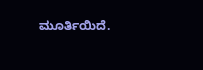ಮೂರ್ತಿಯಿದೆ.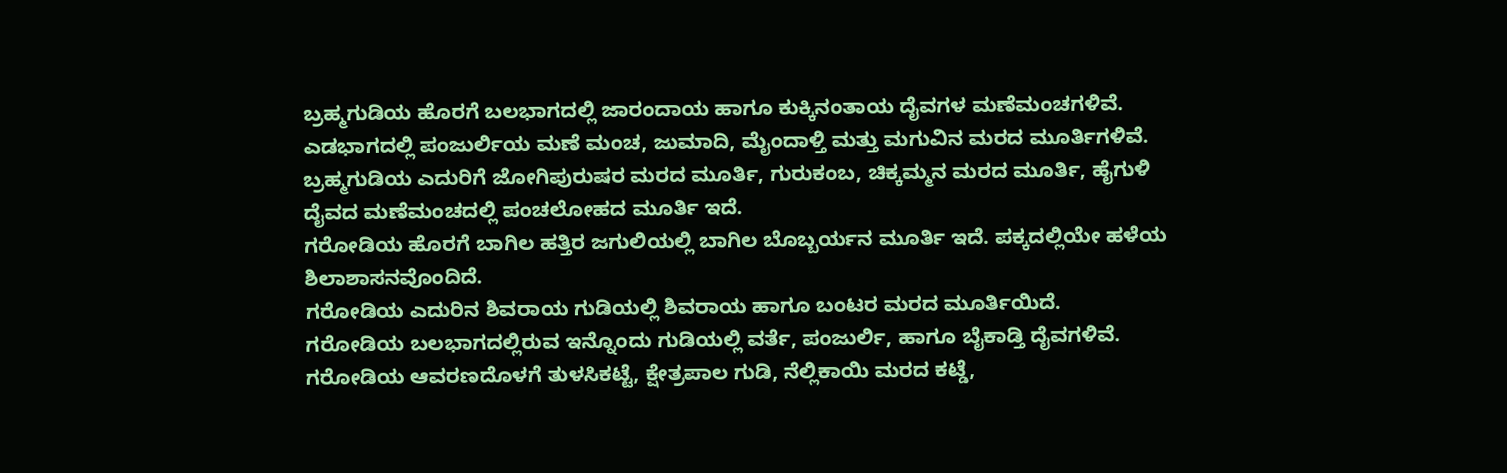ಬ್ರಹ್ಮಗುಡಿಯ ಹೊರಗೆ ಬಲಭಾಗದಲ್ಲಿ ಜಾರಂದಾಯ ಹಾಗೂ ಕುಕ್ಕಿನಂತಾಯ ದೈವಗಳ ಮಣೆಮಂಚಗಳಿವೆ. ಎಡಭಾಗದಲ್ಲಿ ಪಂಜುರ್ಲಿಯ ಮಣೆ ಮಂಚ, ಜುಮಾದಿ, ಮೈಂದಾಳ್ತಿ ಮತ್ತು ಮಗುವಿನ ಮರದ ಮೂರ್ತಿಗಳಿವೆ.
ಬ್ರಹ್ಮಗುಡಿಯ ಎದುರಿಗೆ ಜೋಗಿಪುರುಷರ ಮರದ ಮೂರ್ತಿ, ಗುರುಕಂಬ, ಚಿಕ್ಕಮ್ಮನ ಮರದ ಮೂರ್ತಿ, ಹೈಗುಳಿ ದೈವದ ಮಣೆಮಂಚದಲ್ಲಿ ಪಂಚಲೋಹದ ಮೂರ್ತಿ ಇದೆ.
ಗರೋಡಿಯ ಹೊರಗೆ ಬಾಗಿಲ ಹತ್ತಿರ ಜಗುಲಿಯಲ್ಲಿ ಬಾಗಿಲ ಬೊಬ್ಬರ್ಯನ ಮೂರ್ತಿ ಇದೆ. ಪಕ್ಕದಲ್ಲಿಯೇ ಹಳೆಯ ಶಿಲಾಶಾಸನವೊಂದಿದೆ.
ಗರೋಡಿಯ ಎದುರಿನ ಶಿವರಾಯ ಗುಡಿಯಲ್ಲಿ ಶಿವರಾಯ ಹಾಗೂ ಬಂಟರ ಮರದ ಮೂರ್ತಿಯಿದೆ.
ಗರೋಡಿಯ ಬಲಭಾಗದಲ್ಲಿರುವ ಇನ್ನೊಂದು ಗುಡಿಯಲ್ಲಿ ವರ್ತೆ, ಪಂಜುರ್ಲಿ, ಹಾಗೂ ಬೈಕಾಡ್ತಿ ದೈವಗಳಿವೆ.
ಗರೋಡಿಯ ಆವರಣದೊಳಗೆ ತುಳಸಿಕಟ್ಟೆ, ಕ್ಷೇತ್ರಪಾಲ ಗುಡಿ, ನೆಲ್ಲಿಕಾಯಿ ಮರದ ಕಟ್ಡೆ,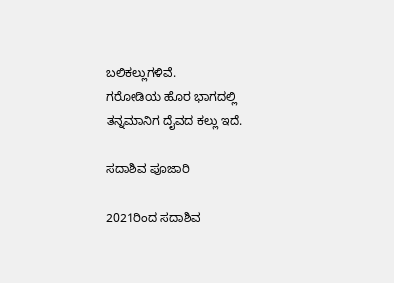ಬಲಿಕಲ್ಲುಗಳಿವೆ.
ಗರೋಡಿಯ ಹೊರ ಭಾಗದಲ್ಲಿ ತನ್ನಮಾನಿಗ ದೈವದ ಕಲ್ಲು ಇದೆ.

ಸದಾಶಿವ ಪೂಜಾರಿ

2021ರಿಂದ ಸದಾಶಿವ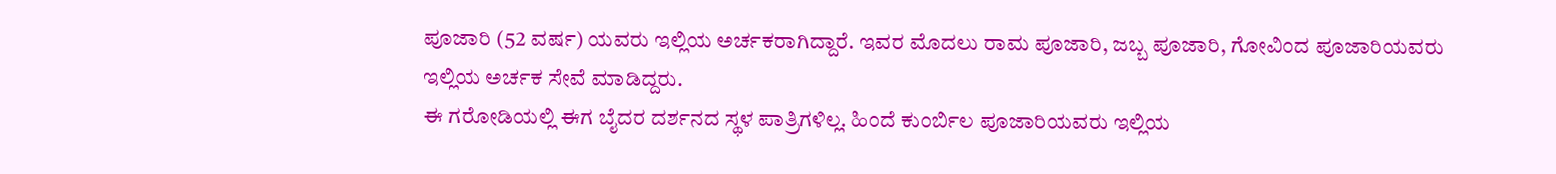ಪೂಜಾರಿ (52 ವರ್ಷ) ಯವರು ಇಲ್ಲಿಯ ಅರ್ಚಕರಾಗಿದ್ದಾರೆ. ಇವರ ಮೊದಲು ರಾಮ ಪೂಜಾರಿ, ಜಬ್ಬ ಪೂಜಾರಿ, ಗೋವಿಂದ ಪೂಜಾರಿಯವರು ಇಲ್ಲಿಯ ಅರ್ಚಕ ಸೇವೆ ಮಾಡಿದ್ದರು.
ಈ ಗರೋಡಿಯಲ್ಲಿ ಈಗ ಬೈದರ ದರ್ಶನದ ಸ್ಥಳ ಪಾತ್ರಿಗಳಿಲ್ಲ. ಹಿಂದೆ ಕುಂರ್ಬಿಲ ಪೂಜಾರಿಯವರು ಇಲ್ಲಿಯ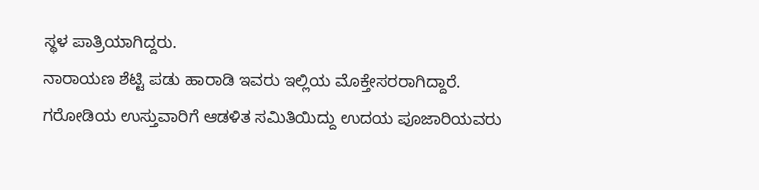ಸ್ಥಳ ಪಾತ್ರಿಯಾಗಿದ್ದರು.
ನಾರಾಯಣ ಶೆಟ್ಟಿ ಪಡು ಹಾರಾಡಿ ಇವರು ಇಲ್ಲಿಯ ಮೊಕ್ತೇಸರರಾಗಿದ್ದಾರೆ. ಗರೋಡಿಯ ಉಸ್ತುವಾರಿಗೆ ಆಡಳಿತ ಸಮಿತಿಯಿದ್ದು ಉದಯ ಪೂಜಾರಿಯವರು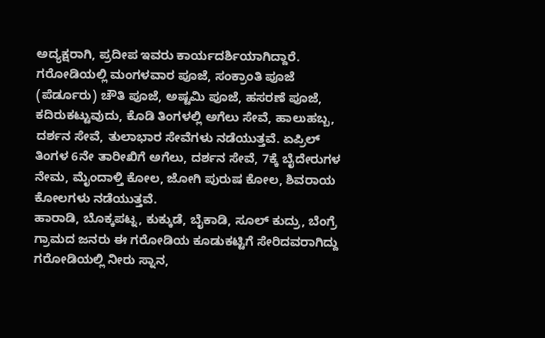ಅದ್ಯಕ್ಷರಾಗಿ, ಪ್ರದೀಪ ಇವರು ಕಾರ್ಯದರ್ಶಿಯಾಗಿದ್ದಾರೆ.
ಗರೋಡಿಯಲ್ಲಿ ಮಂಗಳವಾರ ಪೂಜೆ, ಸಂಕ್ರಾಂತಿ ಪೂಜೆ (ಪೆರ್ಡೂರು) ಚೌತಿ ಪೂಜೆ, ಅಷ್ಟಮಿ ಪೂಜೆ, ಹಸರಣೆ ಪೂಜೆ, ಕದಿರುಕಟ್ಟುವುದು, ಕೊಡಿ ತಿಂಗಳಲ್ಲಿ ಅಗೆಲು ಸೇವೆ, ಹಾಲುಹಬ್ಬ, ದರ್ಶನ ಸೇವೆ, ತುಲಾಭಾರ ಸೇವೆಗಳು ನಡೆಯುತ್ತವೆ. ಏಪ್ರಿಲ್ ತಿಂಗಳ 6ನೇ ತಾರೀಖಿಗೆ ಅಗೆಲು, ದರ್ಶನ ಸೇವೆ, 7ಕ್ಕೆ ಬೈದೇರುಗಳ ನೇಮ, ಮೈಂದಾಳ್ತಿ ಕೋಲ, ಜೋಗಿ ಪುರುಷ ಕೋಲ, ಶಿವರಾಯ ಕೋಲಗಳು ನಡೆಯುತ್ತವೆ.
ಹಾರಾಡಿ, ಬೊಕ್ಕಪಟ್ನ, ಕುಕ್ಕುಡೆ, ಬೈಕಾಡಿ, ಸೂಲ್ ಕುದ್ರು, ಬೆಂಗ್ರೆ ಗ್ರಾಮದ ಜನರು ಈ ಗರೋಡಿಯ ಕೂಡುಕಟ್ಟಿಗೆ ಸೇರಿದವರಾಗಿದ್ದು ಗರೋಡಿಯಲ್ಲಿ ನೀರು ಸ್ನಾನ,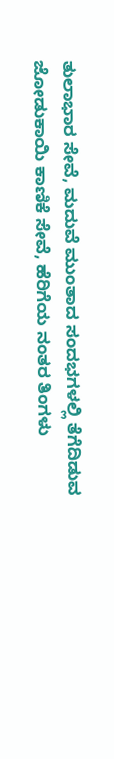ತುಲಾಭಾರ ಸೇವೆ, ಮದುವೆ ಮುಂತಾದ ಸಂದಭಗಳಲ್ಲಿ ತೆಗೆದಿಡುವ ಜೋಡುಕಾಯಿ ಕಾಣಿಕೆ ಸೇವೆ, ಹೆರಿಗೆಯ ನಂತರ ತಿಂಗಳು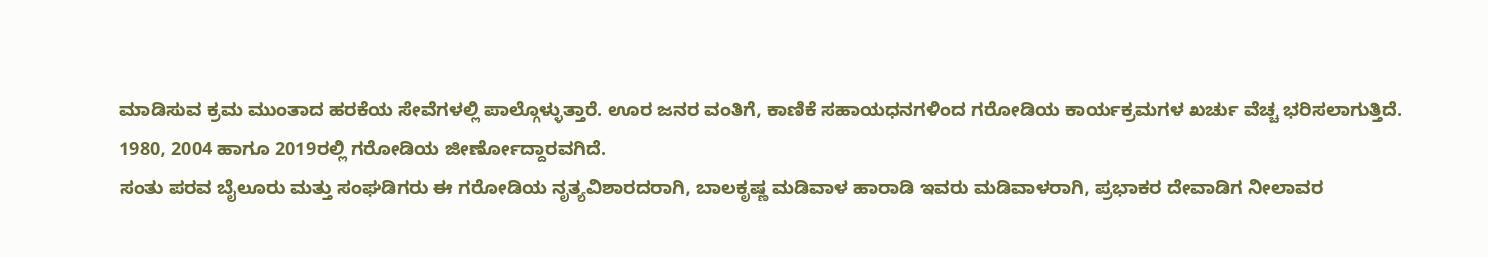ಮಾಡಿಸುವ ಕ್ರಮ ಮುಂತಾದ ಹರಕೆಯ ಸೇವೆಗಳಲ್ಲಿ ಪಾಲ್ಗೊಳ್ಳುತ್ತಾರೆ. ಊರ ಜನರ ವಂತಿಗೆ, ಕಾಣಿಕೆ ಸಹಾಯಧನಗಳಿಂದ ಗರೋಡಿಯ ಕಾರ್ಯಕ್ರಮಗಳ ಖರ್ಚು ವೆಚ್ಚ ಭರಿಸಲಾಗುತ್ತಿದೆ.
1980, 2004 ಹಾಗೂ 2019ರಲ್ಲಿ ಗರೋಡಿಯ ಜೀರ್ಣೋದ್ದಾರವಗಿದೆ.
ಸಂತು ಪರವ ಬೈಲೂರು ಮತ್ತು ಸಂಘಡಿಗರು ಈ ಗರೋಡಿಯ ನೃತ್ಯವಿಶಾರದರಾಗಿ, ಬಾಲಕೃಷ್ಣ ಮಡಿವಾಳ ಹಾರಾಡಿ ಇವರು ಮಡಿವಾಳರಾಗಿ, ಪ್ರಭಾಕರ ದೇವಾಡಿಗ ನೀಲಾವರ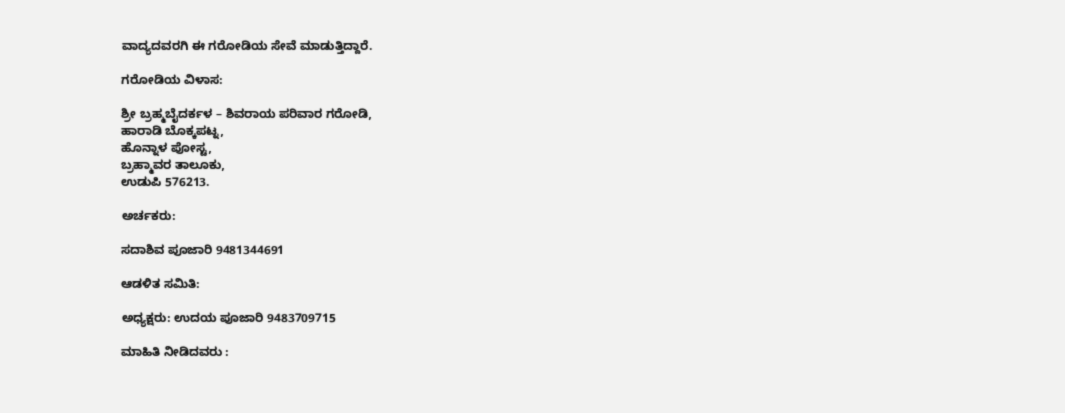ವಾದ್ಯದವರಗಿ ಈ ಗರೋಡಿಯ ಸೇವೆ ಮಾಡುತ್ತಿದ್ದಾರೆ.

ಗರೋಡಿಯ ವಿಳಾಸ:

ಶ್ರೀ ಬ್ರಹ್ಮಬೈದರ್ಕಳ – ಶಿವರಾಯ ಪರಿವಾರ ಗರೋಡಿ,
ಹಾರಾಡಿ ಬೊಕ್ಕಪಟ್ನ,
ಹೊನ್ನಾಳ ಪೋಸ್ಟ,
ಬ್ರಹ್ಮಾವರ ತಾಲೂಕು,
ಉಡುಪಿ 576213.

ಅರ್ಚಕರು:

ಸದಾಶಿವ ಪೂಜಾರಿ 9481344691

ಆಡಳಿತ ಸಮಿತಿ:

ಅಧ್ಯಕ್ಷರು: ಉದಯ ಪೂಜಾರಿ 9483709715

ಮಾಹಿತಿ ನೀಡಿದವರು :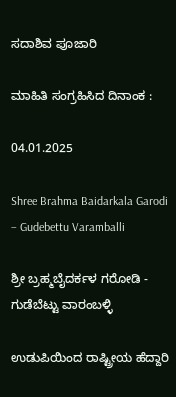ಸದಾಶಿವ ಪೂಜಾರಿ

ಮಾಹಿತಿ ಸಂಗ್ರಹಿಸಿದ ದಿನಾಂಕ :

04.01.2025

Shree Brahma Baidarkala Garodi – Gudebettu Varamballi

ಶ್ರೀ ಬ್ರಹ್ಮಬೈದರ್ಕಳ ಗರೋಡಿ - ಗುಡೆಬೆಟ್ಟು ವಾರಂಬಳ್ಳಿ

ಉಡುಪಿಯಿಂದ ರಾಷ್ಟ್ರೀಯ ಹೆದ್ದಾರಿ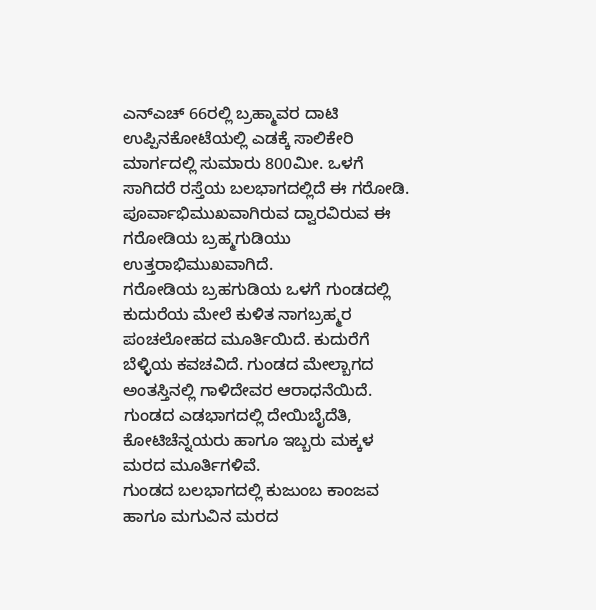ಎನ್ಎಚ್ 66ರಲ್ಲಿ ಬ್ರಹ್ಮಾವರ ದಾಟಿ ಉಪ್ಪಿನಕೋಟೆಯಲ್ಲಿ ಎಡಕ್ಕೆ ಸಾಲಿಕೇರಿ ಮಾರ್ಗದಲ್ಲಿ ಸುಮಾರು 800ಮೀ. ಒಳಗೆ ಸಾಗಿದರೆ ರಸ್ತೆಯ ಬಲಭಾಗದಲ್ಲಿದೆ ಈ ಗರೋಡಿ.
ಪೂರ್ವಾಭಿಮುಖವಾಗಿರುವ ದ್ವಾರವಿರುವ ಈ ಗರೋಡಿಯ ಬ್ರಹ್ಮಗುಡಿಯು ಉತ್ತರಾಭಿಮುಖವಾಗಿದೆ.
ಗರೋಡಿಯ ಬ್ರಹಗುಡಿಯ ಒಳಗೆ ಗುಂಡದಲ್ಲಿ ಕುದುರೆಯ ಮೇಲೆ ಕುಳಿತ ನಾಗಬ್ರಹ್ಮರ ಪಂಚಲೋಹದ ಮೂರ್ತಿಯಿದೆ. ಕುದುರೆಗೆ ಬೆಳ್ಳಿಯ ಕವಚವಿದೆ. ಗುಂಡದ ಮೇಲ್ಬಾಗದ ಅಂತಸ್ತಿನಲ್ಲಿ ಗಾಳಿದೇವರ ಆರಾಧನೆಯಿದೆ.
ಗುಂಡದ ಎಡಭಾಗದಲ್ಲಿ ದೇಯಿಬೈದೆತಿ, ಕೋಟಿಚೆನ್ನಯರು ಹಾಗೂ ಇಬ್ಬರು ಮಕ್ಕಳ ಮರದ ಮೂರ್ತಿಗಳಿವೆ.
ಗುಂಡದ ಬಲಭಾಗದಲ್ಲಿ ಕುಜುಂಬ ಕಾಂಜವ ಹಾಗೂ ಮಗುವಿನ ಮರದ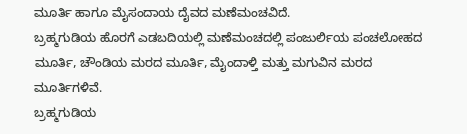ಮೂರ್ತಿ ಹಾಗೂ ಮೈಸಂದಾಯ ದೈವದ ಮಣೆಮಂಚವಿದೆ.
ಬ್ರಹ್ಮಗುಡಿಯ ಹೊರಗೆ ಎಡಬದಿಯಲ್ಲಿ ಮಣೆಮಂಚದಲ್ಲಿ ಪಂಜುರ್ಲಿಯ ಪಂಚಲೋಹದ ಮೂರ್ತಿ, ಚೌಂಡಿಯ ಮರದ ಮೂರ್ತಿ, ಮೈಂದಾಳ್ತಿ ಮತ್ತು ಮಗುವಿನ ಮರದ ಮೂರ್ತಿಗಳಿವೆ.
ಬ್ರಹ್ಮಗುಡಿಯ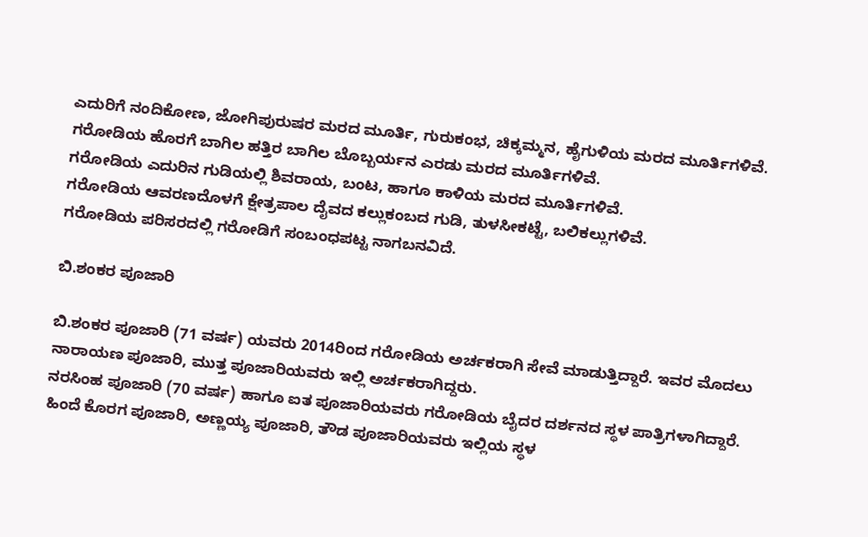ಎದುರಿಗೆ ನಂದಿಕೋಣ, ಜೋಗಿಪುರುಷರ ಮರದ ಮೂರ್ತಿ, ಗುರುಕಂಭ, ಚಿಕ್ಕಮ್ಮನ, ಹೈಗುಳಿಯ ಮರದ ಮೂರ್ತಿಗಳಿವೆ.
ಗರೋಡಿಯ ಹೊರಗೆ ಬಾಗಿಲ ಹತ್ತಿರ ಬಾಗಿಲ ಬೊಬ್ಬರ್ಯನ ಎರಡು ಮರದ ಮೂರ್ತಿಗಳಿವೆ.
ಗರೋಡಿಯ ಎದುರಿನ ಗುಡಿಯಲ್ಲಿ ಶಿವರಾಯ, ಬಂಟ, ಹಾಗೂ ಕಾಳಿಯ ಮರದ ಮೂರ್ತಿಗಳಿವೆ.
ಗರೋಡಿಯ ಆವರಣದೊಳಗೆ ಕ್ಷೇತ್ರಪಾಲ ದೈವದ ಕಲ್ಲುಕಂಬದ ಗುಡಿ, ತುಳಸೀಕಟ್ಟೆ, ಬಲಿಕಲ್ಲುಗಳಿವೆ.
ಗರೋಡಿಯ ಪರಿಸರದಲ್ಲಿ ಗರೋಡಿಗೆ ಸಂಬಂಧಪಟ್ಟ ನಾಗಬನವಿದೆ.

ಬಿ.ಶಂಕರ ಪೂಜಾರಿ

ಬಿ.ಶಂಕರ ಪೂಜಾರಿ (71 ವರ್ಷ) ಯವರು 2014ರಿಂದ ಗರೋಡಿಯ ಅರ್ಚಕರಾಗಿ ಸೇವೆ ಮಾಡುತ್ತಿದ್ದಾರೆ. ಇವರ ಮೊದಲು ನಾರಾಯಣ ಪೂಜಾರಿ, ಮುತ್ತ ಪೂಜಾರಿಯವರು ಇಲ್ಲಿ ಅರ್ಚಕರಾಗಿದ್ದರು.
ನರಸಿಂಹ ಪೂಜಾರಿ (70 ವರ್ಷ) ಹಾಗೂ ಐತ ಪೂಜಾರಿಯವರು ಗರೋಡಿಯ ಬೈದರ ದರ್ಶನದ ಸ್ಥಳ ಪಾತ್ರಿಗಳಾಗಿದ್ದಾರೆ. ಹಿಂದೆ ಕೊರಗ ಪೂಜಾರಿ, ಅಣ್ಣಯ್ಯ ಪೂಜಾರಿ, ತೌಡ ಪೂಜಾರಿಯವರು ಇಲ್ಲಿಯ ಸ್ಥಳ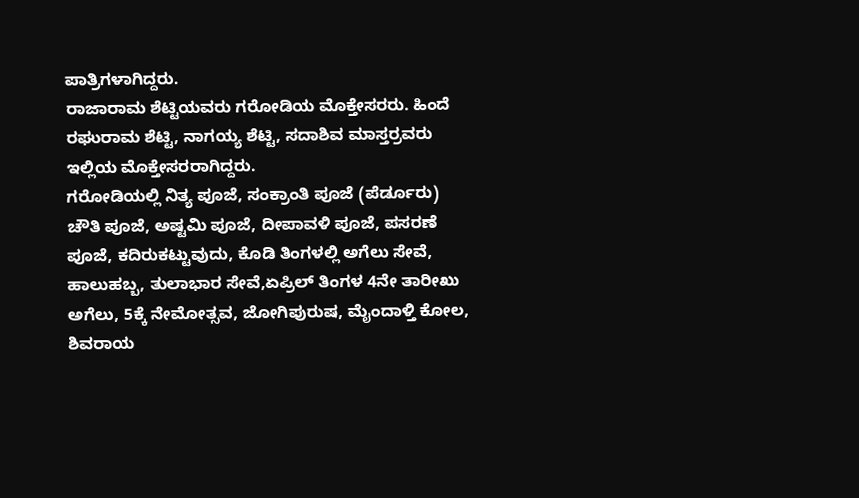ಪಾತ್ರಿಗಳಾಗಿದ್ದರು.
ರಾಜಾರಾಮ ಶೆಟ್ಟಿಯವರು ಗರೋಡಿಯ ಮೊಕ್ತೇಸರರು. ಹಿಂದೆ ರಘುರಾಮ ಶೆಟ್ಟಿ, ನಾಗಯ್ಯ ಶೆಟ್ಟಿ, ಸದಾಶಿವ ಮಾಸ್ತರ್ರವರು ಇಲ್ಲಿಯ ಮೊಕ್ತೇಸರರಾಗಿದ್ದರು.
ಗರೋಡಿಯಲ್ಲಿ ನಿತ್ಯ ಪೂಜೆ, ಸಂಕ್ರಾಂತಿ ಪೂಜೆ (ಪೆರ್ಡೂರು) ಚೌತಿ ಪೂಜೆ, ಅಷ್ಟಮಿ ಪೂಜೆ, ದೀಪಾವಳಿ ಪೂಜೆ, ಪಸರಣೆ ಪೂಜೆ, ಕದಿರುಕಟ್ಟುವುದು, ಕೊಡಿ ತಿಂಗಳಲ್ಲಿ ಅಗೆಲು ಸೇವೆ, ಹಾಲುಹಬ್ಬ, ತುಲಾಭಾರ ಸೇವೆ,ಏಪ್ರಿಲ್ ತಿಂಗಳ 4ನೇ ತಾರೀಖು ಅಗೆಲು, 5ಕ್ಕೆ ನೇಮೋತ್ಸವ, ಜೋಗಿಪುರುಷ, ಮೈಂದಾಳ್ತಿ ಕೋಲ, ಶಿವರಾಯ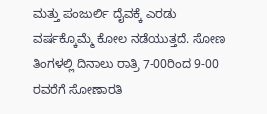ಮತ್ತು ಪಂಜುರ್ಲಿ ದೈವಕ್ಕೆ ಎರಡು ವರ್ಷಕ್ಕೊಮ್ಮೆ ಕೋಲ ನಡೆಯುತ್ತದೆ. ಸೋಣ ತಿಂಗಳಲ್ಲಿ ದಿನಾಲು ರಾತ್ರಿ 7-00ರಿಂದ 9-00 ರವರೆಗೆ ಸೋಣಾರತಿ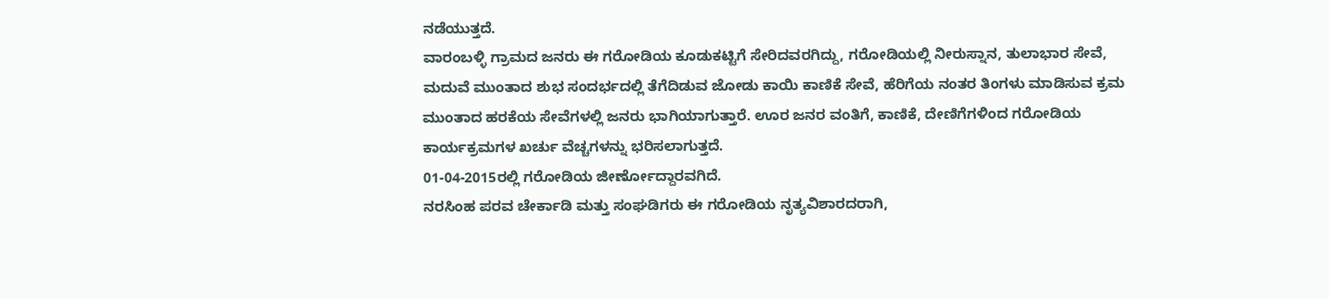ನಡೆಯುತ್ತದೆ.
ವಾರಂಬಳ್ಳಿ ಗ್ರಾಮದ ಜನರು ಈ ಗರೋಡಿಯ ಕೂಡುಕಟ್ಟಿಗೆ ಸೇರಿದವರಗಿದ್ದು, ಗರೋಡಿಯಲ್ಲಿ ನೀರುಸ್ನಾನ, ತುಲಾಭಾರ ಸೇವೆ, ಮದುವೆ ಮುಂತಾದ ಶುಭ ಸಂದರ್ಭದಲ್ಲಿ ತೆಗೆದಿಡುವ ಜೋಡು ಕಾಯಿ ಕಾಣಿಕೆ ಸೇವೆ, ಹೆರಿಗೆಯ ನಂತರ ತಿಂಗಳು ಮಾಡಿಸುವ ಕ್ರಮ ಮುಂತಾದ ಹರಕೆಯ ಸೇವೆಗಳಲ್ಲಿ ಜನರು ಭಾಗಿಯಾಗುತ್ತಾರೆ. ಊರ ಜನರ ವಂತಿಗೆ, ಕಾಣಿಕೆ, ದೇಣಿಗೆಗಳಿಂದ ಗರೋಡಿಯ ಕಾರ್ಯಕ್ರಮಗಳ ಖರ್ಚು ವೆಚ್ಚಗಳನ್ನು ಭರಿಸಲಾಗುತ್ತದೆ.
01-04-2015ರಲ್ಲಿ ಗರೋಡಿಯ ಜೀರ್ಣೋದ್ದಾರವಗಿದೆ.
ನರಸಿಂಹ ಪರವ ಚೇರ್ಕಾಡಿ ಮತ್ತು ಸಂಘಡಿಗರು ಈ ಗರೋಡಿಯ ನೃತ್ಯವಿಶಾರದರಾಗಿ,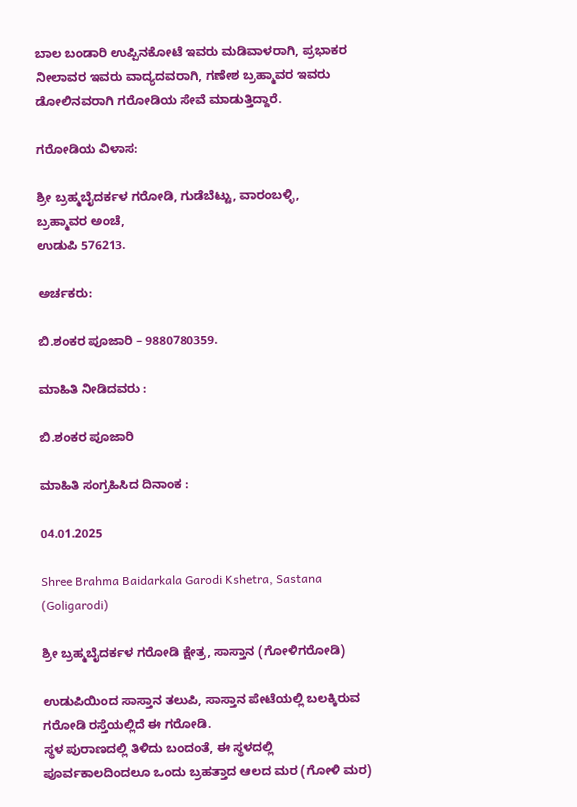ಬಾಲ ಬಂಡಾರಿ ಉಪ್ಪಿನಕೋಟೆ ಇವರು ಮಡಿವಾಳರಾಗಿ, ಪ್ರಭಾಕರ ನೀಲಾವರ ಇವರು ವಾದ್ಯದವರಾಗಿ, ಗಣೇಶ ಬ್ರಹ್ಮಾವರ ಇವರು ಡೋಲಿನವರಾಗಿ ಗರೋಡಿಯ ಸೇವೆ ಮಾಡುತ್ತಿದ್ದಾರೆ.

ಗರೋಡಿಯ ವಿಳಾಸ:

ಶ್ರೀ ಬ್ರಹ್ಮಬೈದರ್ಕಳ ಗರೋಡಿ, ಗುಡೆಬೆಟ್ಟು, ವಾರಂಬಳ್ಳಿ,
ಬ್ರಹ್ಮಾವರ ಅಂಚೆ,
ಉಡುಪಿ 576213.

ಅರ್ಚಕರು:

ಬಿ.ಶಂಕರ ಪೂಜಾರಿ – 9880780359.

ಮಾಹಿತಿ ನೀಡಿದವರು :

ಬಿ.ಶಂಕರ ಪೂಜಾರಿ

ಮಾಹಿತಿ ಸಂಗ್ರಹಿಸಿದ ದಿನಾಂಕ :

04.01.2025

Shree Brahma Baidarkala Garodi Kshetra, Sastana (Goligarodi)

ಶ್ರೀ ಬ್ರಹ್ಮಬೈದರ್ಕಳ ಗರೋಡಿ ಕ್ಷೇತ್ರ, ಸಾಸ್ತಾನ (ಗೋಳಿಗರೋಡಿ)

ಉಡುಪಿಯಿಂದ ಸಾಸ್ತಾನ ತಲುಪಿ, ಸಾಸ್ತಾನ ಪೇಟೆಯಲ್ಲಿ ಬಲಕ್ಕಿರುವ ಗರೋಡಿ ರಸ್ತೆಯಲ್ಲಿದೆ ಈ ಗರೋಡಿ.
ಸ್ಥಳ ಪುರಾಣದಲ್ಲಿ ತಿಳಿದು ಬಂದಂತೆ, ಈ ಸ್ಥಳದಲ್ಲಿ ಪೂರ್ವಕಾಲದಿಂದಲೂ ಒಂದು ಬ್ರಹತ್ತಾದ ಆಲದ ಮರ (ಗೋಳಿ ಮರ)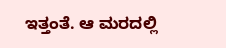ಇತ್ತಂತೆ. ಆ ಮರದಲ್ಲಿ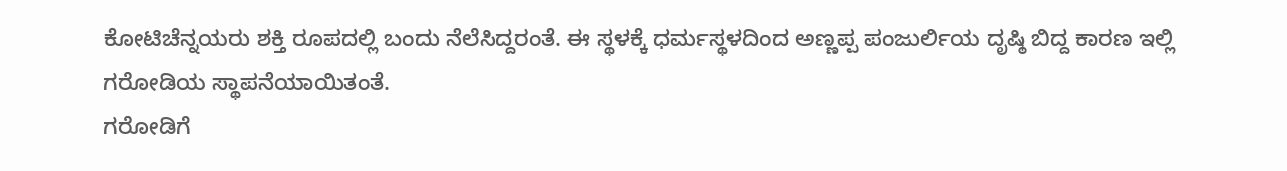ಕೋಟಿಚೆನ್ನಯರು ಶಕ್ತಿ ರೂಪದಲ್ಲಿ ಬಂದು ನೆಲೆಸಿದ್ದರಂತೆ. ಈ ಸ್ಥಳಕ್ಕೆ ಧರ್ಮಸ್ಥಳದಿಂದ ಅಣ್ಣಪ್ಪ ಪಂಜುರ್ಲಿಯ ದೃಷ್ಠಿ ಬಿದ್ದ ಕಾರಣ ಇಲ್ಲಿ ಗರೋಡಿಯ ಸ್ಥಾಪನೆಯಾಯಿತಂತೆ.
ಗರೋಡಿಗೆ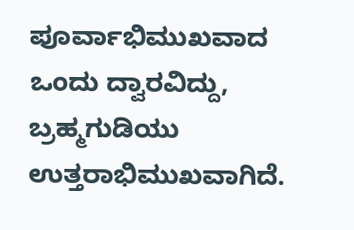ಪೂರ್ವಾಭಿಮುಖವಾದ ಒಂದು ದ್ವಾರವಿದ್ದು, ಬ್ರಹ್ಮಗುಡಿಯು ಉತ್ತರಾಭಿಮುಖವಾಗಿದೆ.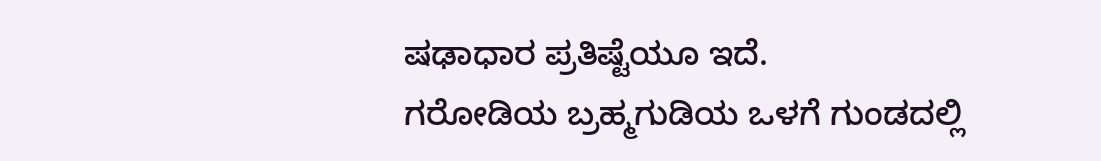ಷಢಾಧಾರ ಪ್ರತಿಷ್ಟೆಯೂ ಇದೆ.
ಗರೋಡಿಯ ಬ್ರಹ್ಮಗುಡಿಯ ಒಳಗೆ ಗುಂಡದಲ್ಲಿ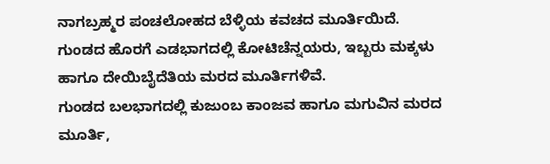ನಾಗಬ್ರಹ್ಮರ ಪಂಚಲೋಹದ ಬೆಳ್ಳಿಯ ಕವಚದ ಮೂರ್ತಿಯಿದೆ.
ಗುಂಡದ ಹೊರಗೆ ಎಡಭಾಗದಲ್ಲಿ ಕೋಟಿಚೆನ್ನಯರು, ಇಬ್ಬರು ಮಕ್ಕಳು ಹಾಗೂ ದೇಯಿಬೈದೆತಿಯ ಮರದ ಮೂರ್ತಿಗಳಿವೆ.
ಗುಂಡದ ಬಲಭಾಗದಲ್ಲಿ ಕುಜುಂಬ ಕಾಂಜವ ಹಾಗೂ ಮಗುವಿನ ಮರದ ಮೂರ್ತಿ,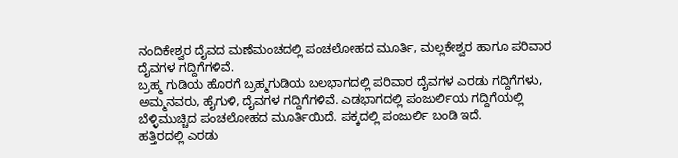ನಂದಿಕೇಶ್ವರ ದೈವದ ಮಣೆಮಂಚದಲ್ಲಿ ಪಂಚಲೋಹದ ಮೂರ್ತಿ, ಮಲ್ಲಕೇಶ್ವರ ಹಾಗೂ ಪರಿವಾರ ದೈವಗಳ ಗದ್ದಿಗೆಗಳಿವೆ.
ಬ್ರಹ್ಮ ಗುಡಿಯ ಹೊರಗೆ ಬ್ರಹ್ಮಗುಡಿಯ ಬಲಭಾಗದಲ್ಲಿ ಪರಿವಾರ ದೈವಗಳ ಎರಡು ಗದ್ದಿಗೆಗಳು, ಅಮ್ಮನವರು, ಹೈಗುಳಿ, ದೈವಗಳ ಗದ್ದಿಗೆಗಳಿವೆ. ಎಡಭಾಗದಲ್ಲಿ ಪಂಜುರ್ಲಿಯ ಗದ್ದಿಗೆಯಲ್ಲಿ ಬೆಳ್ಳಿಮುಚ್ಚಿದ ಪಂಚಲೋಹದ ಮೂರ್ತಿಯಿದೆ. ಪಕ್ಕದಲ್ಲಿ ಪಂಜುರ್ಲಿ ಬಂಡಿ ಇದೆ.
ಹತ್ತಿರದಲ್ಲಿ ಎರಡು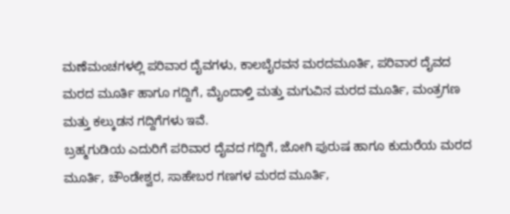ಮಣೆಮಂಚಗಳಲ್ಲಿ ಪರಿವಾರ ದೈವಗಳು, ಕಾಲಬೈರವನ ಮರದಮೂರ್ತಿ, ಪರಿವಾರ ದೈವದ ಮರದ ಮೂರ್ತಿ ಹಾಗೂ ಗದ್ದಿಗೆ, ಮೈಂದಾಳ್ತಿ ಮತ್ತು ಮಗುವಿನ ಮರದ ಮೂರ್ತಿ, ಮಂತ್ರಗಣ ಮತ್ತು ಕಲ್ಕುಡನ ಗದ್ದಿಗೆಗಳು ಇವೆ.
ಬ್ರಹ್ಮಗುಡಿಯ ಎದುರಿಗೆ ಪರಿವಾರ ದೈವದ ಗದ್ದಿಗೆ, ಜೋಗಿ ಪುರುಷ ಹಾಗೂ ಕುದುರೆಯ ಮರದ ಮೂರ್ತಿ, ಚೌಂಡೇಶ್ವರ, ಸಾಹೇಬರ ಗಣಗಳ ಮರದ ಮೂರ್ತಿ,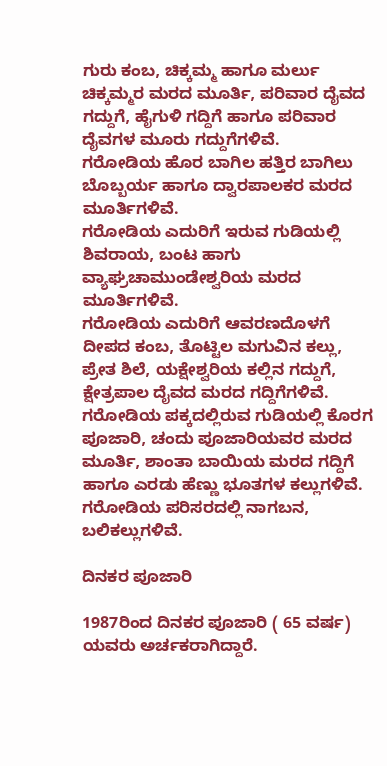ಗುರು ಕಂಬ, ಚಿಕ್ಕಮ್ಮ ಹಾಗೂ ಮರ್ಲು ಚಿಕ್ಕಮ್ಮರ ಮರದ ಮೂರ್ತಿ, ಪರಿವಾರ ದೈವದ ಗದ್ದುಗೆ, ಹೈಗುಳಿ ಗದ್ದಿಗೆ ಹಾಗೂ ಪರಿವಾರ ದೈವಗಳ ಮೂರು ಗದ್ದುಗೆಗಳಿವೆ.
ಗರೋಡಿಯ ಹೊರ ಬಾಗಿಲ ಹತ್ತಿರ ಬಾಗಿಲು ಬೊಬ್ಬರ್ಯ ಹಾಗೂ ದ್ವಾರಪಾಲಕರ ಮರದ ಮೂರ್ತಿಗಳಿವೆ.
ಗರೋಡಿಯ ಎದುರಿಗೆ ಇರುವ ಗುಡಿಯಲ್ಲಿ ಶಿವರಾಯ, ಬಂಟ ಹಾಗು ವ್ಯಾಘ್ರಚಾಮುಂಡೇಶ್ವರಿಯ ಮರದ ಮೂರ್ತಿಗಳಿವೆ.
ಗರೋಡಿಯ ಎದುರಿಗೆ ಆವರಣದೊಳಗೆ ದೀಪದ ಕಂಬ, ತೊಟ್ಟಿಲ ಮಗುವಿನ ಕಲ್ಲು, ಪ್ರೇತ ಶಿಲೆ, ಯಕ್ಷೇಶ್ವರಿಯ ಕಲ್ಲಿನ ಗದ್ದುಗೆ, ಕ್ಷೇತ್ರಪಾಲ ದೈವದ ಮರದ ಗದ್ದಿಗೆಗಳಿವೆ.
ಗರೋಡಿಯ ಪಕ್ಕದಲ್ಲಿರುವ ಗುಡಿಯಲ್ಲಿ ಕೊರಗ ಪೂಜಾರಿ, ಚಂದು ಪೂಜಾರಿಯವರ ಮರದ ಮೂರ್ತಿ, ಶಾಂತಾ ಬಾಯಿಯ ಮರದ ಗದ್ದಿಗೆ ಹಾಗೂ ಎರಡು ಹೆಣ್ಣು ಭೂತಗಳ ಕಲ್ಲುಗಳಿವೆ. ಗರೋಡಿಯ ಪರಿಸರದಲ್ಲಿ ನಾಗಬನ, ಬಲಿಕಲ್ಲುಗಳಿವೆ.

ದಿನಕರ ಪೂಜಾರಿ

1987ರಿಂದ ದಿನಕರ ಪೂಜಾರಿ ( 65 ವರ್ಷ) ಯವರು ಅರ್ಚಕರಾಗಿದ್ದಾರೆ.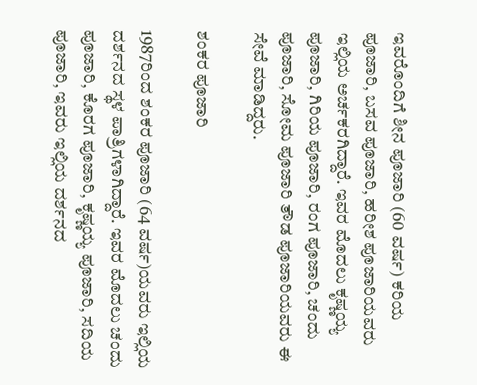ಇವರೊಂದಿಗೆ ಶೀನ ಪೂಜಾರಿ (60 ವರ್ಷ) ಕರಿಯ ಪೂಜಾರಿ, ಬಸವ ಪೂಜಾರಿ, ಹರೀಶ ಪೂಜಾರಿಯವರು ಇಲ್ಲಿಯ ಅರ್ಚಕರಗಿದ್ದಾರೆ. ಇವರ ಮೊದಲು ಕೃಷ್ಣಯ್ಯ ಪೂಜಾರಿ, ಗಿರಿಯ ಪೂಜಾರಿ, ರಂಗ ಪೂಜಾರಿ, ಚಂದು ಪೂಜಾರಿ, ಸೋಮ ಪೂಜಾರಿ ತೌಡ ಪೂಜಾರಿಯವರು ಈ ಸೇವೆ ಮಾಡಿದ್ದರು.

ಶಂಕರ ಪೂಜಾರಿ

1987ರಿಂದ ಶಂಕರ ಪೂಜಾರಿ (64 ವರ್ಷ)ಯವರು ಇಲ್ಲಿಯ ದರ್ಶನದ ಸ್ಥಳ ಪಾತ್ರಿಗಳಾಗಿದ್ದಾರೆ. ಇವರ ಮೊದಲು ಚಂದು ಪೂಜಾರಿ, ಕೊರಗ ಪೂಜಾರಿ, ಕೃಷ್ಣಯ್ಯ ಪೂಜಾರಿ, ಸದಿಯ ಪೂಜಾರಿ, ಇವರು ಇಲ್ಲಿಯ ದರ್ಶನದ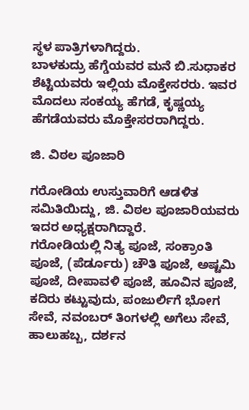ಸ್ಥಳ ಪಾತ್ರಿಗಳಾಗಿದ್ದರು.
ಬಾಳಕುದ್ರು ಹೆಗ್ಡೆಯವರ ಮನೆ ಬಿ.ಸುಧಾಕರ ಶೆಟ್ಟಿಯವರು ಇಲ್ಲಿಯ ಮೊಕ್ತೇಸರರು. ಇವರ ಮೊದಲು ಸಂಕಯ್ಯ ಹೆಗಡೆ, ಕೃಷ್ಣಯ್ಯ ಹೆಗಡೆಯವರು ಮೊಕ್ತೇಸರರಾಗಿದ್ದರು.

ಜಿ. ವಿಠಲ ಪೂಜಾರಿ

ಗರೋಡಿಯ ಉಸ್ತುವಾರಿಗೆ ಆಡಳಿತ ಸಮಿತಿಯಿದ್ದು, ಜಿ. ವಿಠಲ ಪೂಜಾರಿಯವರು ಇದರ ಅಧ್ಯಕ್ಷರಾಗಿದ್ದಾರೆ.
ಗರೋಡಿಯಲ್ಲಿ ನಿತ್ಯ ಪೂಜೆ, ಸಂಕ್ರಾಂತಿ ಪೂಜೆ, (ಪೆರ್ಡೂರು) ಚೌತಿ ಪೂಜೆ, ಅಷ್ಟಮಿ ಪೂಜೆ, ದೀಪಾವಳಿ ಪೂಜೆ, ಹೂವಿನ ಪೂಜೆ, ಕದಿರು ಕಟ್ಟುವುದು, ಪಂಜುರ್ಲಿಗೆ ಭೋಗ ಸೇವೆ, ನವಂಬರ್ ತಿಂಗಳಲ್ಲಿ ಅಗೆಲು ಸೇವೆ, ಹಾಲುಹಬ್ಬ, ದರ್ಶನ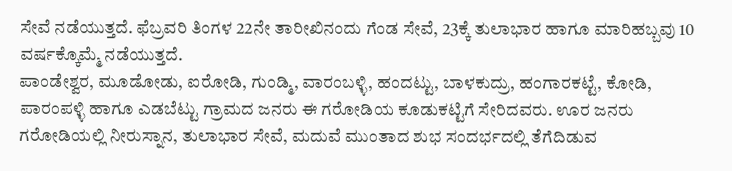ಸೇವೆ ನಡೆಯುತ್ತದೆ. ಫೆಬ್ರವರಿ ತಿಂಗಳ 22ನೇ ತಾರೀಖಿನಂದು ಗೆಂಡ ಸೇವೆ, 23ಕ್ಕೆ ತುಲಾಭಾರ ಹಾಗೂ ಮಾರಿಹಬ್ಬವು 10 ವರ್ಷಕ್ಕೊಮ್ಮೆ ನಡೆಯುತ್ತದೆ.
ಪಾಂಡೇಶ್ವರ, ಮೂಡೋಡು, ಐರೋಡಿ, ಗುಂಡ್ಮಿ, ವಾರಂಬಳ್ಳಿ, ಹಂದಟ್ಟು, ಬಾಳಕುದ್ರು, ಹಂಗಾರಕಟ್ಟೆ, ಕೋಡಿ, ಪಾರಂಪಳ್ಳಿ ಹಾಗೂ ಎಡಬೆಟ್ಟು ಗ್ರಾಮದ ಜನರು ಈ ಗರೋಡಿಯ ಕೂಡುಕಟ್ಟಿಗೆ ಸೇರಿದವರು. ಊರ ಜನರು ಗರೋಡಿಯಲ್ಲಿ ನೀರುಸ್ನಾನ, ತುಲಾಭಾರ ಸೇವೆ, ಮದುವೆ ಮುಂತಾದ ಶುಭ ಸಂದರ್ಭದಲ್ಲಿ ತೆಗೆದಿಡುವ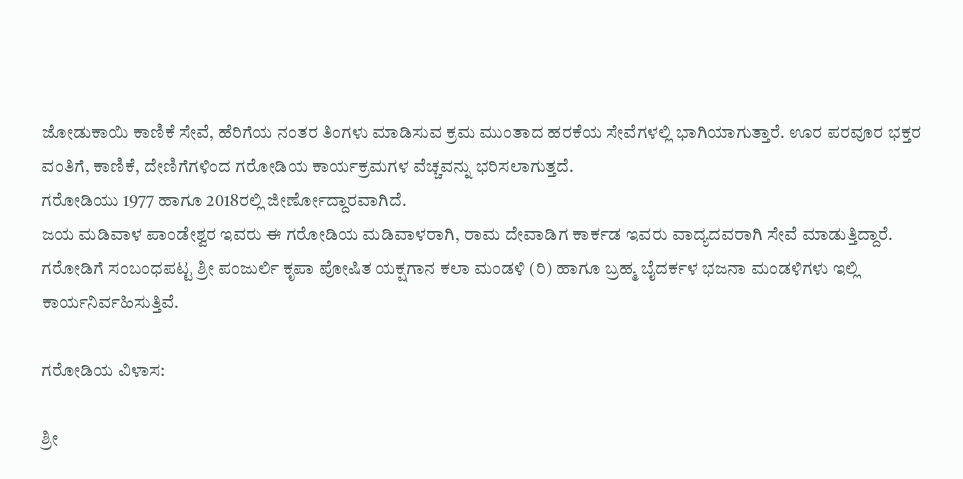ಜೋಡುಕಾಯಿ ಕಾಣಿಕೆ ಸೇವೆ, ಹೆರಿಗೆಯ ನಂತರ ತಿಂಗಳು ಮಾಡಿಸುವ ಕ್ರಮ ಮುಂತಾದ ಹರಕೆಯ ಸೇವೆಗಳಲ್ಲಿ ಭಾಗಿಯಾಗುತ್ತಾರೆ. ಊರ ಪರವೂರ ಭಕ್ತರ ವಂತಿಗೆ, ಕಾಣಿಕೆ, ದೇಣಿಗೆಗಳಿಂದ ಗರೋಡಿಯ ಕಾರ್ಯಕ್ರಮಗಳ ವೆಚ್ಚವನ್ನು ಭರಿಸಲಾಗುತ್ತದೆ.
ಗರೋಡಿಯು 1977 ಹಾಗೂ 2018ರಲ್ಲಿ ಜೀರ್ಣೋದ್ದಾರವಾಗಿದೆ.
ಜಯ ಮಡಿವಾಳ ಪಾಂಡೇಶ್ವರ ಇವರು ಈ ಗರೋಡಿಯ ಮಡಿವಾಳರಾಗಿ, ರಾಮ ದೇವಾಡಿಗ ಕಾರ್ಕಡ ಇವರು ವಾದ್ಯದವರಾಗಿ ಸೇವೆ ಮಾಡುತ್ತಿದ್ದಾರೆ.
ಗರೋಡಿಗೆ ಸಂಬಂಧಪಟ್ಟ ಶ್ರೀ ಪಂಜುರ್ಲಿ ಕೃಪಾ ಪೋಷಿತ ಯಕ್ಷಗಾನ ಕಲಾ ಮಂಡಳಿ (ರಿ) ಹಾಗೂ ಬ್ರಹ್ಮ ಬೈದರ್ಕಳ ಭಜನಾ ಮಂಡಳಿಗಳು ಇಲ್ಲಿ ಕಾರ್ಯನಿರ್ವಹಿಸುತ್ತಿವೆ.

ಗರೋಡಿಯ ವಿಳಾಸ:

ಶ್ರೀ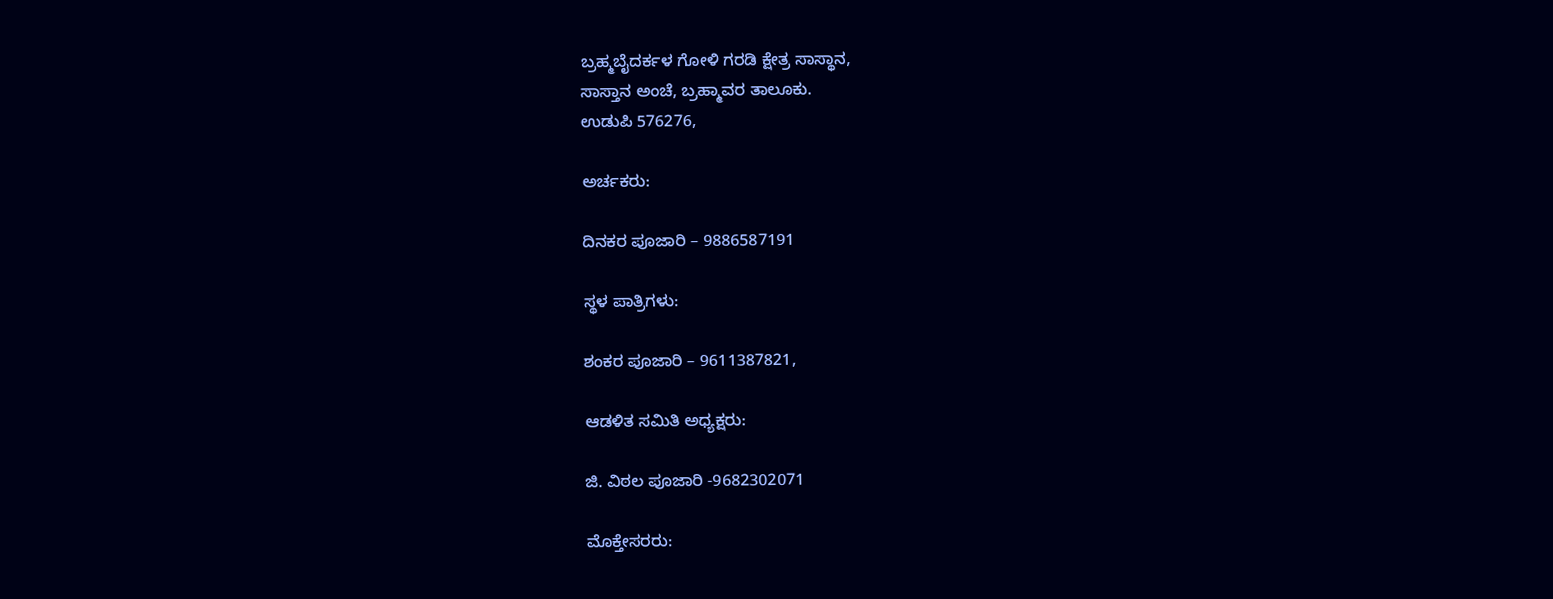ಬ್ರಹ್ಮಬೈದರ್ಕಳ ಗೋಳಿ ಗರಡಿ ಕ್ಷೇತ್ರ ಸಾಸ್ಥಾನ,
ಸಾಸ್ತಾನ ಅಂಚೆ, ಬ್ರಹ್ಮಾವರ ತಾಲೂಕು.
ಉಡುಪಿ 576276,

ಅರ್ಚಕರು:

ದಿನಕರ ಪೂಜಾರಿ – 9886587191

ಸ್ಥಳ ಪಾತ್ರಿಗಳು:

ಶಂಕರ ಪೂಜಾರಿ – 9611387821,

ಆಡಳಿತ ಸಮಿತಿ ಅಧ್ಯಕ್ಷರು:

ಜಿ. ವಿಠಲ ಪೂಜಾರಿ -9682302071

ಮೊಕ್ತೇಸರರು: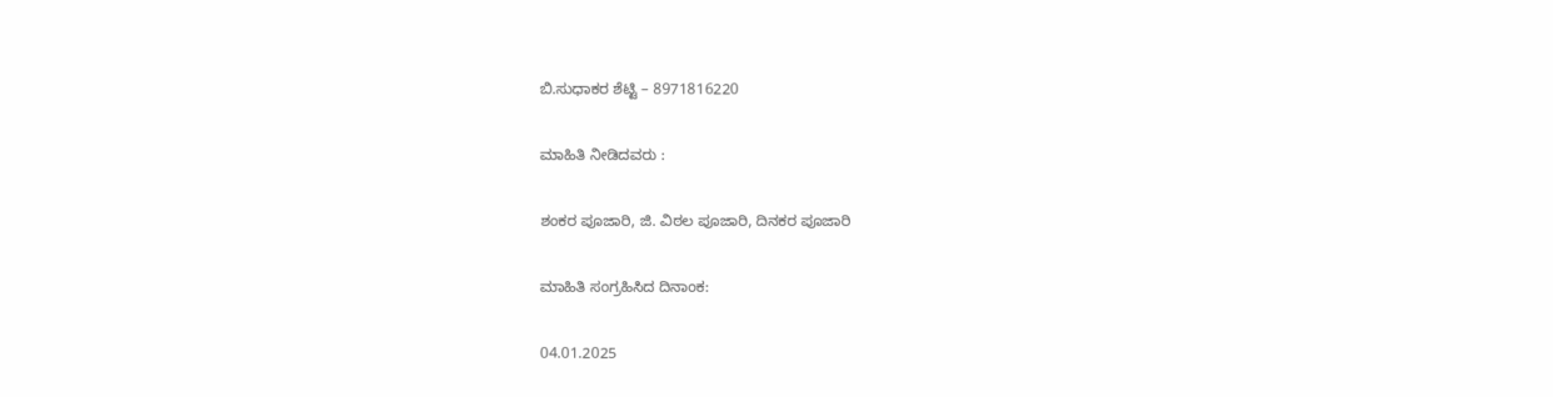ಬಿ.ಸುಧಾಕರ ಶೆಟ್ಟಿ – 8971816220

ಮಾಹಿತಿ ನೀಡಿದವರು :

ಶಂಕರ ಪೂಜಾರಿ, ಜಿ. ವಿಠಲ ಪೂಜಾರಿ, ದಿನಕರ ಪೂಜಾರಿ

ಮಾಹಿತಿ ಸಂಗ್ರಹಿಸಿದ ದಿನಾಂಕ:

04.01.2025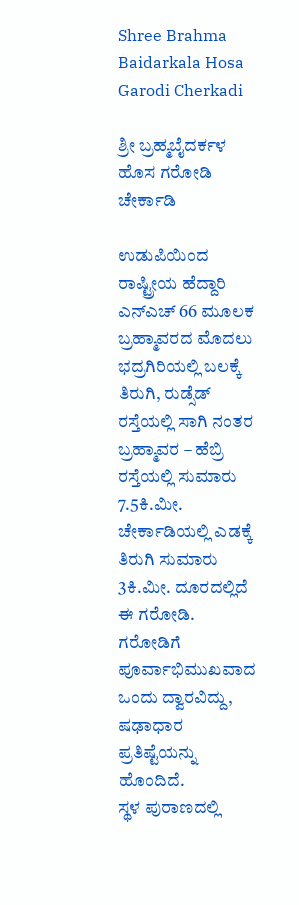Shree Brahma Baidarkala Hosa Garodi Cherkadi

ಶ್ರೀ ಬ್ರಹ್ಮಬೈದರ್ಕಳ ಹೊಸ ಗರೋಡಿ ಚೇರ್ಕಾಡಿ

ಉಡುಪಿಯಿಂದ ರಾಷ್ಟ್ರೀಯ ಹೆದ್ದಾರಿ ಎನ್ಎಚ್ 66 ಮೂಲಕ ಬ್ರಹ್ಮಾವರದ ಮೊದಲು ಭದ್ರಗಿರಿಯಲ್ಲಿ ಬಲಕ್ಕೆ ತಿರುಗಿ, ರುಡ್ಸೆಡ್ ರಸ್ತೆಯಲ್ಲಿ ಸಾಗಿ ನಂತರ ಬ್ರಹ್ಮಾವರ – ಹೆಬ್ರಿ ರಸ್ತೆಯಲ್ಲಿ ಸುಮಾರು 7.5ಕಿ.ಮೀ. ಚೇರ್ಕಾಡಿಯಲ್ಲಿ ಎಡಕ್ಕೆ ತಿರುಗಿ ಸುಮಾರು 3ಕಿ.ಮೀ. ದೂರದಲ್ಲಿದೆ ಈ ಗರೋಡಿ.
ಗರೋಡಿಗೆ ಪೂರ್ವಾಭಿಮುಖವಾದ ಒಂದು ದ್ವಾರವಿದ್ದು, ಷಢಾಧಾರ ಪ್ರತಿಷ್ಟೆಯನ್ನು ಹೊಂದಿದೆ.
ಸ್ಥಳ ಪುರಾಣದಲ್ಲಿ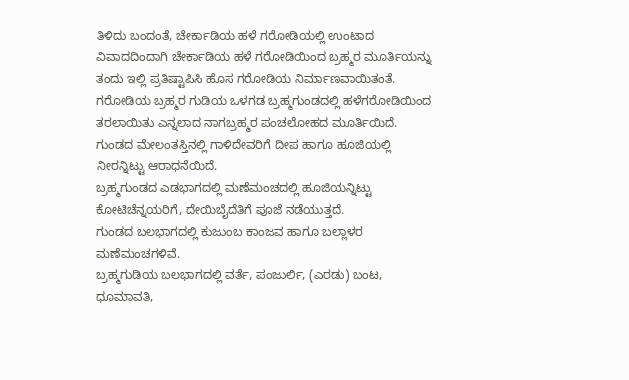ತಿಳಿದು ಬಂದಂತೆ, ಚೇರ್ಕಾಡಿಯ ಹಳೆ ಗರೋಡಿಯಲ್ಲಿ ಉಂಟಾದ ವಿವಾದದಿಂದಾಗಿ ಚೇರ್ಕಾಡಿಯ ಹಳೆ ಗರೋಡಿಯಿಂದ ಬ್ರಹ್ಮರ ಮೂರ್ತಿಯನ್ನು ತಂದು ಇಲ್ಲಿ ಪ್ರತಿಷ್ಟಾಪಿಸಿ ಹೊಸ ಗರೋಡಿಯ ನಿರ್ಮಾಣವಾಯಿತಂತೆ.
ಗರೋಡಿಯ ಬ್ರಹ್ಮರ ಗುಡಿಯ ಒಳಗಡ ಬ್ರಹ್ಮಗುಂಡದಲ್ಲಿ ಹಳೆಗರೋಡಿಯಿಂದ ತರಲಾಯಿತು ಎನ್ನಲಾದ ನಾಗಬ್ರಹ್ಮರ ಪಂಚಲೋಹದ ಮೂರ್ತಿಯಿದೆ. ಗುಂಡದ ಮೇಲಂತಸ್ತಿನಲ್ಲಿ ಗಾಳಿದೇವರಿಗೆ ದೀಪ ಹಾಗೂ ಹೂಜಿಯಲ್ಲಿ ನೀರನ್ನಿಟ್ಟು ಆರಾಧನೆಯಿದೆ.
ಬ್ರಹ್ಮಗುಂಡದ ಎಡಭಾಗದಲ್ಲಿ ಮಣೆಮಂಚದಲ್ಲಿ ಹೂಜಿಯನ್ನಿಟ್ಟು ಕೋಟಿಚೆನ್ನಯರಿಗೆ, ದೇಯಿಬೈದೆತಿಗೆ ಪೂಜೆ ನಡೆಯುತ್ತದೆ.
ಗುಂಡದ ಬಲಭಾಗದಲ್ಲಿ ಕುಜುಂಬ ಕಾಂಜವ ಹಾಗೂ ಬಲ್ಲಾಳರ ಮಣೆಮಂಚಗಳಿವೆ.
ಬ್ರಹ್ಮಗುಡಿಯ ಬಲಭಾಗದಲ್ಲಿ ವರ್ತೆ, ಪಂಜುರ್ಲಿ, (ಎರಡು) ಬಂಟ, ಧೂಮಾವತಿ,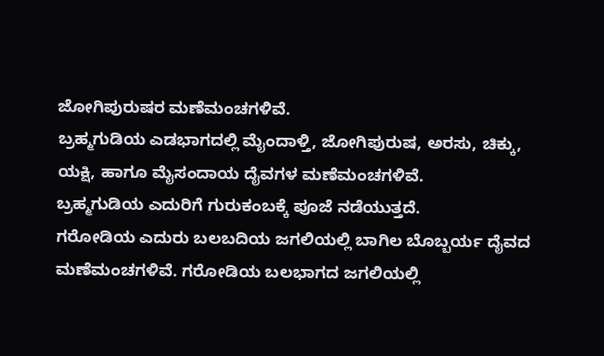ಜೋಗಿಪುರುಷರ ಮಣೆಮಂಚಗಳಿವೆ.
ಬ್ರಹ್ಮಗುಡಿಯ ಎಡಭಾಗದಲ್ಲಿ ಮೈಂದಾಳ್ತಿ, ಜೋಗಿಪುರುಷ, ಅರಸು, ಚಿಕ್ಕು, ಯಕ್ಷಿ, ಹಾಗೂ ಮೈಸಂದಾಯ ದೈವಗಳ ಮಣೆಮಂಚಗಳಿವೆ.
ಬ್ರಹ್ಮಗುಡಿಯ ಎದುರಿಗೆ ಗುರುಕಂಬಕ್ಕೆ ಪೂಜೆ ನಡೆಯುತ್ತದೆ.
ಗರೋಡಿಯ ಎದುರು ಬಲಬದಿಯ ಜಗಲಿಯಲ್ಲಿ ಬಾಗಿಲ ಬೊಬ್ಬರ್ಯ ದೈವದ ಮಣೆಮಂಚಗಳಿವೆ. ಗರೋಡಿಯ ಬಲಭಾಗದ ಜಗಲಿಯಲ್ಲಿ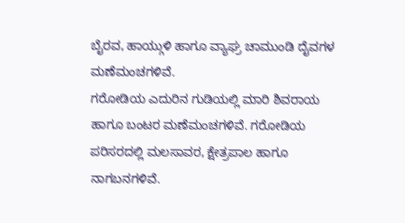ಬೈರವ, ಹಾಯ್ಗುಳಿ ಹಾಗೂ ವ್ಯಾಘ್ರ ಚಾಮುಂಡಿ ದೈವಗಳ ಮಣೆಮಂಚಗಳಿವೆ.
ಗರೋಡಿಯ ಎದುರಿನ ಗುಡಿಯಲ್ಲಿ ಮಾರಿ ಶಿವರಾಯ ಹಾಗೂ ಬಂಟರ ಮಣೆಮಂಚಗಳಿವೆ. ಗರೋಡಿಯ ಪರಿಸರದಲ್ಲಿ ಮಲಸಾವರ, ಕ್ಷೇತ್ರಪಾಲ ಹಾಗೂ ನಾಗಬನಗಳಿವೆ.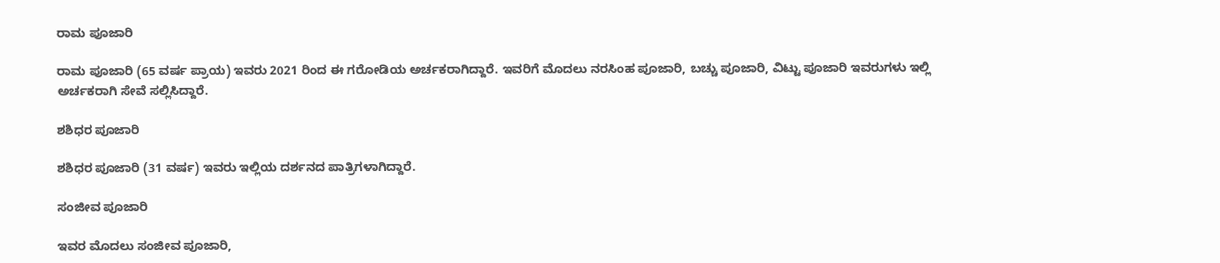ರಾಮ ಪೂಜಾರಿ

ರಾಮ ಪೂಜಾರಿ (65 ವರ್ಷ ಪ್ರಾಯ) ಇವರು 2021 ರಿಂದ ಈ ಗರೋಡಿಯ ಅರ್ಚಕರಾಗಿದ್ದಾರೆ. ಇವರಿಗೆ ಮೊದಲು ನರಸಿಂಹ ಪೂಜಾರಿ, ಬಚ್ಚು ಪೂಜಾರಿ, ವಿಟ್ಟು ಪೂಜಾರಿ ಇವರುಗಳು ಇಲ್ಲಿ ಅರ್ಚಕರಾಗಿ ಸೇವೆ ಸಲ್ಲಿಸಿದ್ದಾರೆ.

ಶಶಿಧರ ಪೂಜಾರಿ

ಶಶಿಧರ ಪೂಜಾರಿ (31 ವರ್ಷ) ಇವರು ಇಲ್ಲಿಯ ದರ್ಶನದ ಪಾತ್ರಿಗಳಾಗಿದ್ದಾರೆ.

ಸಂಜೀವ ಪೂಜಾರಿ

ಇವರ ಮೊದಲು ಸಂಜೀವ ಪೂಜಾರಿ,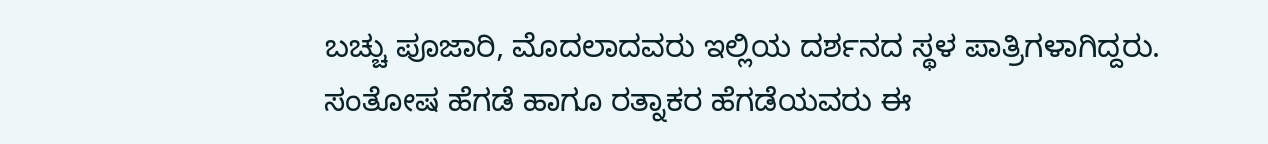ಬಚ್ಚು ಪೂಜಾರಿ, ಮೊದಲಾದವರು ಇಲ್ಲಿಯ ದರ್ಶನದ ಸ್ಥಳ ಪಾತ್ರಿಗಳಾಗಿದ್ದರು.
ಸಂತೋಷ ಹೆಗಡೆ ಹಾಗೂ ರತ್ನಾಕರ ಹೆಗಡೆಯವರು ಈ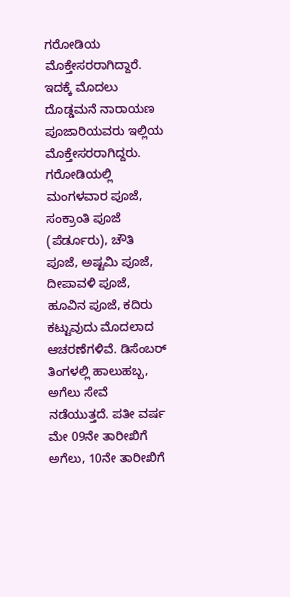ಗರೋಡಿಯ ಮೊಕ್ತೇಸರರಾಗಿದ್ದಾರೆ. ಇದಕ್ಕೆ ಮೊದಲು ದೊಡ್ಡಮನೆ ನಾರಾಯಣ ಪೂಜಾರಿಯವರು ಇಲ್ಲಿಯ ಮೊಕ್ತೇಸರರಾಗಿದ್ದರು.
ಗರೋಡಿಯಲ್ಲಿ ಮಂಗಳವಾರ ಪೂಜೆ, ಸಂಕ್ರಾಂತಿ ಪೂಜೆ (ಪೆರ್ಡೂರು), ಚೌತಿ ಪೂಜೆ, ಅಷ್ಟಮಿ ಪೂಜೆ, ದೀಪಾವಳಿ ಪೂಜೆ, ಹೂವಿನ ಪೂಜೆ, ಕದಿರು ಕಟ್ಟುವುದು ಮೊದಲಾದ ಆಚರಣೆಗಳಿವೆ. ಡಿಸೆಂಬರ್ ತಿಂಗಳಲ್ಲಿ ಹಾಲುಹಬ್ಬ, ಅಗೆಲು ಸೇವೆ ನಡೆಯುತ್ತದೆ. ಪತೀ ವರ್ಷ ಮೇ 09ನೇ ತಾರೀಖಿಗೆ ಅಗೆಲು, 10ನೇ ತಾರೀಖಿಗೆ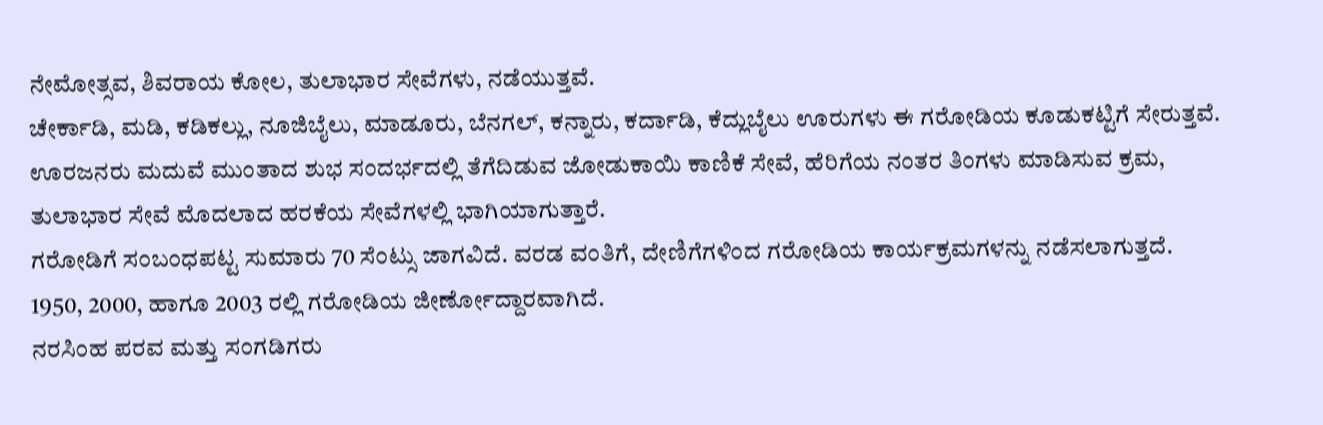ನೇಮೋತ್ಸವ, ಶಿವರಾಯ ಕೋಲ, ತುಲಾಭಾರ ಸೇವೆಗಳು, ನಡೆಯುತ್ತವೆ.
ಚೇರ್ಕಾಡಿ, ಮಡಿ, ಕಡಿಕಲ್ಲು, ನೂಜಿಬೈಲು, ಮಾಡೂರು, ಬೆನಗಲ್, ಕನ್ನಾರು, ಕರ್ದಾಡಿ, ಕೆದ್ಲುಬೈಲು ಊರುಗಳು ಈ ಗರೋಡಿಯ ಕೂಡುಕಟ್ಟಿಗೆ ಸೇರುತ್ತವೆ. ಊರಜನರು ಮದುವೆ ಮುಂತಾದ ಶುಭ ಸಂದರ್ಭದಲ್ಲಿ ತೆಗೆದಿಡುವ ಜೋಡುಕಾಯಿ ಕಾಣಿಕೆ ಸೇವೆ, ಹೆರಿಗೆಯ ನಂತರ ತಿಂಗಳು ಮಾಡಿಸುವ ಕ್ರಮ, ತುಲಾಭಾರ ಸೇವೆ ಮೊದಲಾದ ಹರಕೆಯ ಸೇವೆಗಳಲ್ಲಿ ಭಾಗಿಯಾಗುತ್ತಾರೆ.
ಗರೋಡಿಗೆ ಸಂಬಂಧಪಟ್ಟ ಸುಮಾರು 70 ಸೆಂಟ್ಸು ಜಾಗವಿದೆ. ವರಡ ವಂತಿಗೆ, ದೇಣಿಗೆಗಳಿಂದ ಗರೋಡಿಯ ಕಾರ್ಯಕ್ರಮಗಳನ್ನು ನಡೆಸಲಾಗುತ್ತದೆ.
1950, 2000, ಹಾಗೂ 2003 ರಲ್ಲಿ ಗರೋಡಿಯ ಜೀರ್ಣೋದ್ದಾರವಾಗಿದೆ.
ನರಸಿಂಹ ಪರವ ಮತ್ತು ಸಂಗಡಿಗರು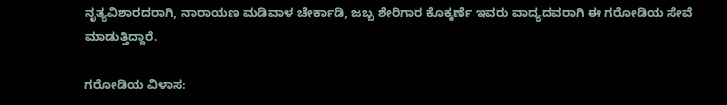ನೃತ್ಯವಿಶಾರದರಾಗಿ, ನಾರಾಯಣ ಮಡಿವಾಳ ಚೇರ್ಕಾಡಿ, ಜಬ್ಬ ಶೇರಿಗಾರ ಕೊಕ್ಕರ್ಣೆ ಇವರು ವಾದ್ಯದವರಾಗಿ ಈ ಗರೋಡಿಯ ಸೇವೆ ಮಾಡುತ್ತಿದ್ದಾರೆ.

ಗರೋಡಿಯ ವಿಳಾಸ: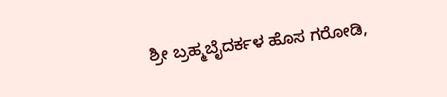ಶ್ರೀ ಬ್ರಹ್ಮಬೈದರ್ಕಳ ಹೊಸ ಗರೋಡಿ,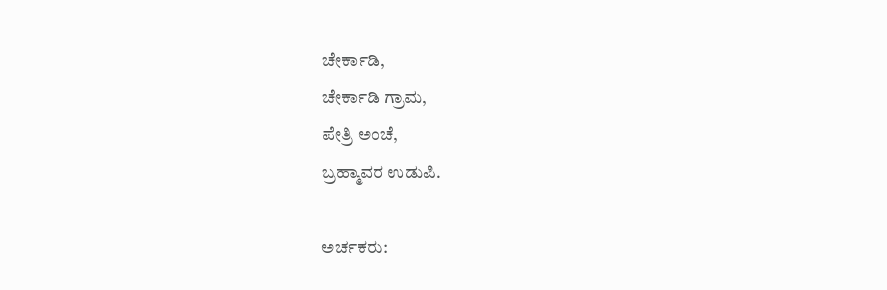ಚೇರ್ಕಾಡಿ,
ಚೇರ್ಕಾಡಿ ಗ್ರಾಮ,
ಪೇತ್ರಿ ಅಂಚೆ,
ಬ್ರಹ್ಮಾವರ ಉಡುಪಿ.

ಅರ್ಚಕರು: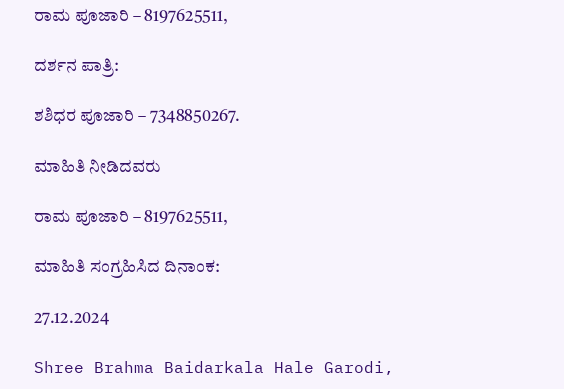ರಾಮ ಪೂಜಾರಿ – 8197625511,

ದರ್ಶನ ಪಾತ್ರಿ:

ಶಶಿಧರ ಪೂಜಾರಿ – 7348850267.

ಮಾಹಿತಿ ನೀಡಿದವರು

ರಾಮ ಪೂಜಾರಿ – 8197625511,

ಮಾಹಿತಿ ಸಂಗ್ರಹಿಸಿದ ದಿನಾಂಕ:

27.12.2024

Shree Brahma Baidarkala Hale Garodi,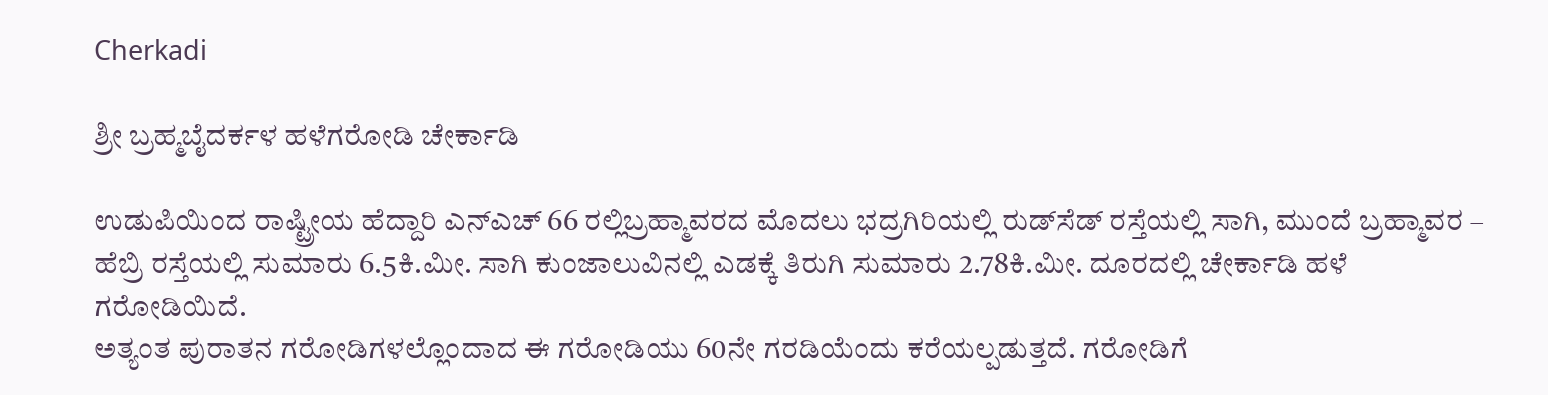Cherkadi

ಶ್ರೀ ಬ್ರಹ್ಮಬೈದರ್ಕಳ ಹಳೆಗರೋಡಿ ಚೇರ್ಕಾಡಿ

ಉಡುಪಿಯಿಂದ ರಾಷ್ಟ್ರೀಯ ಹೆದ್ದಾರಿ ಎನ್‌ಎಚ್ 66 ರಲ್ಲಿಬ್ರಹ್ಮಾವರದ ಮೊದಲು ಭದ್ರಗಿರಿಯಲ್ಲಿ ರುಡ್‌ಸೆಡ್ ರಸ್ತೆಯಲ್ಲಿ ಸಾಗಿ, ಮುಂದೆ ಬ್ರಹ್ಮಾವರ – ಹೆಬ್ರಿ ರಸ್ತೆಯಲ್ಲಿ ಸುಮಾರು 6.5ಕಿ.ಮೀ. ಸಾಗಿ ಕುಂಜಾಲುವಿನಲ್ಲಿ ಎಡಕ್ಕೆ ತಿರುಗಿ ಸುಮಾರು 2.78ಕಿ.ಮೀ. ದೂರದಲ್ಲಿ ಚೇರ್ಕಾಡಿ ಹಳೆ ಗರೋಡಿಯಿದೆ.
ಅತ್ಯಂತ ಪುರಾತನ ಗರೋಡಿಗಳಲ್ಲೊಂದಾದ ಈ ಗರೋಡಿಯು 60ನೇ ಗರಡಿಯೆಂದು ಕರೆಯಲ್ಪಡುತ್ತದೆ. ಗರೋಡಿಗೆ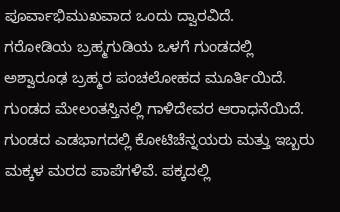ಪೂರ್ವಾಭಿಮುಖವಾದ ಒಂದು ದ್ವಾರವಿದೆ.
ಗರೋಡಿಯ ಬ್ರಹ್ಮಗುಡಿಯ ಒಳಗೆ ಗುಂಡದಲ್ಲಿ ಅಶ್ವಾರೂಢ ಬ್ರಹ್ಮರ ಪಂಚಲೋಹದ ಮೂರ್ತಿಯಿದೆ. ಗುಂಡದ ಮೇಲಂತಸ್ತಿನಲ್ಲಿ ಗಾಳಿದೇವರ ಆರಾಧನೆಯಿದೆ.
ಗುಂಡದ ಎಡಭಾಗದಲ್ಲಿ ಕೋಟಿಚೆನ್ನಯರು ಮತ್ತು ಇಬ್ಬರು ಮಕ್ಕಳ ಮರದ ಪಾಪೆಗಳಿವೆ. ಪಕ್ಕದಲ್ಲಿ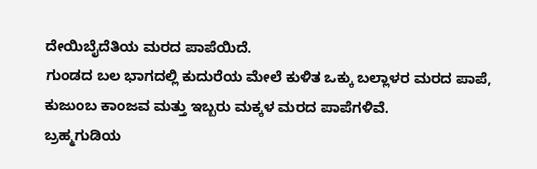ದೇಯಿಬೈದೆತಿಯ ಮರದ ಪಾಪೆಯಿದೆ.
ಗುಂಡದ ಬಲ ಭಾಗದಲ್ಲಿ ಕುದುರೆಯ ಮೇಲೆ ಕುಳಿತ ಒಕ್ಕು ಬಲ್ಲಾಳರ ಮರದ ಪಾಪೆ, ಕುಜುಂಬ ಕಾಂಜವ ಮತ್ತು ಇಬ್ಬರು ಮಕ್ಕಳ ಮರದ ಪಾಪೆಗಳಿವೆ.
ಬ್ರಹ್ಮಗುಡಿಯ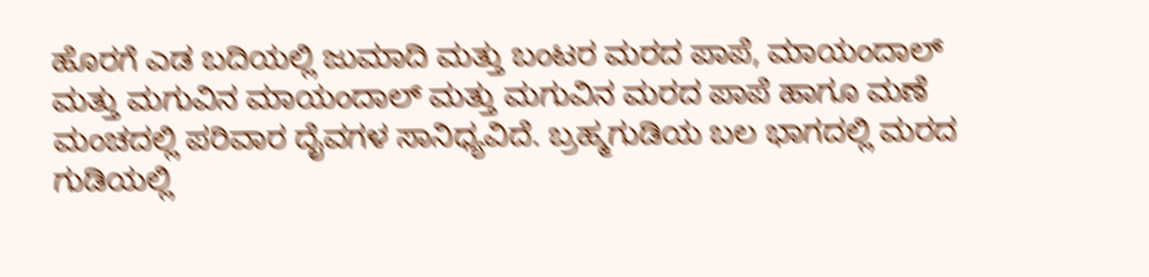ಹೊರಗೆ ಎಡ ಬದಿಯಲ್ಲಿ ಜುಮಾದಿ ಮತ್ತು ಬಂಟರ ಮರದ ಪಾಪೆ, ಮಾಯಂದಾಲ್ ಮತ್ತು ಮಗುವಿನ ಮಾಯಂದಾಲ್ ಮತ್ತು ಮಗುವಿನ ಮರದ ಪಾಪೆ ಹಾಗೂ ಮಣೆ ಮಂಚದಲ್ಲಿ ಪರಿವಾರ ದೈವಗಳ ಸಾನಿಧ್ಯವಿದೆ. ಬ್ರಹ್ಮಗುಡಿಯ ಬಲ ಭಾಗದಲ್ಲಿ ಮರದ ಗುಡಿಯಲ್ಲಿ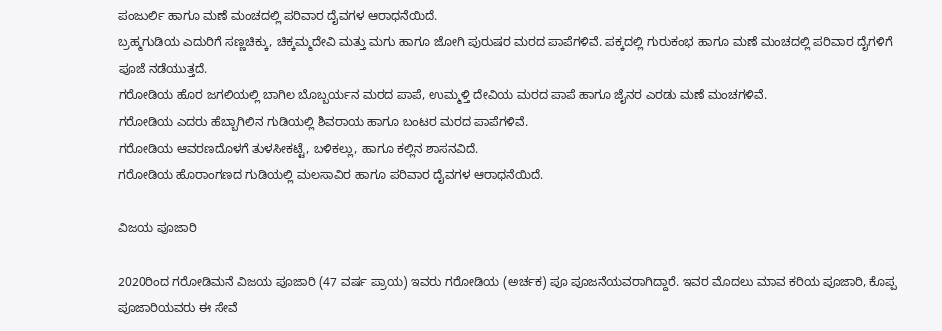ಪಂಜುರ್ಲಿ ಹಾಗೂ ಮಣೆ ಮಂಚದಲ್ಲಿ ಪರಿವಾರ ದೈವಗಳ ಆರಾಧನೆಯಿದೆ.
ಬ್ರಹ್ಮಗುಡಿಯ ಎದುರಿಗೆ ಸಣ್ಣಚಿಕ್ಕು, ಚಿಕ್ಕಮ್ಮದೇವಿ ಮತ್ತು ಮಗು ಹಾಗೂ ಜೋಗಿ ಪುರುಷರ ಮರದ ಪಾಪೆಗಳಿವೆ. ಪಕ್ಕದಲ್ಲಿ ಗುರುಕಂಭ ಹಾಗೂ ಮಣೆ ಮಂಚದಲ್ಲಿ ಪರಿವಾರ ದೈಗಳಿಗೆ ಪೂಜೆ ನಡೆಯುತ್ತದೆ.
ಗರೋಡಿಯ ಹೊರ ಜಗಲಿಯಲ್ಲಿ ಬಾಗಿಲ ಬೊಬ್ಬರ್ಯನ ಮರದ ಪಾಪೆ, ಉಮ್ಮಳ್ತಿ ದೇವಿಯ ಮರದ ಪಾಪೆ ಹಾಗೂ ಜೈನರ ಎರಡು ಮಣೆ ಮಂಚಗಳಿವೆ.
ಗರೋಡಿಯ ಎದರು ಹೆಬ್ಬಾಗಿಲಿನ ಗುಡಿಯಲ್ಲಿ ಶಿವರಾಯ ಹಾಗೂ ಬಂಟರ ಮರದ ಪಾಪೆಗಳಿವೆ.
ಗರೋಡಿಯ ಆವರಣದೊಳಗೆ ತುಳಸೀಕಟ್ಟೆ, ಬಳಿಕಲ್ಲು, ಹಾಗೂ ಕಲ್ಲಿನ ಶಾಸನವಿದೆ.
ಗರೋಡಿಯ ಹೊರಾಂಗಣದ ಗುಡಿಯಲ್ಲಿ ಮಲಸಾವಿರ ಹಾಗೂ ಪರಿವಾರ ದೈವಗಳ ಆರಾಧನೆಯಿದೆ.

ವಿಜಯ ಪೂಜಾರಿ

2020ರಿಂದ ಗರೋಡಿಮನೆ ವಿಜಯ ಪೂಜಾರಿ (47 ವರ್ಷ ಪ್ರಾಯ) ಇವರು ಗರೋಡಿಯ (ಅರ್ಚಕ) ಪೂ ಪೂಜನೆಯವರಾಗಿದ್ದಾರೆ. ಇವರ ಮೊದಲು ಮಾವ ಕರಿಯ ಪೂಜಾರಿ, ಕೊಪ್ಪ ಪೂಜಾರಿಯವರು ಈ ಸೇವೆ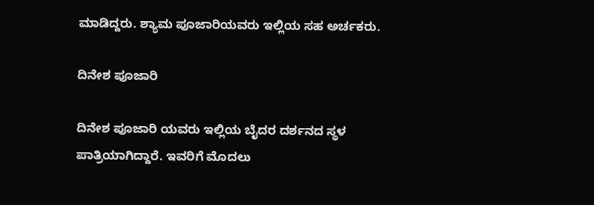ಮಾಡಿದ್ದರು. ಶ್ಯಾಮ ಪೂಜಾರಿಯವರು ಇಲ್ಲಿಯ ಸಹ ಅರ್ಚಕರು.

ದಿನೇಶ ಪೂಜಾರಿ

ದಿನೇಶ ಪೂಜಾರಿ ಯವರು ಇಲ್ಲಿಯ ಬೈದರ ದರ್ಶನದ ಸ್ಥಳ ಪಾತ್ರಿಯಾಗಿದ್ದಾರೆ. ಇವರಿಗೆ ಮೊದಲು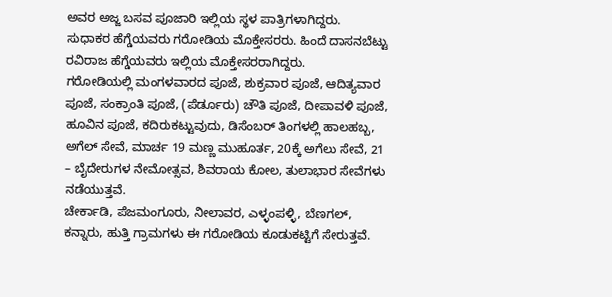ಅವರ ಅಜ್ಜ ಬಸವ ಪೂಜಾರಿ ಇಲ್ಲಿಯ ಸ್ಥಳ ಪಾತ್ರಿಗಳಾಗಿದ್ದರು.
ಸುಧಾಕರ ಹೆಗ್ಡೆಯವರು ಗರೋಡಿಯ ಮೊಕ್ತೇಸರರು. ಹಿಂದೆ ದಾಸನಬೆಟ್ಟು ರವಿರಾಜ ಹೆಗ್ಡೆಯವರು ಇಲ್ಲಿಯ ಮೊಕ್ತೇಸರರಾಗಿದ್ದರು.
ಗರೋಡಿಯಲ್ಲಿ ಮಂಗಳವಾರದ ಪೂಜೆ, ಶುಕ್ರವಾರ ಪೂಜೆ, ಆದಿತ್ಯವಾರ ಪೂಜೆ, ಸಂಕ್ರಾಂತಿ ಪೂಜೆ, (ಪೆರ್ಡೂರು) ಚೌತಿ ಪೂಜೆ, ದೀಪಾವಳಿ ಪೂಜೆ, ಹೂವಿನ ಪೂಜೆ, ಕದಿರುಕಟ್ಟುವುದು, ಡಿಸೆಂಬರ್ ತಿಂಗಳಲ್ಲಿ ಹಾಲಹಬ್ಬ, ಅಗೆಲ್ ಸೇವೆ, ಮಾರ್ಚ 19 ಮಣ್ಣ ಮುಹೂರ್ತ, 20ಕ್ಕೆ ಅಗೆಲು ಸೇವೆ, 21 – ಬೈದೇರುಗಳ ನೇಮೋತ್ಸವ, ಶಿವರಾಯ ಕೋಲ, ತುಲಾಭಾರ ಸೇವೆಗಳು ನಡೆಯುತ್ತವೆ.
ಚೇರ್ಕಾಡಿ, ಪೆಜಮಂಗೂರು, ನೀಲಾವರ, ಎಳ್ಳಂಪಳ್ಳಿ, ಬೆಣಗಲ್, ಕನ್ನಾರು, ಹುತ್ತಿ ಗ್ರಾಮಗಳು ಈ ಗರೋಡಿಯ ಕೂಡುಕಟ್ಟಿಗೆ ಸೇರುತ್ತವೆ.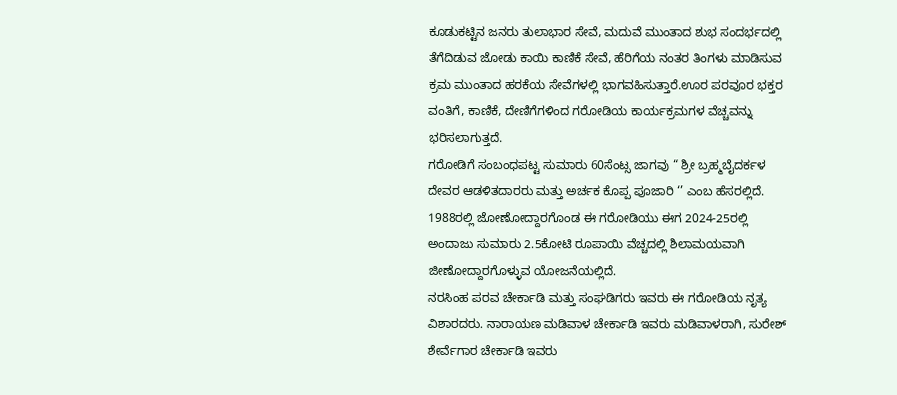ಕೂಡುಕಟ್ಟಿನ ಜನರು ತುಲಾಭಾರ ಸೇವೆ, ಮದುವೆ ಮುಂತಾದ ಶುಭ ಸಂದರ್ಭದಲ್ಲಿ ತೆಗೆದಿಡುವ ಜೋಡು ಕಾಯಿ ಕಾಣಿಕೆ ಸೇವೆ, ಹೆರಿಗೆಯ ನಂತರ ತಿಂಗಳು ಮಾಡಿಸುವ ಕ್ರಮ ಮುಂತಾದ ಹರಕೆಯ ಸೇವೆಗಳಲ್ಲಿ ಭಾಗವಹಿಸುತ್ತಾರೆ.ಊರ ಪರವೂರ ಭಕ್ತರ ವಂತಿಗೆ, ಕಾಣಿಕೆ, ದೇಣಿಗೆಗಳಿಂದ ಗರೋಡಿಯ ಕಾರ್ಯಕ್ರಮಗಳ ವೆಚ್ಚವನ್ನು ಭರಿಸಲಾಗುತ್ತದೆ.
ಗರೋಡಿಗೆ ಸಂಬಂಧಪಟ್ಟ ಸುಮಾರು 60ಸೆಂಟ್ಸ ಜಾಗವು “ ಶ್ರೀ ಬ್ರಹ್ಮಬೈದರ್ಕಳ ದೇವರ ಆಡಳಿತದಾರರು ಮತ್ತು ಅರ್ಚಕ ಕೊಪ್ಪ ಪೂಜಾರಿ ‘’ ಎಂಬ ಹೆಸರಲ್ಲಿದೆ.
1988ರಲ್ಲಿ ಜೋಣೋದ್ದಾರಗೊಂಡ ಈ ಗರೋಡಿಯು ಈಗ 2024-25ರಲ್ಲಿ ಅಂದಾಜು ಸುಮಾರು 2.5ಕೋಟಿ ರೂಪಾಯಿ ವೆಚ್ಚದಲ್ಲಿ ಶಿಲಾಮಯವಾಗಿ ಜೀಣೋದ್ದಾರಗೊಳ್ಳುವ ಯೋಜನೆಯಲ್ಲಿದೆ.
ನರಸಿಂಹ ಪರವ ಚೇರ್ಕಾಡಿ ಮತ್ತು ಸಂಘಡಿಗರು ಇವರು ಈ ಗರೋಡಿಯ ನೃತ್ಯ ವಿಶಾರದರು. ನಾರಾಯಣ ಮಡಿವಾಳ ಚೇರ್ಕಾಡಿ ಇವರು ಮಡಿವಾಳರಾಗಿ, ಸುರೇಶ್ ಶೇರ್ವೆಗಾರ ಚೇರ್ಕಾಡಿ ಇವರು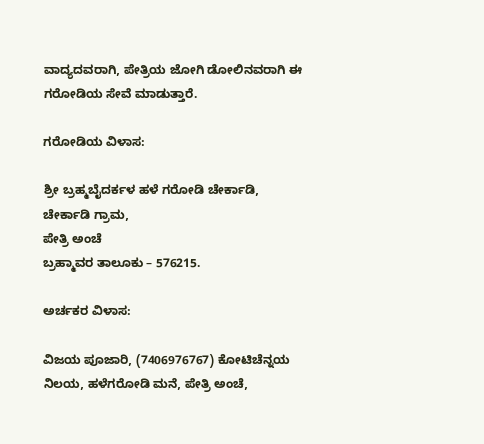ವಾದ್ಯದವರಾಗಿ, ಪೇತ್ರಿಯ ಜೋಗಿ ಡೋಲಿನವರಾಗಿ ಈ ಗರೋಡಿಯ ಸೇವೆ ಮಾಡುತ್ತಾರೆ.

ಗರೋಡಿಯ ವಿಳಾಸ:

ಶ್ರೀ ಬ್ರಹ್ಮಬೈದರ್ಕಳ ಹಳೆ ಗರೋಡಿ ಚೇರ್ಕಾಡಿ,
ಚೇರ್ಕಾಡಿ ಗ್ರಾಮ,
ಪೇತ್ರಿ ಅಂಚೆ
ಬ್ರಹ್ಮಾವರ ತಾಲೂಕು – 576215.

ಅರ್ಚಕರ ವಿಳಾಸ:

ವಿಜಯ ಪೂಜಾರಿ, (7406976767) ಕೋಟಿಚೆನ್ನಯ ನಿಲಯ, ಹಳೆಗರೋಡಿ ಮನೆ, ಪೇತ್ರಿ ಅಂಚೆ,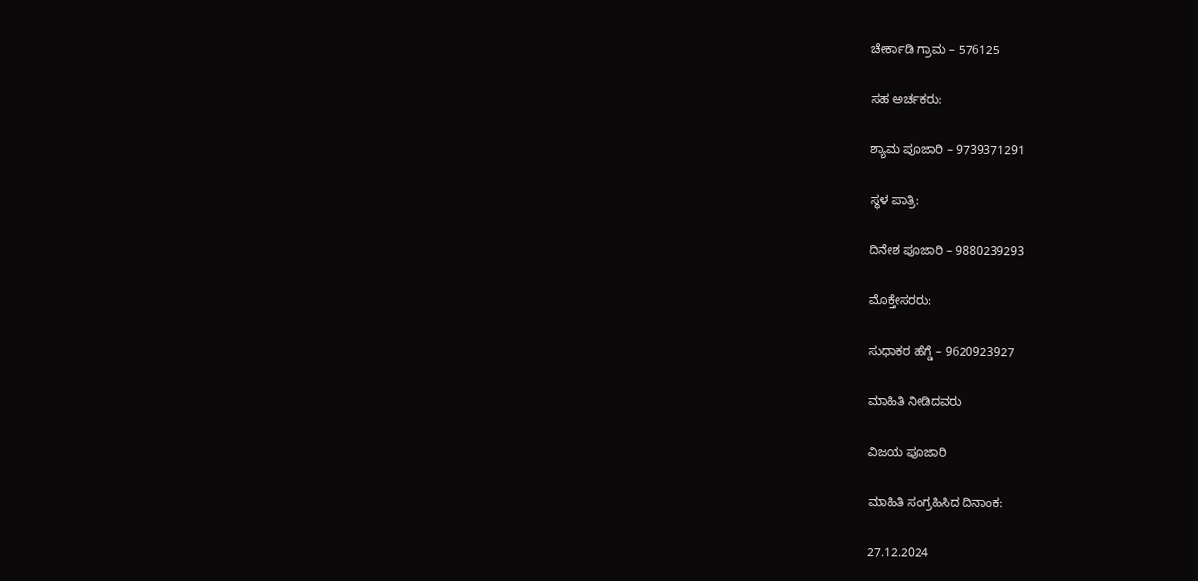ಚೇರ್ಕಾಡಿ ಗ್ರಾಮ – 576125

ಸಹ ಅರ್ಚಕರು:

ಶ್ಯಾಮ ಪೂಜಾರಿ – 9739371291

ಸ್ಥಳ ಪಾತ್ರಿ:

ದಿನೇಶ ಪೂಜಾರಿ – 9880239293

ಮೊಕ್ತೇಸರರು:

ಸುಧಾಕರ ಹೆಗ್ಡೆ – 9620923927

ಮಾಹಿತಿ ನೀಡಿದವರು

ವಿಜಯ ಪೂಜಾರಿ

ಮಾಹಿತಿ ಸಂಗ್ರಹಿಸಿದ ದಿನಾಂಕ:

27.12.2024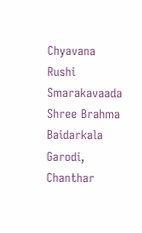Chyavana Rushi Smarakavaada Shree Brahma Baidarkala Garodi, Chanthar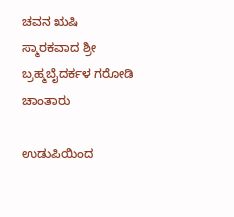ಚವನ ಋಷಿ ಸ್ಮಾರಕವಾದ ಶ್ರೀ ಬ್ರಹ್ಮಬೈದರ್ಕಳ ಗರೋಡಿ ಚಾಂತಾರು

ಉಡುಪಿಯಿಂದ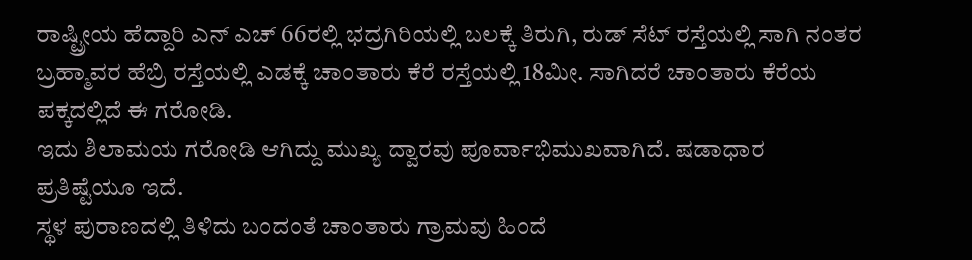ರಾಷ್ಟ್ರೀಯ ಹೆದ್ದಾರಿ ಎನ್ ಎಚ್ 66ರಲ್ಲಿ ಭದ್ರಗಿರಿಯಲ್ಲಿ ಬಲಕ್ಕೆ ತಿರುಗಿ, ರುಡ್ ಸೆಟ್ ರಸ್ತೆಯಲ್ಲಿ ಸಾಗಿ ನಂತರ ಬ್ರಹ್ಮಾವರ ಹೆಬ್ರಿ ರಸ್ತೆಯಲ್ಲಿ ಎಡಕ್ಕೆ ಚಾಂತಾರು ಕೆರೆ ರಸ್ತೆಯಲ್ಲಿ 18ಮೀ. ಸಾಗಿದರೆ ಚಾಂತಾರು ಕೆರೆಯ ಪಕ್ಕದಲ್ಲಿದೆ ಈ ಗರೋಡಿ.
ಇದು ಶಿಲಾಮಯ ಗರೋಡಿ ಆಗಿದ್ದು ಮುಖ್ಯ ದ್ವಾರವು ಪೂರ್ವಾಭಿಮುಖವಾಗಿದೆ. ಷಡಾಧಾರ ಪ್ರತಿಷ್ಟೆಯೂ ಇದೆ.
ಸ್ಥಳ ಪುರಾಣದಲ್ಲಿ ತಿಳಿದು ಬಂದಂತೆ ಚಾಂತಾರು ಗ್ರಾಮವು ಹಿಂದೆ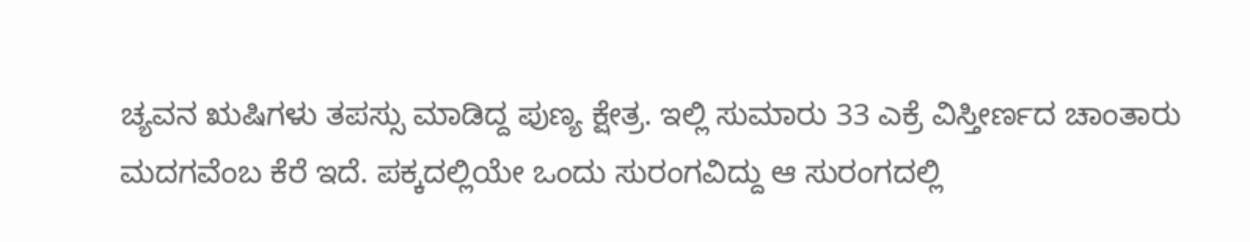ಚ್ಯವನ ಋಷಿಗಳು ತಪಸ್ಸು ಮಾಡಿದ್ದ ಪುಣ್ಯ ಕ್ಷೇತ್ರ. ಇಲ್ಲಿ ಸುಮಾರು 33 ಎಕ್ರೆ ವಿಸ್ತೀರ್ಣದ ಚಾಂತಾರು ಮದಗವೆಂಬ ಕೆರೆ ಇದೆ. ಪಕ್ಕದಲ್ಲಿಯೇ ಒಂದು ಸುರಂಗವಿದ್ದು ಆ ಸುರಂಗದಲ್ಲಿ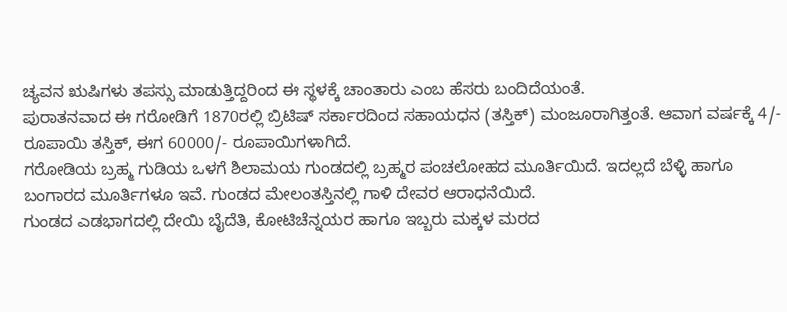ಚ್ಯವನ ಋಷಿಗಳು ತಪಸ್ಸು ಮಾಡುತ್ತಿದ್ದರಿಂದ ಈ ಸ್ಥಳಕ್ಕೆ ಚಾಂತಾರು ಎಂಬ ಹೆಸರು ಬಂದಿದೆಯಂತೆ.
ಪುರಾತನವಾದ ಈ ಗರೋಡಿಗೆ 1870ರಲ್ಲಿ ಬ್ರಿಟಿಷ್ ಸರ್ಕಾರದಿಂದ ಸಹಾಯಧನ (ತಸ್ತಿಕ್) ಮಂಜೂರಾಗಿತ್ತಂತೆ. ಆವಾಗ ವರ್ಷಕ್ಕೆ 4/- ರೂಪಾಯಿ ತಸ್ತಿಕ್, ಈಗ 60000/- ರೂಪಾಯಿಗಳಾಗಿದೆ.
ಗರೋಡಿಯ ಬ್ರಹ್ಮ ಗುಡಿಯ ಒಳಗೆ ಶಿಲಾಮಯ ಗುಂಡದಲ್ಲಿ ಬ್ರಹ್ಮರ ಪಂಚಲೋಹದ ಮೂರ್ತಿಯಿದೆ. ಇದಲ್ಲದೆ ಬೆಳ್ಳಿ ಹಾಗೂ ಬಂಗಾರದ ಮೂರ್ತಿಗಳೂ ಇವೆ. ಗುಂಡದ ಮೇಲಂತಸ್ತಿನಲ್ಲಿ ಗಾಳಿ ದೇವರ ಆರಾಧನೆಯಿದೆ.
ಗುಂಡದ ಎಡಭಾಗದಲ್ಲಿ ದೇಯಿ ಬೈದೆತಿ, ಕೋಟಿಚೆನ್ನಯರ ಹಾಗೂ ಇಬ್ಬರು ಮಕ್ಕಳ ಮರದ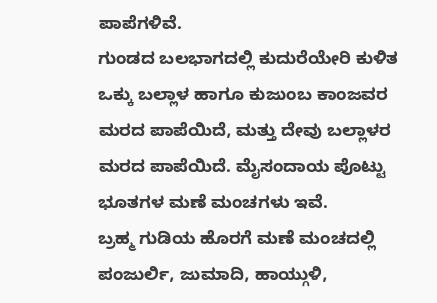ಪಾಪೆಗಳಿವೆ.
ಗುಂಡದ ಬಲಭಾಗದಲ್ಲಿ ಕುದುರೆಯೇರಿ ಕುಳಿತ ಒಕ್ಕು ಬಲ್ಲಾಳ ಹಾಗೂ ಕುಜುಂಬ ಕಾಂಜವರ ಮರದ ಪಾಪೆಯಿದೆ, ಮತ್ತು ದೇವು ಬಲ್ಲಾಳರ ಮರದ ಪಾಪೆಯಿದೆ. ಮೈಸಂದಾಯ ಪೊಟ್ಟು ಭೂತಗಳ ಮಣೆ ಮಂಚಗಳು ಇವೆ.
ಬ್ರಹ್ಮ ಗುಡಿಯ ಹೊರಗೆ ಮಣೆ ಮಂಚದಲ್ಲಿ ಪಂಜುರ್ಲಿ, ಜುಮಾದಿ, ಹಾಯ್ಗುಳಿ,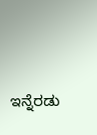ಇನ್ನೆರಡು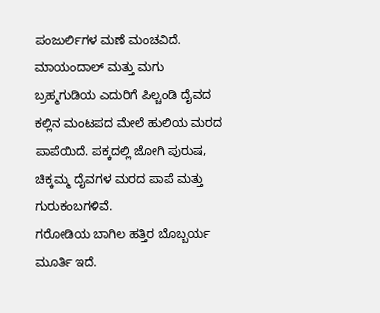ಪಂಜುರ್ಲಿಗಳ ಮಣೆ ಮಂಚವಿದೆ. ಮಾಯಂದಾಲ್ ಮತ್ತು ಮಗು
ಬ್ರಹ್ಮಗುಡಿಯ ಎದುರಿಗೆ ಪಿಲ್ಚಂಡಿ ದೈವದ ಕಲ್ಲಿನ ಮಂಟಪದ ಮೇಲೆ ಹುಲಿಯ ಮರದ ಪಾಪೆಯಿದೆ. ಪಕ್ಕದಲ್ಲಿ ಜೋಗಿ ಪುರುಷ, ಚಿಕ್ಕಮ್ಮ ದೈವಗಳ ಮರದ ಪಾಪೆ ಮತ್ತು ಗುರುಕಂಬಗಳಿವೆ.
ಗರೋಡಿಯ ಬಾಗಿಲ ಹತ್ತಿರ ಬೊಬ್ಬರ್ಯ ಮೂರ್ತಿ ಇದೆ.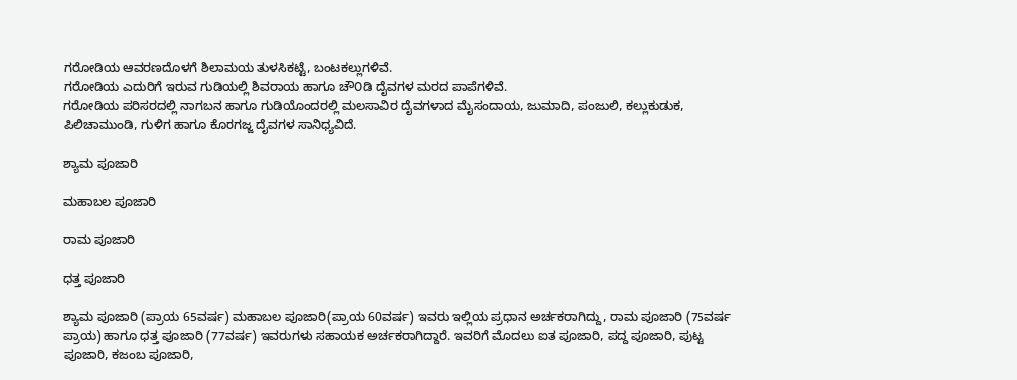ಗರೋಡಿಯ ಆವರಣದೊಳಗೆ ಶಿಲಾಮಯ ತುಳಸಿಕಟ್ಟೆ, ಬಂಟಕಲ್ಲುಗಳಿವೆ.
ಗರೋಡಿಯ ಎದುರಿಗೆ ಇರುವ ಗುಡಿಯಲ್ಲಿ ಶಿವರಾಯ ಹಾಗೂ ಚೌ೦ಡಿ ದೈವಗಳ ಮರದ ಪಾಪೆಗಳಿವೆ.
ಗರೋಡಿಯ ಪರಿಸರದಲ್ಲಿ ನಾಗಬನ ಹಾಗೂ ಗುಡಿಯೊಂದರಲ್ಲಿ ಮಲಸಾವಿರ ದೈವಗಳಾದ ಮೈಸಂದಾಯ, ಜುಮಾದಿ, ಪಂಜುಲಿ, ಕಲ್ಲುಕುಡುಕ, ಪಿಲಿಚಾಮುಂಡಿ, ಗುಳಿಗ ಹಾಗೂ ಕೊರಗಜ್ಜ ದೈವಗಳ ಸಾನಿಧ್ಯವಿದೆ.

ಶ್ಯಾಮ ಪೂಜಾರಿ

ಮಹಾಬಲ ಪೂಜಾರಿ

ರಾಮ ಪೂಜಾರಿ

ಧತ್ತ ಪೂಜಾರಿ

ಶ್ಯಾಮ ಪೂಜಾರಿ (ಪ್ರಾಯ 65ವರ್ಷ) ಮಹಾಬಲ ಪೂಜಾರಿ(ಪ್ರಾಯ 60ವರ್ಷ) ಇವರು ಇಲ್ಲಿಯ ಪ್ರಧಾನ ಅರ್ಚಕರಾಗಿದ್ದು, ರಾಮ ಪೂಜಾರಿ (75ವರ್ಷ ಪ್ರಾಯ) ಹಾಗೂ ಧತ್ತ ಪೂಜಾರಿ (77ವರ್ಷ) ಇವರುಗಳು ಸಹಾಯಕ ಅರ್ಚಕರಾಗಿದ್ದಾರೆ. ಇವರಿಗೆ ಮೊದಲು ಐತ ಪೂಜಾರಿ, ಪದ್ದ ಪೂಜಾರಿ, ಪುಟ್ಟ ಪೂಜಾರಿ, ಕಜಂಬ ಪೂಜಾರಿ,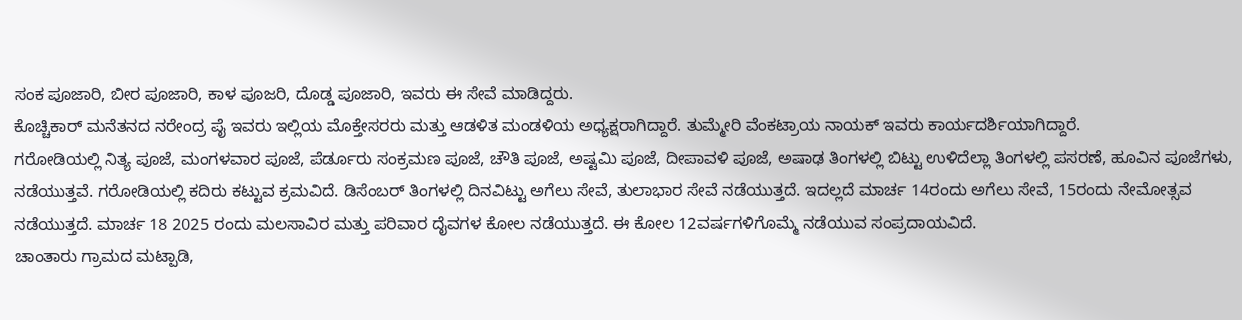ಸಂಕ ಪೂಜಾರಿ, ಬೀರ ಪೂಜಾರಿ, ಕಾಳ ಪೂಜರಿ, ದೊಡ್ಡ ಪೂಜಾರಿ, ಇವರು ಈ ಸೇವೆ ಮಾಡಿದ್ದರು.
ಕೊಚ್ಚಿಕಾರ್ ಮನೆತನದ ನರೇಂದ್ರ ಪೈ ಇವರು ಇಲ್ಲಿಯ ಮೊಕ್ತೇಸರರು ಮತ್ತು ಆಡಳಿತ ಮಂಡಳಿಯ ಅಧ್ಯಕ್ಷರಾಗಿದ್ದಾರೆ. ತುಮ್ಮೇರಿ ವೆಂಕಟ್ರಾಯ ನಾಯಕ್ ಇವರು ಕಾರ್ಯದರ್ಶಿಯಾಗಿದ್ದಾರೆ.
ಗರೋಡಿಯಲ್ಲಿ ನಿತ್ಯ ಪೂಜೆ, ಮಂಗಳವಾರ ಪೂಜೆ, ಪೆರ್ಡೂರು ಸಂಕ್ರಮಣ ಪೂಜೆ, ಚೌತಿ ಪೂಜೆ, ಅಷ್ಟಮಿ ಪೂಜೆ, ದೀಪಾವಳಿ ಪೂಜೆ, ಅಷಾಢ ತಿಂಗಳಲ್ಲಿ ಬಿಟ್ಟು ಉಳಿದೆಲ್ಲಾ ತಿಂಗಳಲ್ಲಿ ಪಸರಣೆ, ಹೂವಿನ ಪೂಜೆಗಳು, ನಡೆಯುತ್ತವೆ. ಗರೋಡಿಯಲ್ಲಿ ಕದಿರು ಕಟ್ಟುವ ಕ್ರಮವಿದೆ. ಡಿಸೆಂಬರ್ ತಿಂಗಳಲ್ಲಿ ದಿನವಿಟ್ಟು ಅಗೆಲು ಸೇವೆ, ತುಲಾಭಾರ ಸೇವೆ ನಡೆಯುತ್ತದೆ. ಇದಲ್ಲದೆ ಮಾರ್ಚ 14ರಂದು ಅಗೆಲು ಸೇವೆ, 15ರಂದು ನೇಮೋತ್ಸವ ನಡೆಯುತ್ತದೆ. ಮಾರ್ಚ 18 2025 ರಂದು ಮಲಸಾವಿರ ಮತ್ತು ಪರಿವಾರ ದೈವಗಳ ಕೋಲ ನಡೆಯುತ್ತದೆ. ಈ ಕೋಲ 12ವರ್ಷಗಳಿಗೊಮ್ಮೆ ನಡೆಯುವ ಸಂಪ್ರದಾಯವಿದೆ.
ಚಾಂತಾರು ಗ್ರಾಮದ ಮಟ್ಪಾಡಿ,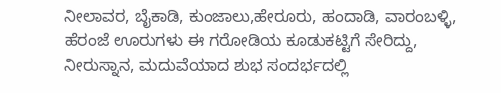ನೀಲಾವರ, ಬೈಕಾಡಿ, ಕುಂಜಾಲು,ಹೇರೂರು, ಹಂದಾಡಿ, ವಾರಂಬಳ್ಳಿ, ಹೆರಂಜೆ ಊರುಗಳು ಈ ಗರೋಡಿಯ ಕೂಡುಕಟ್ಟಿಗೆ ಸೇರಿದ್ದು, ನೀರುಸ್ನಾನ, ಮದುವೆಯಾದ ಶುಭ ಸಂದರ್ಭದಲ್ಲಿ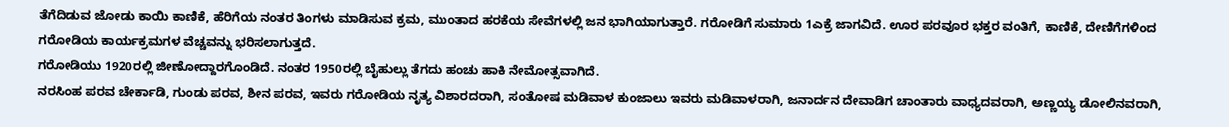ತೆಗೆದಿಡುವ ಜೋಡು ಕಾಯಿ ಕಾಣಿಕೆ, ಹೆರಿಗೆಯ ನಂತರ ತಿಂಗಳು ಮಾಡಿಸುವ ಕ್ರಮ, ಮುಂತಾದ ಹರಕೆಯ ಸೇವೆಗಳಲ್ಲಿ ಜನ ಭಾಗಿಯಾಗುತ್ತಾರೆ. ಗರೋಡಿಗೆ ಸುಮಾರು 1ಎಕ್ರೆ ಜಾಗವಿದೆ. ಊರ ಪರವೂರ ಭಕ್ತರ ವಂತಿಗೆ, ಕಾಣಿಕೆ, ದೇಣಿಗೆಗಳಿಂದ ಗರೋಡಿಯ ಕಾರ್ಯಕ್ರಮಗಳ ವೆಚ್ಚವನ್ನು ಭರಿಸಲಾಗುತ್ತದೆ.
ಗರೋಡಿಯು 1920ರಲ್ಲಿ ಜೀಣೋದ್ದಾರಗೊಂಡಿದೆ. ನಂತರ 1950ರಲ್ಲಿ ಬೈಹುಲ್ಲು ತೆಗದು ಹಂಚು ಹಾಕಿ ನೇಮೋತ್ಸವಾಗಿದೆ.
ನರಸಿಂಹ ಪರವ ಚೇರ್ಕಾಡಿ, ಗುಂಡು ಪರವ, ಶೀನ ಪರವ, ಇವರು ಗರೋಡಿಯ ನೃತ್ಯ ವಿಶಾರದರಾಗಿ, ಸಂತೋಷ ಮಡಿವಾಳ ಕುಂಜಾಲು ಇವರು ಮಡಿವಾಳರಾಗಿ, ಜನಾರ್ದನ ದೇವಾಡಿಗ ಚಾಂತಾರು ವಾಧ್ಯದವರಾಗಿ, ಅಣ್ಣಯ್ಯ ಡೋಲಿನವರಾಗಿ,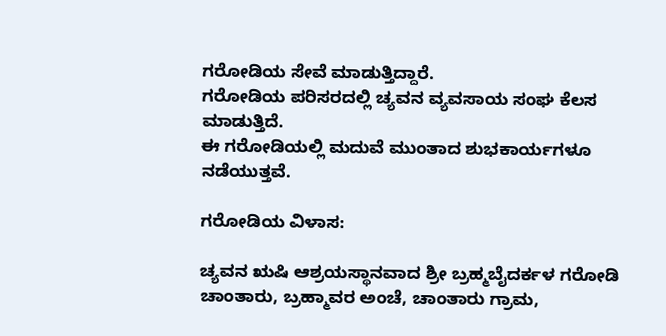ಗರೋಡಿಯ ಸೇವೆ ಮಾಡುತ್ತಿದ್ದಾರೆ.
ಗರೋಡಿಯ ಪರಿಸರದಲ್ಲಿ ಚ್ಯವನ ವ್ಯವಸಾಯ ಸಂಘ ಕೆಲಸ ಮಾಡುತ್ತಿದೆ.
ಈ ಗರೋಡಿಯಲ್ಲಿ ಮದುವೆ ಮುಂತಾದ ಶುಭಕಾರ್ಯಗಳೂ ನಡೆಯುತ್ತವೆ.

ಗರೋಡಿಯ ವಿಳಾಸ:

ಚ್ಯವನ ಋಷಿ ಆಶ್ರಯಸ್ಥಾನವಾದ ಶ್ರೀ ಬ್ರಹ್ಮಬೈದರ್ಕಳ ಗರೋಡಿ ಚಾಂತಾರು, ಬ್ರಹ್ಮಾವರ ಅಂಚೆ, ಚಾಂತಾರು ಗ್ರಾಮ,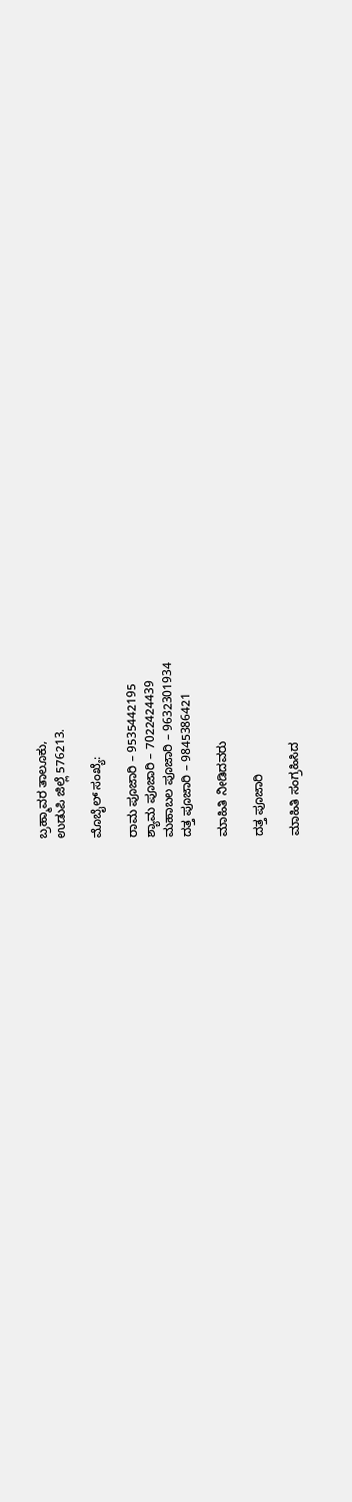ಬ್ರಹ್ಮಾವರ ತಾಲೂಕು,
ಉಡುಪಿ ಜಿಲ್ಲೆ 576213.

ಮೊಬೈಲ್ ಸಂಖ್ಯೆ:

ರಾಮ ಪೂಜಾರಿ – 9535442195
ಶ್ಯಾಮ ಪೂಜಾರಿ – 7022424439
ಮಹಾಬಲ ಪೂಜಾರಿ – 9632301934
ದತ್ತ ಪೂಜಾರಿ – 9845386421

ಮಾಹಿತಿ ನೀಡಿದವರು

ದತ್ತ ಪೂಜಾರಿ

ಮಾಹಿತಿ ಸಂಗ್ರಹಿಸಿದ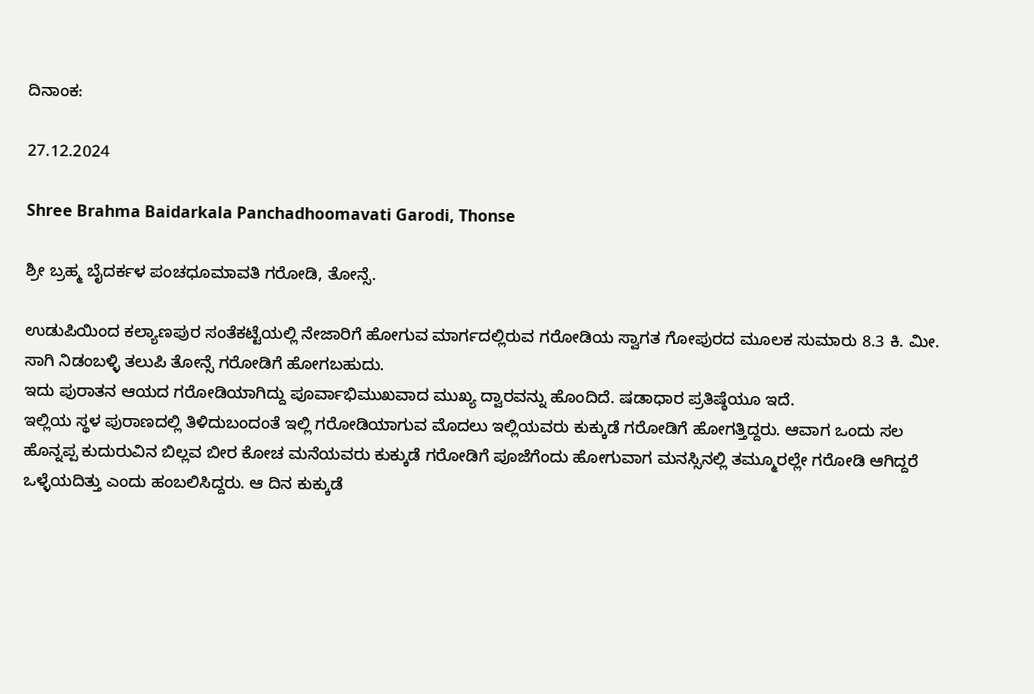ದಿನಾಂಕ:

27.12.2024

Shree Brahma Baidarkala Panchadhoomavati Garodi, Thonse

ಶ್ರೀ ಬ್ರಹ್ಮ ಬೈದರ್ಕಳ ಪಂಚಧೂಮಾವತಿ ಗರೋಡಿ, ತೋನ್ಸೆ.

ಉಡುಪಿಯಿಂದ ಕಲ್ಯಾಣಪುರ ಸಂತೆಕಟ್ಟೆಯಲ್ಲಿ ನೇಜಾರಿಗೆ ಹೋಗುವ ಮಾರ್ಗದಲ್ಲಿರುವ ಗರೋಡಿಯ ಸ್ವಾಗತ ಗೋಪುರದ ಮೂಲಕ ಸುಮಾರು 8.3 ಕಿ. ಮೀ. ಸಾಗಿ ನಿಡಂಬಳ್ಳಿ ತಲುಪಿ ತೋನ್ಸೆ ಗರೋಡಿಗೆ ಹೋಗಬಹುದು.
ಇದು ಪುರಾತನ ಆಯದ ಗರೋಡಿಯಾಗಿದ್ದು ಪೂರ್ವಾಭಿಮುಖವಾದ ಮುಖ್ಯ ದ್ವಾರವನ್ನು ಹೊಂದಿದೆ. ಷಡಾಧಾರ ಪ್ರತಿಷ್ಠೆಯೂ ಇದೆ.
ಇಲ್ಲಿಯ ಸ್ಥಳ ಪುರಾಣದಲ್ಲಿ ತಿಳಿದುಬಂದಂತೆ ಇಲ್ಲಿ ಗರೋಡಿಯಾಗುವ ಮೊದಲು ಇಲ್ಲಿಯವರು ಕುಕ್ಕುಡೆ ಗರೋಡಿಗೆ ಹೋಗತ್ತಿದ್ದರು. ಆವಾಗ ಒಂದು ಸಲ ಹೊನ್ನಪ್ಪ ಕುದುರುವಿನ ಬಿಲ್ಲವ ಬೀರ ಕೋಚ ಮನೆಯವರು ಕುಕ್ಕುಡೆ ಗರೋಡಿಗೆ ಪೂಜೆಗೆಂದು ಹೋಗುವಾಗ ಮನಸ್ಸಿನಲ್ಲಿ ತಮ್ಮೂರಲ್ಲೇ ಗರೋಡಿ ಆಗಿದ್ದರೆ ಒಳ್ಳೆಯದಿತ್ತು ಎಂದು ಹಂಬಲಿಸಿದ್ದರು. ಆ ದಿನ ಕುಕ್ಕುಡೆ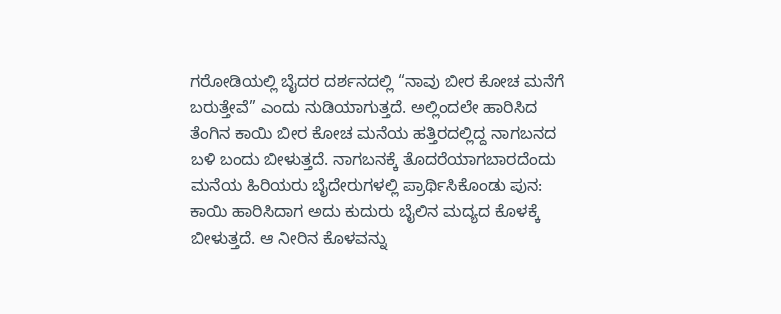ಗರೋಡಿಯಲ್ಲಿ ಬೈದರ ದರ್ಶನದಲ್ಲಿ “ನಾವು ಬೀರ ಕೋಚ ಮನೆಗೆ ಬರುತ್ತೇವೆ” ಎಂದು ನುಡಿಯಾಗುತ್ತದೆ. ಅಲ್ಲಿಂದಲೇ ಹಾರಿಸಿದ ತೆಂಗಿನ ಕಾಯಿ ಬೀರ ಕೋಚ ಮನೆಯ ಹತ್ತಿರದಲ್ಲಿದ್ದ ನಾಗಬನದ ಬಳಿ ಬಂದು ಬೀಳುತ್ತದೆ. ನಾಗಬನಕ್ಕೆ ತೊದರೆಯಾಗಬಾರದೆಂದು ಮನೆಯ ಹಿರಿಯರು ಬೈದೇರುಗಳಲ್ಲಿ ಪ್ರಾರ್ಥಿಸಿಕೊಂಡು ಪುನ: ಕಾಯಿ ಹಾರಿಸಿದಾಗ ಅದು ಕುದುರು ಬೈಲಿನ ಮದ್ಯದ ಕೊಳಕ್ಕೆ ಬೀಳುತ್ತದೆ. ಆ ನೀರಿನ ಕೊಳವನ್ನು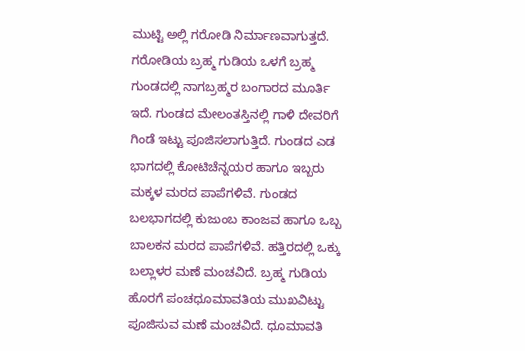ಮುಟ್ಟಿ ಅಲ್ಲಿ ಗರೋಡಿ ನಿರ್ಮಾಣವಾಗುತ್ತದೆ.
ಗರೋಡಿಯ ಬ್ರಹ್ಮ ಗುಡಿಯ ಒಳಗೆ ಬ್ರಹ್ಮ ಗುಂಡದಲ್ಲಿ ನಾಗಬ್ರಹ್ಮರ ಬಂಗಾರದ ಮೂರ್ತಿ ಇದೆ. ಗುಂಡದ ಮೇಲಂತಸ್ತಿನಲ್ಲಿ ಗಾಳಿ ದೇವರಿಗೆ ಗಿಂಡೆ ಇಟ್ಟು ಪೂಜಿಸಲಾಗುತ್ತಿದೆ. ಗುಂಡದ ಎಡ ಭಾಗದಲ್ಲಿ ಕೋಟಿಚೆನ್ನಯರ ಹಾಗೂ ಇಬ್ಬರು ಮಕ್ಕಳ ಮರದ ಪಾಪೆಗಳಿವೆ. ಗುಂಡದ ಬಲಭಾಗದಲ್ಲಿ ಕುಜುಂಬ ಕಾಂಜವ ಹಾಗೂ ಒಬ್ಬ ಬಾಲಕನ ಮರದ ಪಾಪೆಗಳಿವೆ. ಹತ್ತಿರದಲ್ಲಿ ಒಕ್ಕು ಬಲ್ಲಾಳರ ಮಣೆ ಮಂಚವಿದೆ. ಬ್ರಹ್ಮ ಗುಡಿಯ ಹೊರಗೆ ಪಂಚಧೂಮಾವತಿಯ ಮುಖವಿಟ್ಟು ಪೂಜಿಸುವ ಮಣೆ ಮಂಚವಿದೆ. ಧೂಮಾವತಿ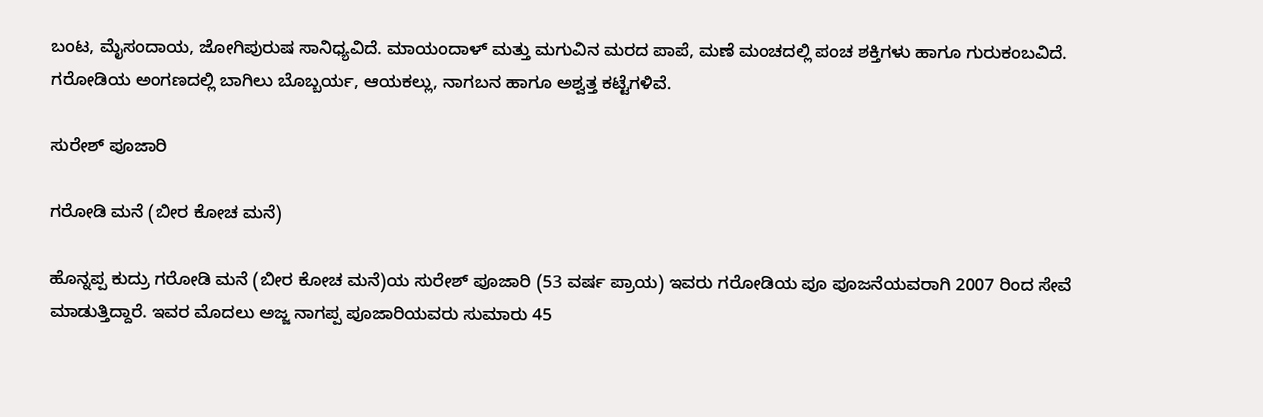ಬಂಟ, ಮೈಸಂದಾಯ, ಜೋಗಿಪುರುಷ ಸಾನಿಧ್ಯವಿದೆ. ಮಾಯಂದಾಳ್ ಮತ್ತು ಮಗುವಿನ ಮರದ ಪಾಪೆ, ಮಣೆ ಮಂಚದಲ್ಲಿ ಪಂಚ ಶಕ್ತಿಗಳು ಹಾಗೂ ಗುರುಕಂಬವಿದೆ.
ಗರೋಡಿಯ ಅಂಗಣದಲ್ಲಿ ಬಾಗಿಲು ಬೊಬ್ಬರ್ಯ, ಆಯಕಲ್ಲು, ನಾಗಬನ ಹಾಗೂ ಅಶ್ವತ್ತ ಕಟ್ಟೆಗಳಿವೆ.

ಸುರೇಶ್ ಪೂಜಾರಿ

ಗರೋಡಿ ಮನೆ (ಬೀರ ಕೋಚ ಮನೆ)

ಹೊನ್ನಪ್ಪ ಕುದ್ರು ಗರೋಡಿ ಮನೆ (ಬೀರ ಕೋಚ ಮನೆ)ಯ ಸುರೇಶ್ ಪೂಜಾರಿ (53 ವರ್ಷ ಪ್ರಾಯ) ಇವರು ಗರೋಡಿಯ ಪೂ ಪೂಜನೆಯವರಾಗಿ 2007 ರಿಂದ ಸೇವೆ ಮಾಡುತ್ತಿದ್ದಾರೆ. ಇವರ ಮೊದಲು ಅಜ್ಜ ನಾಗಪ್ಪ ಪೂಜಾರಿಯವರು ಸುಮಾರು 45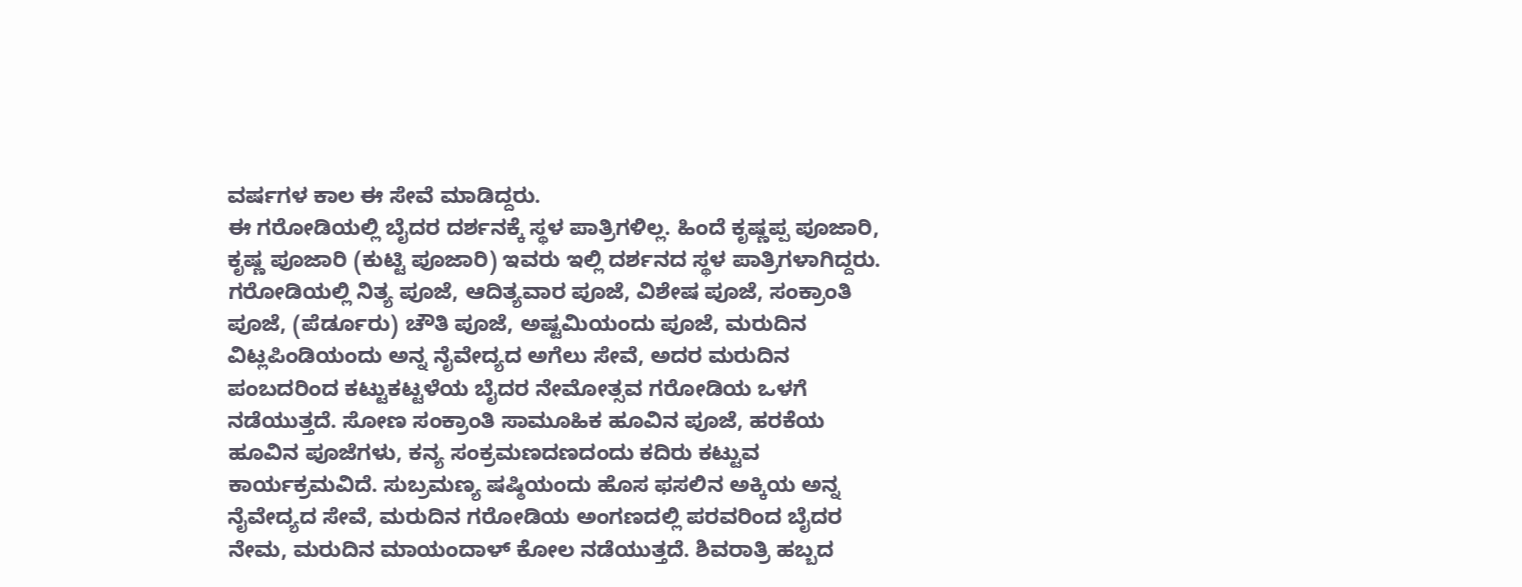ವರ್ಷಗಳ ಕಾಲ ಈ ಸೇವೆ ಮಾಡಿದ್ದರು.
ಈ ಗರೋಡಿಯಲ್ಲಿ ಬೈದರ ದರ್ಶನಕ್ಕೆ ಸ್ಥಳ ಪಾತ್ರಿಗಳಿಲ್ಲ. ಹಿಂದೆ ಕೃಷ್ಣಪ್ಪ ಪೂಜಾರಿ, ಕೃಷ್ಣ ಪೂಜಾರಿ (ಕುಟ್ಟಿ ಪೂಜಾರಿ) ಇವರು ಇಲ್ಲಿ ದರ್ಶನದ ಸ್ಥಳ ಪಾತ್ರಿಗಳಾಗಿದ್ದರು.
ಗರೋಡಿಯಲ್ಲಿ ನಿತ್ಯ ಪೂಜೆ, ಆದಿತ್ಯವಾರ ಪೂಜೆ, ವಿಶೇಷ ಪೂಜೆ, ಸಂಕ್ರಾಂತಿ ಪೂಜೆ, (ಪೆರ್ಡೂರು) ಚೌತಿ ಪೂಜೆ, ಅಷ್ಟಮಿಯಂದು ಪೂಜೆ, ಮರುದಿನ ವಿಟ್ಲಪಿಂಡಿಯಂದು ಅನ್ನ ನೈವೇದ್ಯದ ಅಗೆಲು ಸೇವೆ, ಅದರ ಮರುದಿನ ಪಂಬದರಿಂದ ಕಟ್ಟುಕಟ್ಟಳೆಯ ಬೈದರ ನೇಮೋತ್ಸವ ಗರೋಡಿಯ ಒಳಗೆ ನಡೆಯುತ್ತದೆ. ಸೋಣ ಸಂಕ್ರಾಂತಿ ಸಾಮೂಹಿಕ ಹೂವಿನ ಪೂಜೆ, ಹರಕೆಯ ಹೂವಿನ ಪೂಜೆಗಳು, ಕನ್ಯ ಸಂಕ್ರಮಣದಣದಂದು ಕದಿರು ಕಟ್ಟುವ ಕಾರ್ಯಕ್ರಮವಿದೆ. ಸುಬ್ರಮಣ್ಯ ಷಷ್ಠಿಯಂದು ಹೊಸ ಫಸಲಿನ ಅಕ್ಕಿಯ ಅನ್ನ ನೈವೇದ್ಯದ ಸೇವೆ, ಮರುದಿನ ಗರೋಡಿಯ ಅಂಗಣದಲ್ಲಿ ಪರವರಿಂದ ಬೈದರ ನೇಮ, ಮರುದಿನ ಮಾಯಂದಾಳ್ ಕೋಲ ನಡೆಯುತ್ತದೆ. ಶಿವರಾತ್ರಿ ಹಬ್ಬದ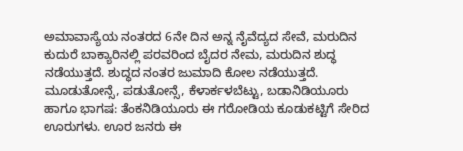ಅಮಾವಾಸ್ಯೆಯ ನಂತರದ 6ನೇ ದಿನ ಅನ್ನ ನೈವೆದ್ಯದ ಸೇವೆ, ಮರುದಿನ ಕುದುರೆ ಬಾಕ್ಯಾರಿನಲ್ಲಿ ಪರವರಿಂದ ಬೈದರ ನೇಮ, ಮರುದಿನ ಶುದ್ಧ ನಡೆಯುತ್ತದೆ. ಶುದ್ಧದ ನಂತರ ಜುಮಾದಿ ಕೋಲ ನಡೆಯುತ್ತದೆ.
ಮೂಡುತೋನ್ಸೆ, ಪಡುತೋನ್ಸೆ, ಕೆಳಾರ್ಕಳಬೆಟ್ಟು, ಬಡಾನಿಡಿಯೂರು ಹಾಗೂ ಭಾಗಷ: ತೆಂಕನಿಡಿಯೂರು ಈ ಗರೋಡಿಯ ಕೂಡುಕಟ್ಟಿಗೆ ಸೇರಿದ ಊರುಗಳು. ಊರ ಜನರು ಈ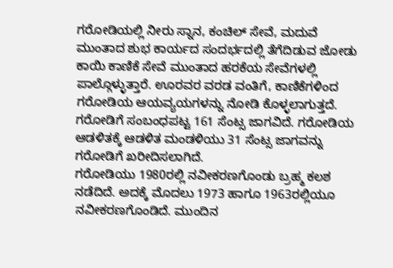ಗರೋಡಿಯಲ್ಲಿ ನೀರು ಸ್ನಾನ, ಕಂಚಿಲ್ ಸೇವೆ, ಮದುವೆ ಮುಂತಾದ ಶುಭ ಕಾರ್ಯದ ಸಂದರ್ಭದಲ್ಲಿ ತೆಗೆದಿಡುವ ಜೋಡು ಕಾಯಿ ಕಾಣಿಕೆ ಸೇವೆ ಮುಂತಾದ ಹರಕೆಯ ಸೇವೆಗಳಲ್ಲಿ ಪಾಲ್ಗೊಳ್ಳುತ್ತಾರೆ. ಊರವರ ವರಡ ವಂತಿಗೆ, ಕಾಣಿಕೆಗಳಿಂದ ಗರೋಡಿಯ ಆಯವ್ಯಯಗಳನ್ನು ನೋಡಿ ಕೊಳ್ಳಲಾಗುತ್ತದೆ.
ಗರೋಡಿಗೆ ಸಂಬಂಧಪಟ್ಟ 161 ಸೆಂಟ್ಸ ಜಾಗವಿದೆ. ಗರೋಡಿಯ ಆಡಳಿತಕ್ಕೆ ಆಡಳಿತ ಮಂಡಳಿಯು 31 ಸೆಂಟ್ಸ ಜಾಗವನ್ನು ಗರೋಡಿಗೆ ಖರೀದಿಸಲಾಗಿದೆ.
ಗರೋಡಿಯು 1980ರಲ್ಲಿ ನವೀಕರಣಗೊಂಡು ಬ್ರಹ್ಮ ಕಲಶ ನಡೆದಿದೆ. ಅದಕ್ಕೆ ಮೊದಲು 1973 ಹಾಗೂ 1963ರಲ್ಲಿಯೂ ನವೀಕರಣಗೊಂಡಿದೆ. ಮುಂದಿನ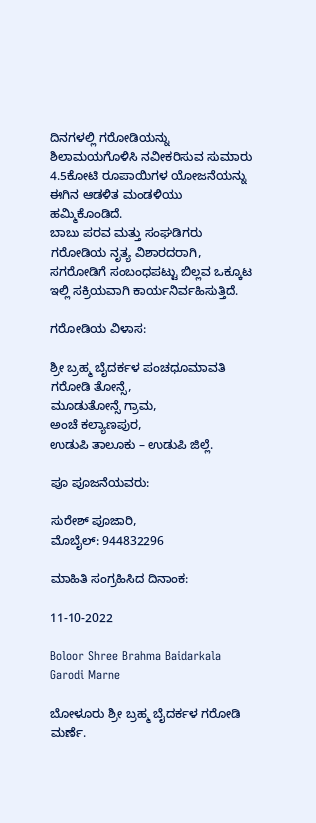ದಿನಗಳಲ್ಲಿ ಗರೋಡಿಯನ್ನು ಶಿಲಾಮಯಗೊಳಿಸಿ ನವೀಕರಿಸುವ ಸುಮಾರು 4.5ಕೋಟಿ ರೂಪಾಯಿಗಳ ಯೋಜನೆಯನ್ನು ಈಗಿನ ಆಡಳಿತ ಮಂಡಳಿಯು ಹಮ್ಮಿಕೊಂಡಿದೆ.
ಬಾಬು ಪರವ ಮತ್ತು ಸಂಘಡಿಗರು ಗರೋಡಿಯ ನೃತ್ಯ ವಿಶಾರದರಾಗಿ, ಸಗರೋಡಿಗೆ ಸಂಬಂಧಪಟ್ಟು ಬಿಲ್ಲವ ಒಕ್ಕೂಟ ಇಲ್ಲಿ ಸಕ್ರಿಯವಾಗಿ ಕಾರ್ಯನಿರ್ವಹಿಸುತ್ತಿದೆ.

ಗರೋಡಿಯ ವಿಳಾಸ:

ಶ್ರೀ ಬ್ರಹ್ಮ ಬೈದರ್ಕಳ ಪಂಚಧೂಮಾವತಿ ಗರೋಡಿ ತೋನ್ಸೆ,
ಮೂಡುತೋನ್ಸೆ ಗ್ರಾಮ,
ಅಂಚೆ ಕಲ್ಯಾಣಪುರ,
ಉಡುಪಿ ತಾಲೂಕು – ಉಡುಪಿ ಜಿಲ್ಲೆ.

ಪೂ ಪೂಜನೆಯವರು:

ಸುರೇಶ್ ಪೂಜಾರಿ,
ಮೊಬೈಲ್: 944832296

ಮಾಹಿತಿ ಸಂಗ್ರಹಿಸಿದ ದಿನಾಂಕ:

11-10-2022

Boloor Shree Brahma Baidarkala Garodi Marne

ಬೋಳೂರು ಶ್ರೀ ಬ್ರಹ್ಮ ಬೈದರ್ಕಳ ಗರೋಡಿ ಮರ್ಣೆ.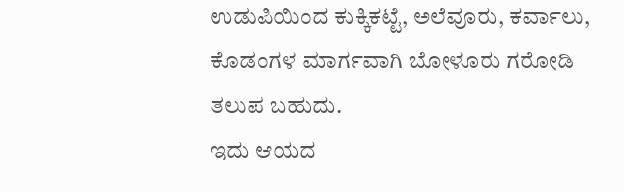ಉಡುಪಿಯಿಂದ ಕುಕ್ಕಿಕಟ್ಟೆ, ಅಲೆವೂರು, ಕರ್ವಾಲು, ಕೊಡಂಗಳ ಮಾರ್ಗವಾಗಿ ಬೋಳೂರು ಗರೋಡಿ ತಲುಪ ಬಹುದು.
ಇದು ಆಯದ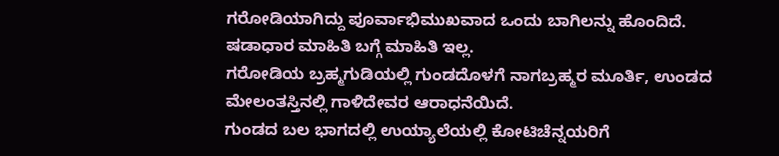ಗರೋಡಿಯಾಗಿದ್ದು ಪೂರ್ವಾಭಿಮುಖವಾದ ಒಂದು ಬಾಗಿಲನ್ನು ಹೊಂದಿದೆ. ಷಡಾಧಾರ ಮಾಹಿತಿ ಬಗ್ಗೆ ಮಾಹಿತಿ ಇಲ್ಲ.
ಗರೋಡಿಯ ಬ್ರಹ್ಮಗುಡಿಯಲ್ಲಿ ಗುಂಡದೊಳಗೆ ನಾಗಬ್ರಹ್ಮರ ಮೂರ್ತಿ, ಉಂಡದ ಮೇಲಂತಸ್ತಿನಲ್ಲಿ ಗಾಳಿದೇವರ ಆರಾಧನೆಯಿದೆ.
ಗುಂಡದ ಬಲ ಭಾಗದಲ್ಲಿ ಉಯ್ಯಾಲೆಯಲ್ಲಿ ಕೋಟಿಚೆನ್ನಯರಿಗೆ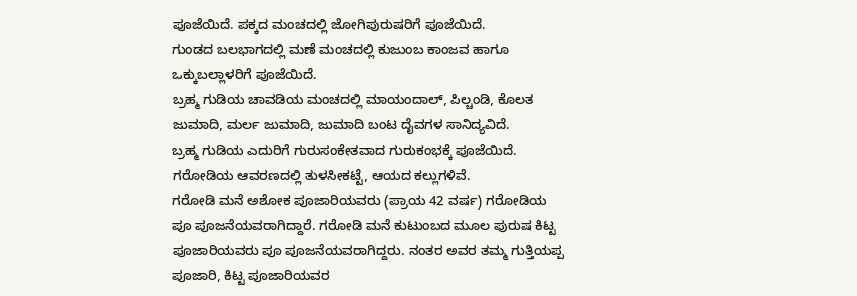ಪೂಜೆಯಿದೆ. ಪಕ್ಕದ ಮಂಚದಲ್ಲಿ ಜೋಗಿಪುರುಷರಿಗೆ ಪೂಜೆಯಿದೆ.
ಗುಂಡದ ಬಲಭಾಗದಲ್ಲಿ ಮಣೆ ಮಂಚದಲ್ಲಿ ಕುಜುಂಬ ಕಾಂಜವ ಹಾಗೂ ಒಕ್ಕುಬಲ್ಲಾಳರಿಗೆ ಪೂಜೆಯಿದೆ.
ಬ್ರಹ್ಮ ಗುಡಿಯ ಚಾವಡಿಯ ಮಂಚದಲ್ಲಿ ಮಾಯಂದಾಲ್, ಪಿಲ್ಚಂಡಿ, ಕೊಲತ ಜುಮಾದಿ, ಮರ್ಲ ಜುಮಾದಿ, ಜುಮಾದಿ ಬಂಟ ದೈವಗಳ ಸಾನಿದ್ಯವಿದೆ.
ಬ್ರಹ್ಮ ಗುಡಿಯ ಎದುರಿಗೆ ಗುರುಸಂಕೇತವಾದ ಗುರುಕಂಭಕ್ಕೆ ಪೂಜೆಯಿದೆ.
ಗರೋಡಿಯ ಆವರಣದಲ್ಲಿ ತುಳಸೀಕಟ್ಟೆ, ಆಯದ ಕಲ್ಲುಗಳಿವೆ.
ಗರೋಡಿ ಮನೆ ಅಶೋಕ ಪೂಜಾರಿಯವರು (ಪ್ರಾಯ 42 ವರ್ಷ) ಗರೋಡಿಯ ಪೂ ಪೂಜನೆಯವರಾಗಿದ್ದಾರೆ. ಗರೋಡಿ ಮನೆ ಕುಟುಂಬದ ಮೂಲ ಪುರುಷ ಕಿಟ್ಟ ಪೂಜಾರಿಯವರು ಪೂ ಪೂಜನೆಯವರಾಗಿದ್ದರು. ನಂತರ ಅವರ ತಮ್ಮ ಗುತ್ತಿಯಪ್ಪ ಪೂಜಾರಿ, ಕಿಟ್ಟ ಪೂಜಾರಿಯವರ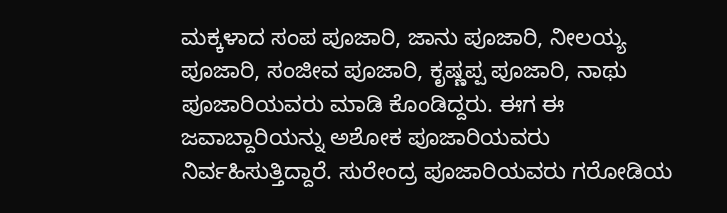ಮಕ್ಕಳಾದ ಸಂಪ ಪೂಜಾರಿ, ಜಾನು ಪೂಜಾರಿ, ನೀಲಯ್ಯ ಪೂಜಾರಿ, ಸಂಜೀವ ಪೂಜಾರಿ, ಕೃಷ್ಣಪ್ಪ ಪೂಜಾರಿ, ನಾಥು ಪೂಜಾರಿಯವರು ಮಾಡಿ ಕೊಂಡಿದ್ದರು. ಈಗ ಈ ಜವಾಬ್ದಾರಿಯನ್ನು ಅಶೋಕ ಪೂಜಾರಿಯವರು ನಿರ್ವಹಿಸುತ್ತಿದ್ದಾರೆ. ಸುರೇಂದ್ರ ಪೂಜಾರಿಯವರು ಗರೋಡಿಯ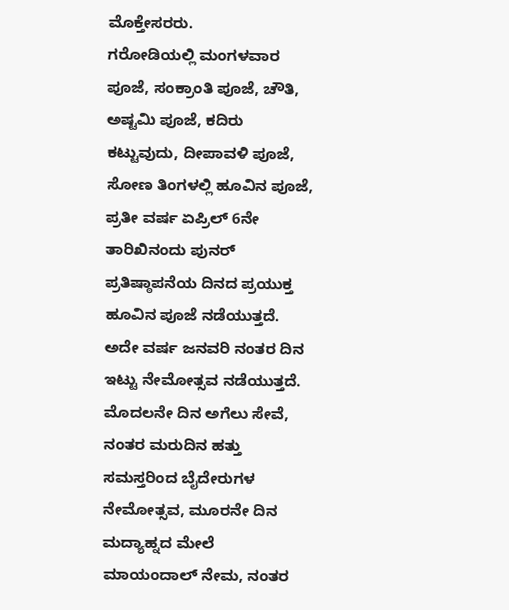ಮೊಕ್ತೇಸರರು.
ಗರೋಡಿಯಲ್ಲಿ ಮಂಗಳವಾರ ಪೂಜೆ, ಸಂಕ್ರಾಂತಿ ಪೂಜೆ, ಚೌತಿ, ಅಷ್ಟಮಿ ಪೂಜೆ, ಕದಿರು ಕಟ್ಟುವುದು, ದೀಪಾವಳಿ ಪೂಜೆ, ಸೋಣ ತಿಂಗಳಲ್ಲಿ ಹೂವಿನ ಪೂಜೆ, ಪ್ರತೀ ವರ್ಷ ಏಪ್ರಿಲ್ 6ನೇ ತಾರಿಖಿನಂದು ಪುನರ್ ಪ್ರತಿಷ್ಠಾಪನೆಯ ದಿನದ ಪ್ರಯುಕ್ತ ಹೂವಿನ ಪೂಜೆ ನಡೆಯುತ್ತದೆ. ಅದೇ ವರ್ಷ ಜನವರಿ ನಂತರ ದಿನ ಇಟ್ಟು ನೇಮೋತ್ಸವ ನಡೆಯುತ್ತದೆ. ಮೊದಲನೇ ದಿನ ಅಗೆಲು ಸೇವೆ, ನಂತರ ಮರುದಿನ ಹತ್ತು ಸಮಸ್ತರಿಂದ ಬೈದೇರುಗಳ ನೇಮೋತ್ಸವ, ಮೂರನೇ ದಿನ ಮದ್ಯಾಹ್ನದ ಮೇಲೆ ಮಾಯಂದಾಲ್ ನೇಮ, ನಂತರ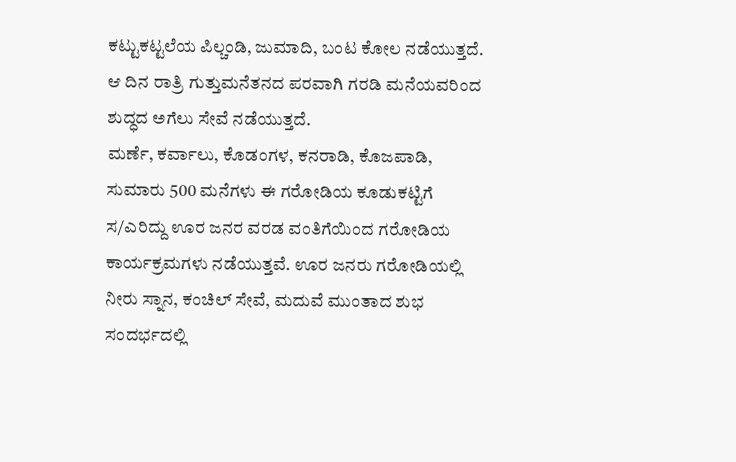ಕಟ್ಟುಕಟ್ಟಲೆಯ ಪಿಲ್ಚಂಡಿ, ಜುಮಾದಿ, ಬಂಟ ಕೋಲ ನಡೆಯುತ್ತದೆ. ಆ ದಿನ ರಾತ್ರಿ ಗುತ್ತುಮನೆತನದ ಪರವಾಗಿ ಗರಡಿ ಮನೆಯವರಿಂದ ಶುದ್ಧದ ಅಗೆಲು ಸೇವೆ ನಡೆಯುತ್ತದೆ.
ಮರ್ಣೆ, ಕರ್ವಾಲು, ಕೊಡಂಗಳ, ಕನರಾಡಿ, ಕೊಜಪಾಡಿ, ಸುಮಾರು 500 ಮನೆಗಳು ಈ ಗರೋಡಿಯ ಕೂಡುಕಟ್ಟಿಗೆ ಸ/ಎರಿದ್ದು ಊರ ಜನರ ವರಡ ವಂತಿಗೆಯಿಂದ ಗರೋಡಿಯ ಕಾರ್ಯಕ್ರಮಗಳು ನಡೆಯುತ್ತವೆ. ಊರ ಜನರು ಗರೋಡಿಯಲ್ಲಿ ನೀರು ಸ್ನಾನ, ಕಂಚಿಲ್ ಸೇವೆ, ಮದುವೆ ಮುಂತಾದ ಶುಭ ಸಂದರ್ಭದಲ್ಲಿ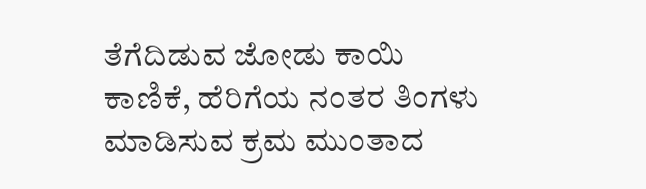ತೆಗೆದಿಡುವ ಜೋಡು ಕಾಯಿ ಕಾಣಿಕೆ, ಹೆರಿಗೆಯ ನಂತರ ತಿಂಗಳು ಮಾಡಿಸುವ ಕ್ರಮ ಮುಂತಾದ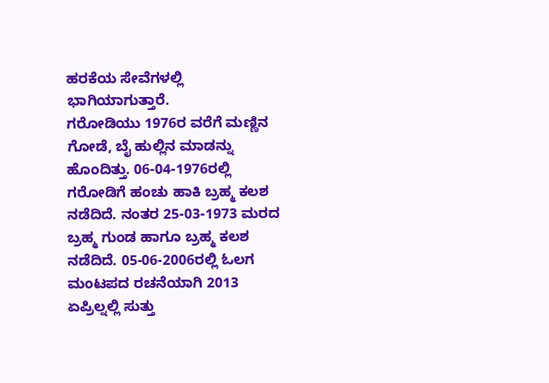ಹರಕೆಯ ಸೇವೆಗಳಲ್ಲಿ ಭಾಗಿಯಾಗುತ್ತಾರೆ.
ಗರೋಡಿಯು 1976ರ ವರೆಗೆ ಮಣ್ಣಿನ ಗೋಡೆ, ಬೈ ಹುಲ್ಲಿನ ಮಾಡನ್ನು ಹೊಂದಿತ್ತು. 06-04-1976ರಲ್ಲಿ ಗರೋಡಿಗೆ ಹಂಚು ಹಾಕಿ ಬ್ರಹ್ಮ ಕಲಶ ನಡೆದಿದೆ. ನಂತರ 25-03-1973 ಮರದ ಬ್ರಹ್ಮ ಗುಂಡ ಹಾಗೂ ಬ್ರಹ್ಮ ಕಲಶ ನಡೆದಿದೆ. 05-06-2006ರಲ್ಲಿ ಓಲಗ ಮಂಟಪದ ರಚನೆಯಾಗಿ 2013 ಏಪ್ರಿಲ್ನಲ್ಲಿ ಸುತ್ತು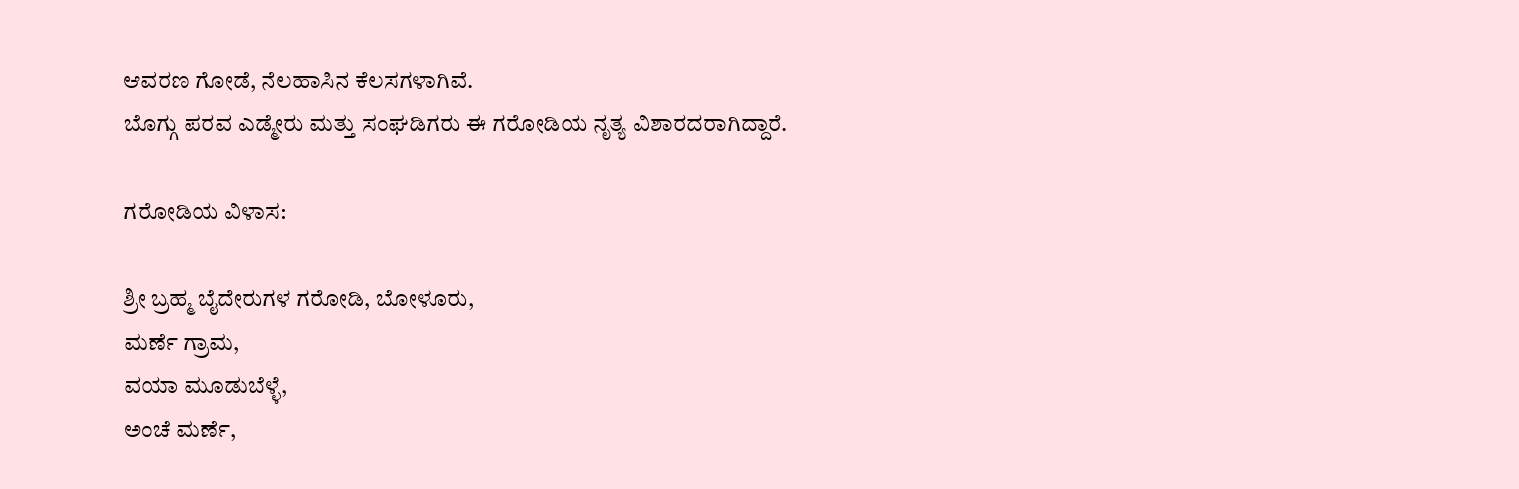ಆವರಣ ಗೋಡೆ, ನೆಲಹಾಸಿನ ಕೆಲಸಗಳಾಗಿವೆ.
ಬೊಗ್ಗು ಪರವ ಎಡ್ಮೇರು ಮತ್ತು ಸಂಘಡಿಗರು ಈ ಗರೋಡಿಯ ನೃತ್ಯ ವಿಶಾರದರಾಗಿದ್ದಾರೆ.

ಗರೋಡಿಯ ವಿಳಾಸ:

ಶ್ರೀ ಬ್ರಹ್ಮ ಬೈದೇರುಗಳ ಗರೋಡಿ, ಬೋಳೂರು,
ಮರ್ಣೆ ಗ್ರಾಮ,
ವಯಾ ಮೂಡುಬೆಳ್ಳೆ,
ಅಂಚೆ ಮರ್ಣೆ,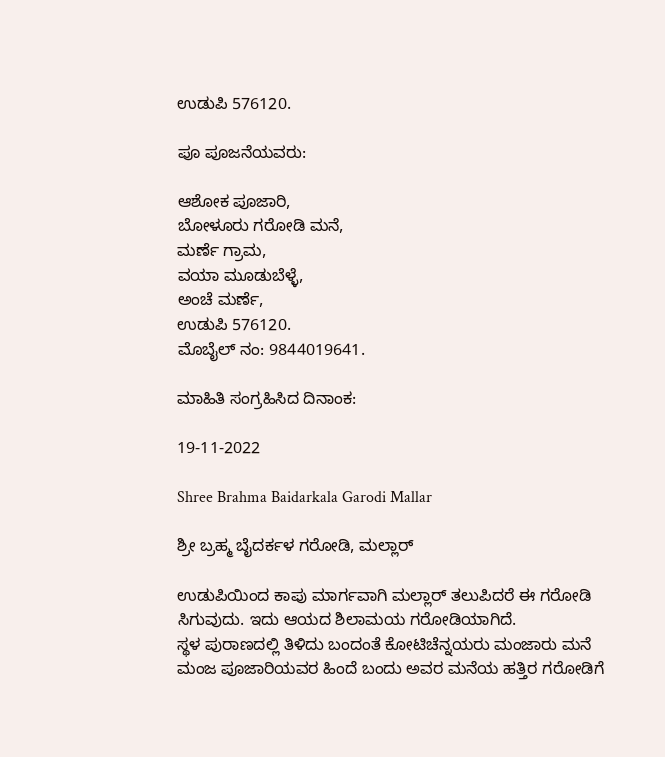ಉಡುಪಿ 576120.

ಪೂ ಪೂಜನೆಯವರು:

ಆಶೋಕ ಪೂಜಾರಿ,
ಬೋಳೂರು ಗರೋಡಿ ಮನೆ,
ಮರ್ಣೆ ಗ್ರಾಮ,
ವಯಾ ಮೂಡುಬೆಳ್ಳೆ,
ಅಂಚೆ ಮರ್ಣೆ,
ಉಡುಪಿ 576120.
ಮೊಬೈಲ್ ನಂ: 9844019641.

ಮಾಹಿತಿ ಸಂಗ್ರಹಿಸಿದ ದಿನಾಂಕ:

19-11-2022

Shree Brahma Baidarkala Garodi Mallar

ಶ್ರೀ ಬ್ರಹ್ಮ ಬೈದರ್ಕಳ ಗರೋಡಿ, ಮಲ್ಲಾರ್

ಉಡುಪಿಯಿಂದ ಕಾಪು ಮಾರ್ಗವಾಗಿ ಮಲ್ಲಾರ್ ತಲುಪಿದರೆ ಈ ಗರೋಡಿ ಸಿಗುವುದು. ಇದು ಆಯದ ಶಿಲಾಮಯ ಗರೋಡಿಯಾಗಿದೆ.
ಸ್ಥಳ ಪುರಾಣದಲ್ಲಿ ತಿಳಿದು ಬಂದಂತೆ ಕೋಟಿಚೆನ್ನಯರು ಮಂಜಾರು ಮನೆ ಮಂಜ ಪೂಜಾರಿಯವರ ಹಿಂದೆ ಬಂದು ಅವರ ಮನೆಯ ಹತ್ತಿರ ಗರೋಡಿಗೆ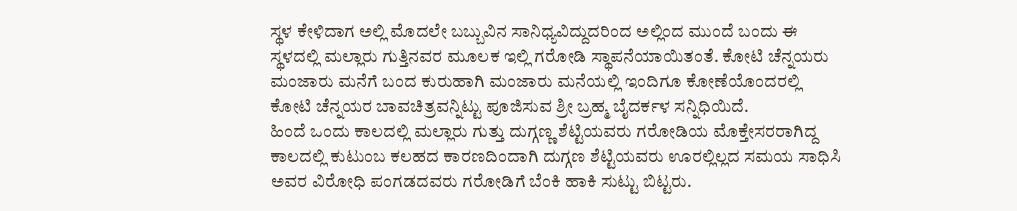ಸ್ಥಳ ಕೇಳಿದಾಗ ಅಲ್ಲಿ ಮೊದಲೇ ಬಬ್ಬುವಿನ ಸಾನಿಧ್ಯವಿದ್ದುದರಿಂದ ಅಲ್ಲಿಂದ ಮುಂದೆ ಬಂದು ಈ ಸ್ಥಳದಲ್ಲಿ ಮಲ್ಲಾರು ಗುತ್ತಿನವರ ಮೂಲಕ ಇಲ್ಲಿ ಗರೋಡಿ ಸ್ಥಾಪನೆಯಾಯಿತಂತೆ. ಕೋಟಿ ಚೆನ್ನಯರು ಮಂಜಾರು ಮನೆಗೆ ಬಂದ ಕುರುಹಾಗಿ ಮಂಜಾರು ಮನೆಯಲ್ಲಿ ಇಂದಿಗೂ ಕೋಣೆಯೊಂದರಲ್ಲಿ ಕೋಟಿ ಚೆನ್ನಯರ ಬಾವಚಿತ್ರವನ್ನಿಟ್ಟು ಪೂಜಿಸುವ ಶ್ರೀ ಬ್ರಹ್ಮ ಬೈದರ್ಕಳ ಸನ್ನಿಧಿಯಿದೆ.
ಹಿಂದೆ ಒಂದು ಕಾಲದಲ್ಲಿ ಮಲ್ಲಾರು ಗುತ್ತು ದುಗ್ಗಣ್ಣ ಶೆಟ್ಟಿಯವರು ಗರೋಡಿಯ ಮೊಕ್ತೇಸರರಾಗಿದ್ದ ಕಾಲದಲ್ಲಿ ಕುಟುಂಬ ಕಲಹದ ಕಾರಣದಿಂದಾಗಿ ದುಗ್ಗಣ ಶೆಟ್ಟಿಯವರು ಊರಲ್ಲಿಲ್ಲದ ಸಮಯ ಸಾಧಿಸಿ ಅವರ ವಿರೋಧಿ ಪಂಗಡದವರು ಗರೋಡಿಗೆ ಬೆಂಕಿ ಹಾಕಿ ಸುಟ್ಟು ಬಿಟ್ಟರು.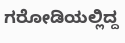ಗರೋಡಿಯಲ್ಲಿದ್ದ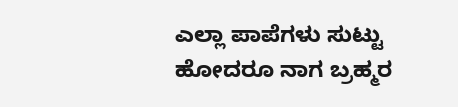ಎಲ್ಲಾ ಪಾಪೆಗಳು ಸುಟ್ಟು ಹೋದರೂ ನಾಗ ಬ್ರಹ್ಮರ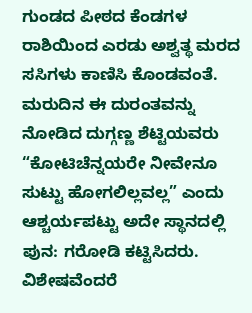ಗುಂಡದ ಪೀಠದ ಕೆಂಡಗಳ ರಾಶಿಯಿಂದ ಎರಡು ಅಶ್ವತ್ಥ ಮರದ ಸಸಿಗಳು ಕಾಣಿಸಿ ಕೊಂಡವಂತೆ. ಮರುದಿನ ಈ ದುರಂತವನ್ನು ನೋಡಿದ ದುಗ್ಗಣ್ಣ ಶೆಟ್ಟಿಯವರು “ಕೋಟಿಚೆನ್ನಯರೇ ನೀವೇನೂ ಸುಟ್ಟು ಹೋಗಲಿಲ್ಲವಲ್ಲ” ಎಂದು ಆಶ್ಚರ್ಯಪಟ್ಟು ಅದೇ ಸ್ಥಾನದಲ್ಲಿ ಪುನ: ಗರೋಡಿ ಕಟ್ಟಿಸಿದರು. ವಿಶೇಷವೆಂದರೆ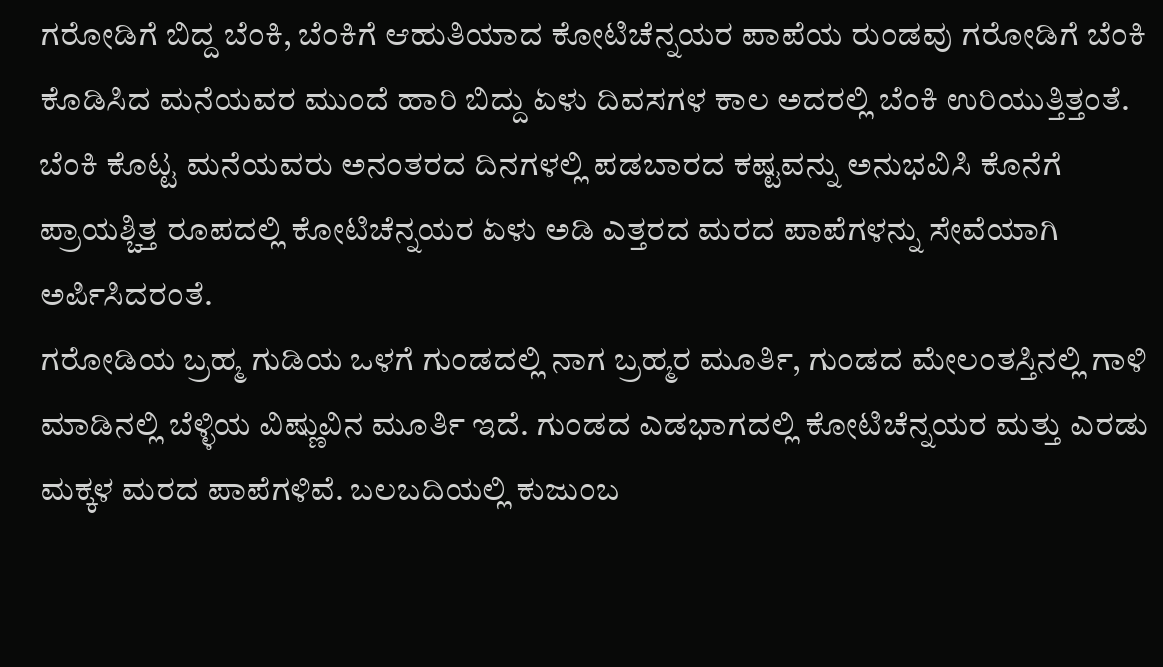ಗರೋಡಿಗೆ ಬಿದ್ದ ಬೆಂಕಿ, ಬೆಂಕಿಗೆ ಆಹುತಿಯಾದ ಕೋಟಿಚೆನ್ನಯರ ಪಾಪೆಯ ರುಂಡವು ಗರೋಡಿಗೆ ಬೆಂಕಿ ಕೊಡಿಸಿದ ಮನೆಯವರ ಮುಂದೆ ಹಾರಿ ಬಿದ್ದು ಏಳು ದಿವಸಗಳ ಕಾಲ ಅದರಲ್ಲಿ ಬೆಂಕಿ ಉರಿಯುತ್ತಿತ್ತಂತೆ. ಬೆಂಕಿ ಕೊಟ್ಟ ಮನೆಯವರು ಅನಂತರದ ದಿನಗಳಲ್ಲಿ ಪಡಬಾರದ ಕಷ್ಟವನ್ನು ಅನುಭವಿಸಿ ಕೊನೆಗೆ ಪ್ರಾಯಶ್ಚಿತ್ತ ರೂಪದಲ್ಲಿ ಕೋಟಿಚೆನ್ನಯರ ಏಳು ಅಡಿ ಎತ್ತರದ ಮರದ ಪಾಪೆಗಳನ್ನು ಸೇವೆಯಾಗಿ ಅರ್ಪಿಸಿದರಂತೆ.
ಗರೋಡಿಯ ಬ್ರಹ್ಮ ಗುಡಿಯ ಒಳಗೆ ಗುಂಡದಲ್ಲಿ ನಾಗ ಬ್ರಹ್ಮರ ಮೂರ್ತಿ, ಗುಂಡದ ಮೇಲಂತಸ್ತಿನಲ್ಲಿ ಗಾಳಿ ಮಾಡಿನಲ್ಲಿ ಬೆಳ್ಳಿಯ ವಿಷ್ಣುವಿನ ಮೂರ್ತಿ ಇದೆ. ಗುಂಡದ ಎಡಭಾಗದಲ್ಲಿ ಕೋಟಿಚೆನ್ನಯರ ಮತ್ತು ಎರಡು ಮಕ್ಕಳ ಮರದ ಪಾಪೆಗಳಿವೆ. ಬಲಬದಿಯಲ್ಲಿ ಕುಜುಂಬ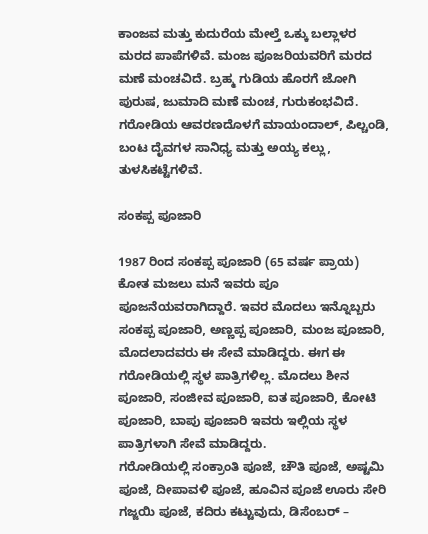ಕಾಂಜವ ಮತ್ತು ಕುದುರೆಯ ಮೇಲ್ತೆ ಒಕ್ಕು ಬಲ್ಲಾಳರ ಮರದ ಪಾಪೆಗಳಿವೆ. ಮಂಜ ಪೂಜರಿಯವರಿಗೆ ಮರದ ಮಣೆ ಮಂಚವಿದೆ. ಬ್ರಹ್ಮ ಗುಡಿಯ ಹೊರಗೆ ಜೋಗಿ ಪುರುಷ, ಜುಮಾದಿ ಮಣೆ ಮಂಚ, ಗುರುಕಂಭವಿದೆ. ಗರೋಡಿಯ ಆವರಣದೊಳಗೆ ಮಾಯಂದಾಲ್, ಪಿಲ್ಚಂಡಿ, ಬಂಟ ದೈವಗಳ ಸಾನಿಧ್ಯ ಮತ್ತು ಅಯ್ಯ ಕಲ್ಲು, ತುಳಸಿಕಟ್ಟೆಗಳಿವೆ.

ಸಂಕಪ್ಪ ಪೂಜಾರಿ

1987 ರಿಂದ ಸಂಕಪ್ಪ ಪೂಜಾರಿ (65 ವರ್ಷ ಪ್ರಾಯ) ಕೋತ ಮಜಲು ಮನೆ ಇವರು ಪೂ ಪೂಜನೆಯವರಾಗಿದ್ದಾರೆ. ಇವರ ಮೊದಲು ಇನ್ನೊಬ್ಬರು ಸಂಕಪ್ಪ ಪೂಜಾರಿ, ಅಣ್ಣಪ್ಪ ಪೂಜಾರಿ, ಮಂಜ ಪೂಜಾರಿ, ಮೊದಲಾದವರು ಈ ಸೇವೆ ಮಾಡಿದ್ದರು. ಈಗ ಈ ಗರೋಡಿಯಲ್ಲಿ ಸ್ಥಳ ಪಾತ್ರಿಗಳಿಲ್ಲ. ಮೊದಲು ಶೀನ ಪೂಜಾರಿ, ಸಂಜೀವ ಪೂಜಾರಿ, ಐತ ಪೂಜಾರಿ, ಕೋಟಿ ಪೂಜಾರಿ, ಬಾಪು ಪೂಜಾರಿ ಇವರು ಇಲ್ಲಿಯ ಸ್ಥಳ ಪಾತ್ರಿಗಳಾಗಿ ಸೇವೆ ಮಾಡಿದ್ದರು.
ಗರೋಡಿಯಲ್ಲಿ ಸಂಕ್ರಾಂತಿ ಪೂಜೆ, ಚೌತಿ ಪೂಜೆ, ಅಷ್ಟಮಿ ಪೂಜೆ, ದೀಪಾವಳಿ ಪೂಜೆ, ಹೂವಿನ ಪೂಜೆ ಊರು ಸೇರಿ ಗಜ್ಜಯಿ ಪೂಜೆ, ಕದಿರು ಕಟ್ಟುವುದು, ಡಿಸೆಂಬರ್ –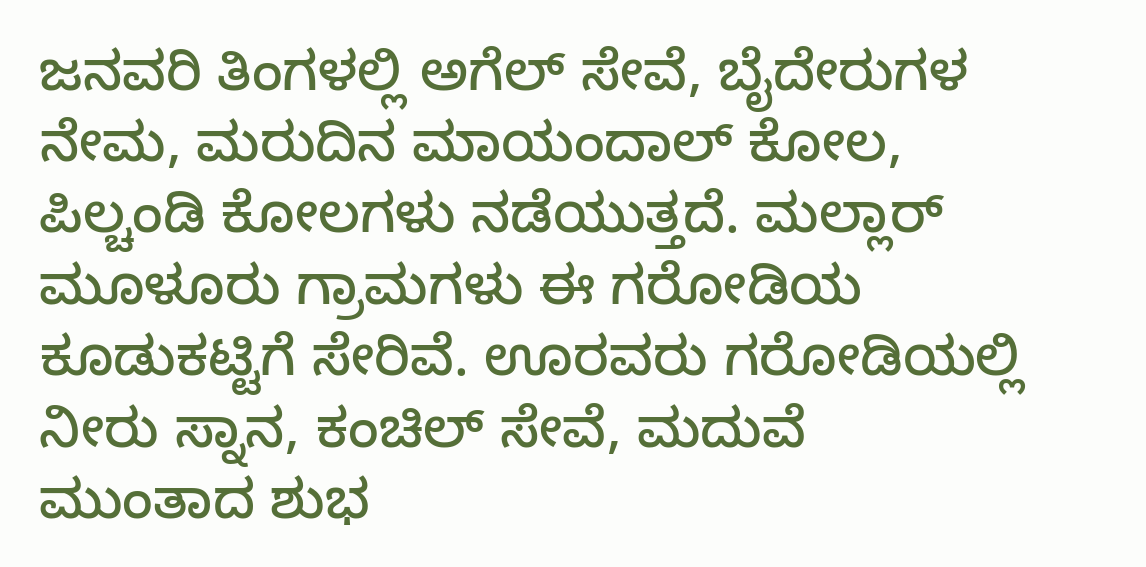ಜನವರಿ ತಿಂಗಳಲ್ಲಿ ಅಗೆಲ್ ಸೇವೆ, ಬೈದೇರುಗಳ ನೇಮ, ಮರುದಿನ ಮಾಯಂದಾಲ್ ಕೋಲ, ಪಿಲ್ಚಂಡಿ ಕೋಲಗಳು ನಡೆಯುತ್ತದೆ. ಮಲ್ಲಾರ್ ಮೂಳೂರು ಗ್ರಾಮಗಳು ಈ ಗರೋಡಿಯ ಕೂಡುಕಟ್ಟಿಗೆ ಸೇರಿವೆ. ಊರವರು ಗರೋಡಿಯಲ್ಲಿ ನೀರು ಸ್ನಾನ, ಕಂಚಿಲ್ ಸೇವೆ, ಮದುವೆ ಮುಂತಾದ ಶುಭ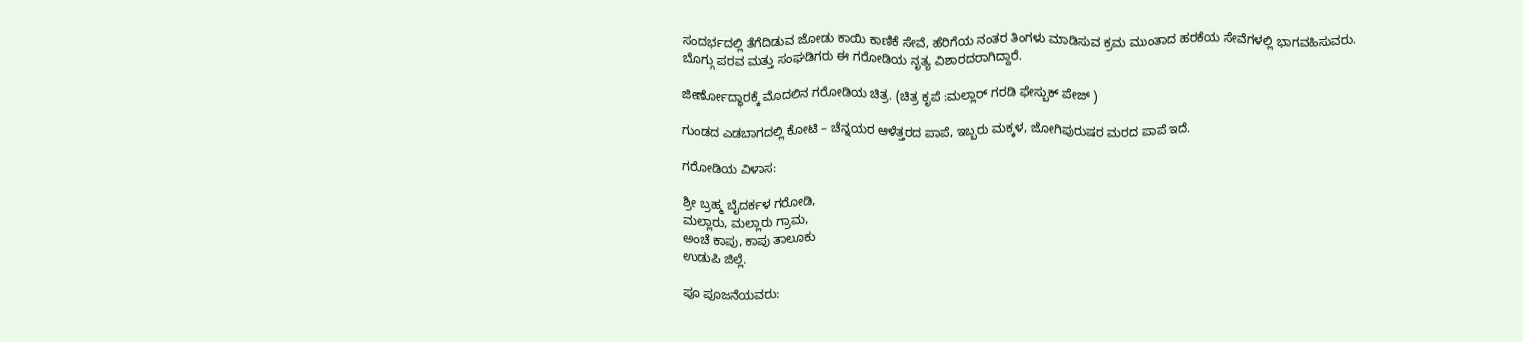ಸಂದರ್ಭದಲ್ಲಿ ತೆಗೆದಿಡುವ ಜೋಡು ಕಾಯಿ ಕಾಣಿಕೆ ಸೇವೆ, ಹೆರಿಗೆಯ ನಂತರ ತಿಂಗಳು ಮಾಡಿಸುವ ಕ್ರಮ ಮುಂತಾದ ಹರಕೆಯ ಸೇವೆಗಳಲ್ಲಿ ಭಾಗವಹಿಸುವರು.
ಬೊಗ್ಗು ಪರವ ಮತ್ತು ಸಂಘಡಿಗರು ಈ ಗರೋಡಿಯ ನೃತ್ಯ ವಿಶಾರದರಾಗಿದ್ದಾರೆ.

ಜೀರ್ಣೋದ್ಧಾರಕ್ಕೆ ಮೊದಲಿನ ಗರೋಡಿಯ ಚಿತ್ರ. (ಚಿತ್ರ ಕೃಪೆ :ಮಲ್ಲಾರ್ ಗರಡಿ ಫೇಸ್ಬುಕ್ ಪೇಜ್ )

ಗುಂಡದ ಎಡಬಾಗದಲ್ಲಿ ಕೋಟಿ – ಚೆನ್ನಯರ ಆಳೆತ್ತರದ ಪಾಪೆ, ಇಬ್ಬರು ಮಕ್ಕಳ, ಜೋಗಿಪುರುಷರ ಮರದ ಪಾಪೆ ಇದೆ.

ಗರೋಡಿಯ ವಿಳಾಸ:

ಶ್ರೀ ಬ್ರಹ್ಮ ಬೈದರ್ಕಳ ಗರೋಡಿ,
ಮಲ್ಲಾರು, ಮಲ್ಲಾರು ಗ್ರಾಮ,
ಅಂಚೆ ಕಾಪು, ಕಾಪು ತಾಲೂಕು
ಉಡುಪಿ ಜಿಲ್ಲೆ.

ಪೂ ಪೂಜನೆಯವರು: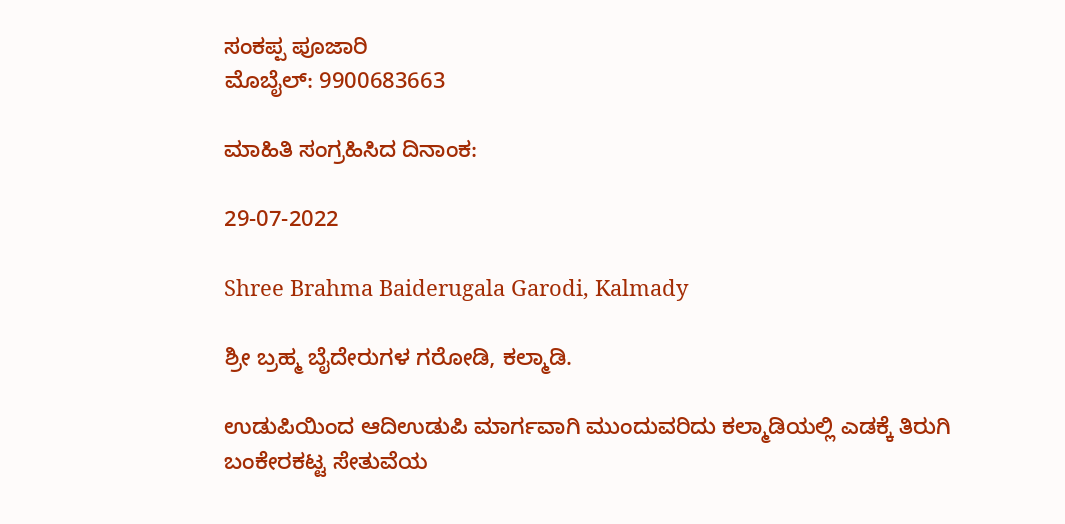ಸಂಕಪ್ಪ ಪೂಜಾರಿ
ಮೊಬೈಲ್: 9900683663

ಮಾಹಿತಿ ಸಂಗ್ರಹಿಸಿದ ದಿನಾಂಕ:

29-07-2022

Shree Brahma Baiderugala Garodi, Kalmady

ಶ್ರೀ ಬ್ರಹ್ಮ ಬೈದೇರುಗಳ ಗರೋಡಿ, ಕಲ್ಮಾಡಿ.

ಉಡುಪಿಯಿಂದ ಆದಿಉಡುಪಿ ಮಾರ್ಗವಾಗಿ ಮುಂದುವರಿದು ಕಲ್ಮಾಡಿಯಲ್ಲಿ ಎಡಕ್ಕೆ ತಿರುಗಿ ಬಂಕೇರಕಟ್ಟ ಸೇತುವೆಯ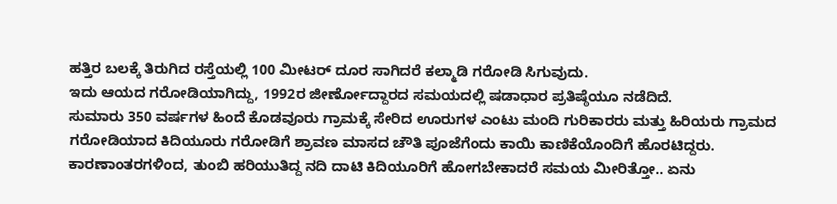ಹತ್ತಿರ ಬಲಕ್ಕೆ ತಿರುಗಿದ ರಸ್ತೆಯಲ್ಲಿ 100 ಮೀಟರ್ ದೂರ ಸಾಗಿದರೆ ಕಲ್ಮಾಡಿ ಗರೋಡಿ ಸಿಗುವುದು.
ಇದು ಆಯದ ಗರೋಡಿಯಾಗಿದ್ದು, 1992ರ ಜೀರ್ಣೋದ್ದಾರದ ಸಮಯದಲ್ಲಿ ಷಡಾಧಾರ ಪ್ರತಿಷ್ಠೆಯೂ ನಡೆದಿದೆ.
ಸುಮಾರು 350 ವರ್ಷಗಳ ಹಿಂದೆ ಕೊಡವೂರು ಗ್ರಾಮಕ್ಕೆ ಸೇರಿದ ಊರುಗಳ ಎಂಟು ಮಂದಿ ಗುರಿಕಾರರು ಮತ್ತು ಹಿರಿಯರು ಗ್ರಾಮದ ಗರೋಡಿಯಾದ ಕಿದಿಯೂರು ಗರೋಡಿಗೆ ಶ್ರಾವಣ ಮಾಸದ ಚೌತಿ ಪೂಜೆಗೆಂದು ಕಾಯಿ ಕಾಣಿಕೆಯೊಂದಿಗೆ ಹೊರಟಿದ್ದರು. ಕಾರಣಾಂತರಗಳಿಂದ, ತುಂಬಿ ಹರಿಯುತಿದ್ದ ನದಿ ದಾಟಿ ಕಿದಿಯೂರಿಗೆ ಹೋಗಬೇಕಾದರೆ ಸಮಯ ಮೀರಿತ್ತೋ.. ಏನು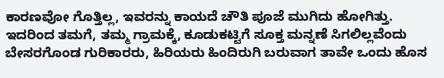ಕಾರಣವೋ ಗೊತ್ತಿಲ್ಲ, ಇವರನ್ನು ಕಾಯದೆ ಚೌತಿ ಪೂಜೆ ಮುಗಿದು ಹೋಗಿತ್ತು.
ಇದರಿಂದ ತಮಗೆ, ತಮ್ಮ ಗ್ರಾಮಕ್ಕೆ, ಕೂಡುಕಟ್ಟಿಗೆ ಸೂಕ್ತ ಮನ್ನಣೆ ಸಿಗಲಿಲ್ಲವೆಂದು ಬೇಸರಗೊಂಡ ಗುರಿಕಾರರು, ಹಿರಿಯರು ಹಿಂದಿರುಗಿ ಬರುವಾಗ ತಾವೇ ಒಂದು ಹೊಸ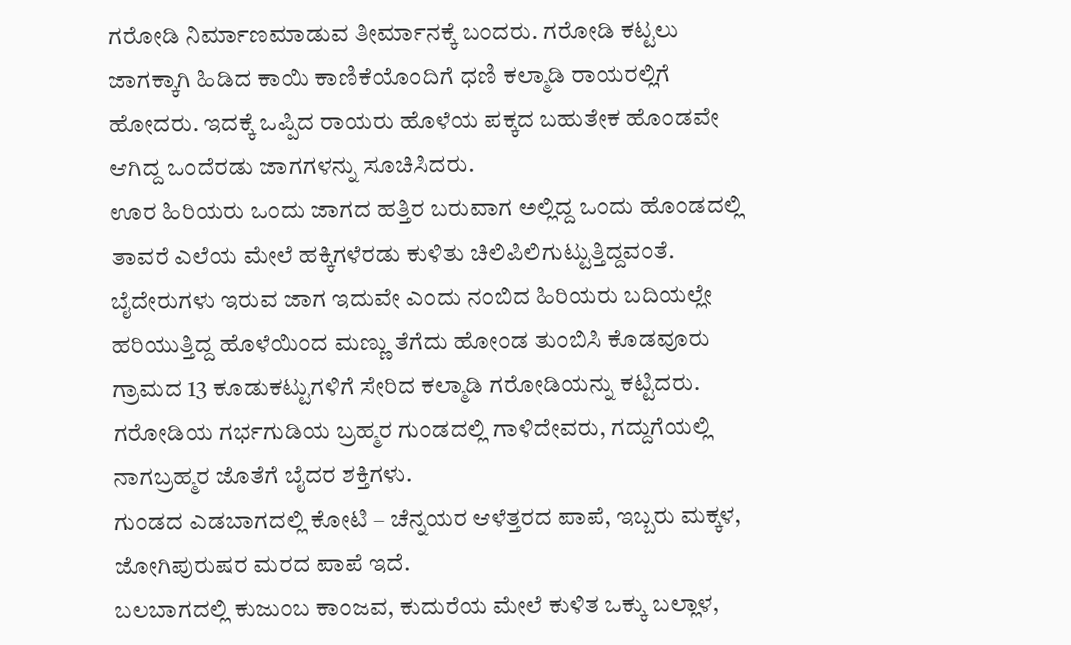ಗರೋಡಿ ನಿರ್ಮಾಣಮಾಡುವ ತೀರ್ಮಾನಕ್ಕೆ ಬಂದರು. ಗರೋಡಿ ಕಟ್ಟಲು ಜಾಗಕ್ಕಾಗಿ ಹಿಡಿದ ಕಾಯಿ ಕಾಣಿಕೆಯೊಂದಿಗೆ ಧಣಿ ಕಲ್ಮಾಡಿ ರಾಯರಲ್ಲಿಗೆ ಹೋದರು. ಇದಕ್ಕೆ ಒಪ್ಪಿದ ರಾಯರು ಹೊಳೆಯ ಪಕ್ಕದ ಬಹುತೇಕ ಹೊಂಡವೇ ಆಗಿದ್ದ ಒಂದೆರಡು ಜಾಗಗಳನ್ನು ಸೂಚಿಸಿದರು.
ಊರ ಹಿರಿಯರು ಒಂದು ಜಾಗದ ಹತ್ತಿರ ಬರುವಾಗ ಅಲ್ಲಿದ್ದ ಒಂದು ಹೊಂಡದಲ್ಲಿ ತಾವರೆ ಎಲೆಯ ಮೇಲೆ ಹಕ್ಕಿಗಳೆರಡು ಕುಳಿತು ಚಿಲಿಪಿಲಿಗುಟ್ಟುತ್ತಿದ್ದವಂತೆ. ಬೈದೇರುಗಳು ಇರುವ ಜಾಗ ಇದುವೇ ಎಂದು ನಂಬಿದ ಹಿರಿಯರು ಬದಿಯಲ್ಲೇ ಹರಿಯುತ್ತಿದ್ದ ಹೊಳೆಯಿಂದ ಮಣ್ಣು ತೆಗೆದು ಹೋಂಡ ತುಂಬಿಸಿ ಕೊಡವೂರು ಗ್ರಾಮದ 13 ಕೂಡುಕಟ್ಟುಗಳಿಗೆ ಸೇರಿದ ಕಲ್ಮಾಡಿ ಗರೋಡಿಯನ್ನು ಕಟ್ಟಿದರು.
ಗರೋಡಿಯ ಗರ್ಭಗುಡಿಯ ಬ್ರಹ್ಮರ ಗುಂಡದಲ್ಲಿ ಗಾಳಿದೇವರು, ಗದ್ದುಗೆಯಲ್ಲಿ ನಾಗಬ್ರಹ್ಮರ ಜೊತೆಗೆ ಬೈದರ ಶಕ್ತಿಗಳು.
ಗುಂಡದ ಎಡಬಾಗದಲ್ಲಿ ಕೋಟಿ – ಚೆನ್ನಯರ ಆಳೆತ್ತರದ ಪಾಪೆ, ಇಬ್ಬರು ಮಕ್ಕಳ, ಜೋಗಿಪುರುಷರ ಮರದ ಪಾಪೆ ಇದೆ.
ಬಲಬಾಗದಲ್ಲಿ ಕುಜುಂಬ ಕಾಂಜವ, ಕುದುರೆಯ ಮೇಲೆ ಕುಳಿತ ಒಕ್ಕು ಬಲ್ಲಾಳ,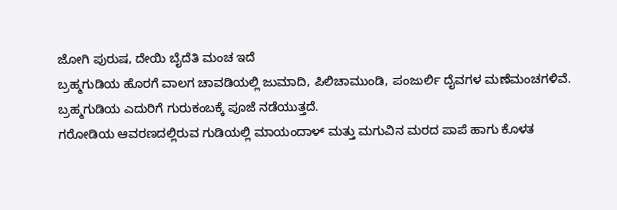ಜೋಗಿ ಪುರುಷ, ದೇಯಿ ಬೈದೆತಿ ಮಂಚ ಇದೆ
ಬ್ರಹ್ಮಗುಡಿಯ ಹೊರಗೆ ವಾಲಗ ಚಾವಡಿಯಲ್ಲಿ ಜುಮಾದಿ, ಪಿಲಿಚಾಮುಂಡಿ, ಪಂಜುರ್ಲಿ ದೈವಗಳ ಮಣೆಮಂಚಗಳಿವೆ.
ಬ್ರಹ್ಮಗುಡಿಯ ಎದುರಿಗೆ ಗುರುಕಂಬಕ್ಕೆ ಪೂಜೆ ನಡೆಯುತ್ತದೆ.
ಗರೋಡಿಯ ಆವರಣದಲ್ಲಿರುವ ಗುಡಿಯಲ್ಲಿ ಮಾಯಂದಾಳ್ ಮತ್ತು ಮಗುವಿನ ಮರದ ಪಾಪೆ ಹಾಗು ಕೊಳತ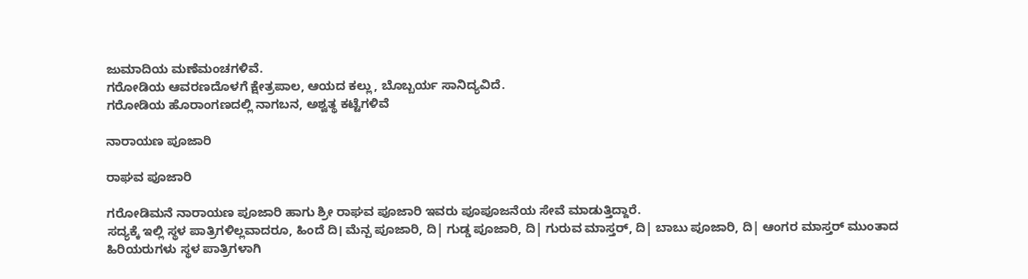ಜುಮಾದಿಯ ಮಣೆಮಂಚಗಳಿವೆ.
ಗರೋಡಿಯ ಆವರಣದೊಳಗೆ ಕ್ಷೇತ್ರಪಾಲ, ಆಯದ ಕಲ್ಲು, ಬೊಬ್ಬರ್ಯ ಸಾನಿದ್ಯವಿದೆ.
ಗರೋಡಿಯ ಹೊರಾಂಗಣದಲ್ಲಿ ನಾಗಬನ, ಅಶ್ವತ್ಥ ಕಟ್ಟೆಗಳಿವೆ

ನಾರಾಯಣ ಪೂಜಾರಿ

ರಾಘವ ಪೂಜಾರಿ

ಗರೋಡಿಮನೆ ನಾರಾಯಣ ಪೂಜಾರಿ ಹಾಗು ಶ್ರೀ ರಾಘವ ಪೂಜಾರಿ ಇವರು ಪೂಪೂಜನೆಯ ಸೇವೆ ಮಾಡುತ್ತಿದ್ದಾರೆ.
ಸದ್ಯಕ್ಕೆ ಇಲ್ಲಿ ಸ್ಥಳ ಪಾತ್ರಿಗಳಿಲ್ಲವಾದರೂ, ಹಿಂದೆ ದಿ। ಮೆನ್ಪ ಪೂಜಾರಿ, ದಿ| ಗುಡ್ಡ ಪೂಜಾರಿ, ದಿ| ಗುರುವ ಮಾಸ್ತರ್, ದಿ| ಬಾಬು ಪೂಜಾರಿ, ದಿ| ಆಂಗರ ಮಾಸ್ತರ್ ಮುಂತಾದ ಹಿರಿಯರುಗಳು ಸ್ಥಳ ಪಾತ್ರಿಗಳಾಗಿ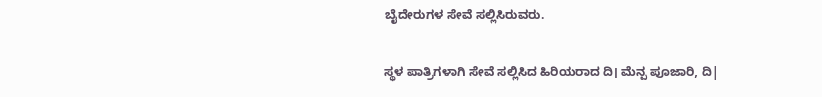ಬೈದೇರುಗಳ ಸೇವೆ ಸಲ್ಲಿಸಿರುವರು.

ಸ್ಥಳ ಪಾತ್ರಿಗಳಾಗಿ ಸೇವೆ ಸಲ್ಲಿಸಿದ ಹಿರಿಯರಾದ ದಿ। ಮೆನ್ಪ ಪೂಜಾರಿ, ದಿ|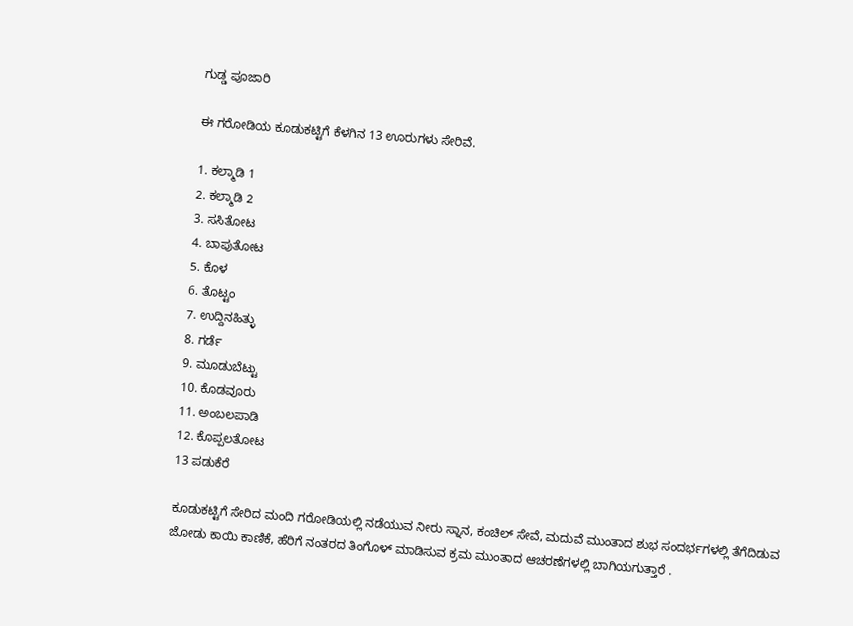ಗುಡ್ಡ ಪೂಜಾರಿ

ಈ ಗರೋಡಿಯ ಕೂಡುಕಟ್ಟಿಗೆ ಕೆಳಗಿನ 13 ಊರುಗಳು ಸೇರಿವೆ.

1. ಕಲ್ಮಾಡಿ 1
2. ಕಲ್ಮಾಡಿ 2
3. ಸಸಿತೋಟ
4. ಬಾಪುತೋಟ
5. ಕೊಳ
6. ತೊಟ್ಟಂ
7. ಉದ್ದಿನಹಿತ್ಳು
8. ಗರ್ಡೆ
9. ಮೂಡುಬೆಟ್ಟು
10. ಕೊಡವೂರು
11. ಅಂಬಲಪಾಡಿ
12. ಕೊಪ್ಪಲತೋಟ
13 ಪಡುಕೆರೆ

ಕೂಡುಕಟ್ಟಿಗೆ ಸೇರಿದ ಮಂದಿ ಗರೋಡಿಯಲ್ಲಿ ನಡೆಯುವ ನೀರು ಸ್ನಾನ, ಕಂಚಿಲ್ ಸೇವೆ, ಮದುವೆ ಮುಂತಾದ ಶುಭ ಸಂದರ್ಭಗಳಲ್ಲಿ ತೆಗೆದಿಡುವ ಜೋಡು ಕಾಯಿ ಕಾಣಿಕೆ, ಹೆರಿಗೆ ನಂತರದ ತಿಂಗೊಳ್ ಮಾಡಿಸುವ ಕ್ರಮ ಮುಂತಾದ ಆಚರಣೆಗಳಲ್ಲಿ ಬಾಗಿಯಗುತ್ತಾರೆ .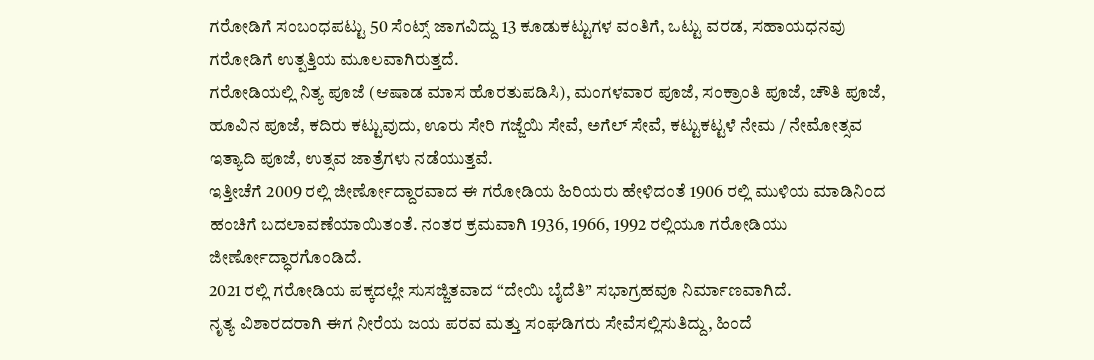ಗರೋಡಿಗೆ ಸಂಬಂಧಪಟ್ಟು 50 ಸೆಂಟ್ಸ್ ಜಾಗವಿದ್ದು 13 ಕೂಡುಕಟ್ಟುಗಳ ವಂತಿಗೆ, ಒಟ್ಟು ವರಡ, ಸಹಾಯಧನವು ಗರೋಡಿಗೆ ಉತ್ಪತ್ತಿಯ ಮೂಲವಾಗಿರುತ್ತದೆ.
ಗರೋಡಿಯಲ್ಲಿ ನಿತ್ಯ ಪೂಜೆ (ಆಷಾಡ ಮಾಸ ಹೊರತುಪಡಿಸಿ), ಮಂಗಳವಾರ ಪೂಜೆ, ಸಂಕ್ರಾಂತಿ ಪೂಜೆ, ಚೌತಿ ಪೂಜೆ, ಹೂವಿನ ಪೂಜೆ, ಕದಿರು ಕಟ್ಟುವುದು, ಊರು ಸೇರಿ ಗಜ್ಜೆಯಿ ಸೇವೆ, ಅಗೆಲ್ ಸೇವೆ, ಕಟ್ಟುಕಟ್ಟಳೆ ನೇಮ / ನೇಮೋತ್ಸವ ಇತ್ಯಾದಿ ಪೂಜೆ, ಉತ್ಸವ ಜಾತ್ರೆಗಳು ನಡೆಯುತ್ತವೆ.
ಇತ್ತೀಚೆಗೆ 2009 ರಲ್ಲಿ ಜೀರ್ಣೋದ್ದಾರವಾದ ಈ ಗರೋಡಿಯ ಹಿರಿಯರು ಹೇಳಿದಂತೆ 1906 ರಲ್ಲಿ ಮುಳಿಯ ಮಾಡಿನಿಂದ ಹಂಚಿಗೆ ಬದಲಾವಣೆಯಾಯಿತಂತೆ. ನಂತರ ಕ್ರಮವಾಗಿ 1936, 1966, 1992 ರಲ್ಲಿಯೂ ಗರೋಡಿಯು ಜೀರ್ಣೋದ್ಧಾರಗೊಂಡಿದೆ.
2021 ರಲ್ಲಿ ಗರೋಡಿಯ ಪಕ್ಕದಲ್ಲೇ ಸುಸಜ್ಜಿತವಾದ “ದೇಯಿ ಬೈದೆತಿ” ಸಭಾಗ್ರಹವೂ ನಿರ್ಮಾಣವಾಗಿದೆ.
ನೃತ್ಯ ವಿಶಾರದರಾಗಿ ಈಗ ನೀರೆಯ ಜಯ ಪರವ ಮತ್ತು ಸಂಘಡಿಗರು ಸೇವೆಸಲ್ಲಿಸುತಿದ್ದು, ಹಿಂದೆ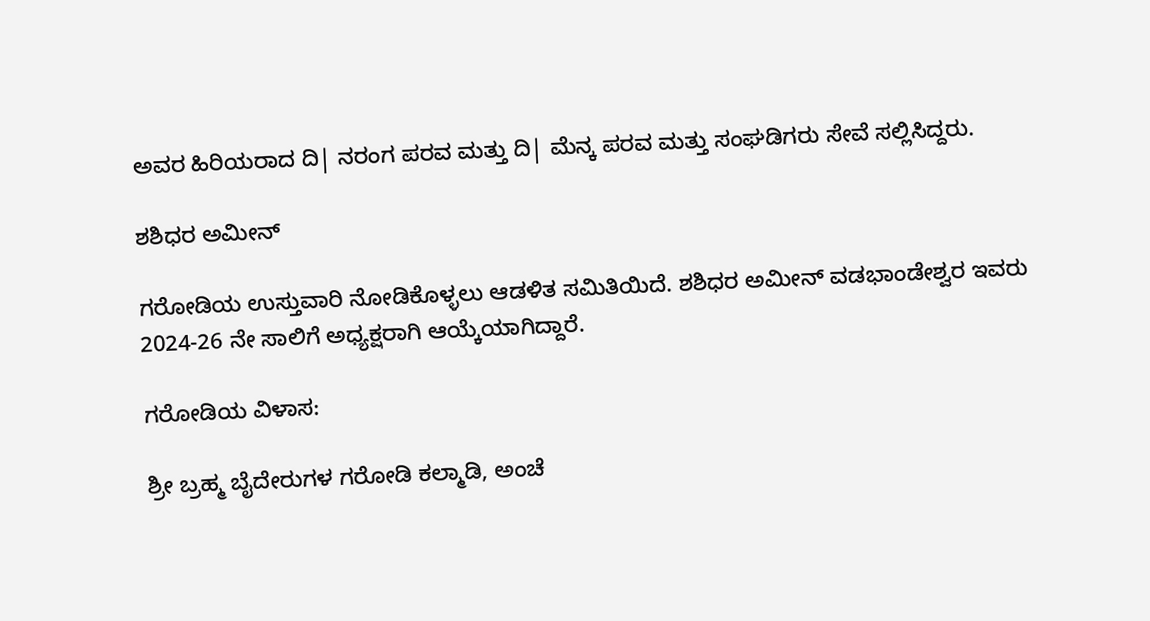ಅವರ ಹಿರಿಯರಾದ ದಿ| ನರಂಗ ಪರವ ಮತ್ತು ದಿ| ಮೆನ್ಕ ಪರವ ಮತ್ತು ಸಂಘಡಿಗರು ಸೇವೆ ಸಲ್ಲಿಸಿದ್ದರು.

ಶಶಿಧರ ಅಮೀನ್

ಗರೋಡಿಯ ಉಸ್ತುವಾರಿ ನೋಡಿಕೊಳ್ಳಲು ಆಡಳಿತ ಸಮಿತಿಯಿದೆ. ಶಶಿಧರ ಅಮೀನ್ ವಡಭಾಂಡೇಶ್ವರ ಇವರು 2024-26 ನೇ ಸಾಲಿಗೆ ಅಧ್ಯಕ್ಷರಾಗಿ ಆಯ್ಕೆಯಾಗಿದ್ದಾರೆ.

ಗರೋಡಿಯ ವಿಳಾಸ:

ಶ್ರೀ ಬ್ರಹ್ಮ ಬೈದೇರುಗಳ ಗರೋಡಿ ಕಲ್ಮಾಡಿ, ಅಂಚೆ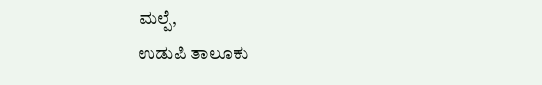ಮಲ್ಪೆ,
ಉಡುಪಿ ತಾಲೂಕು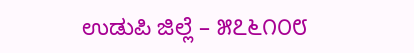ಉಡುಪಿ ಜಿಲ್ಲೆ – ೫೭೬೧೦೮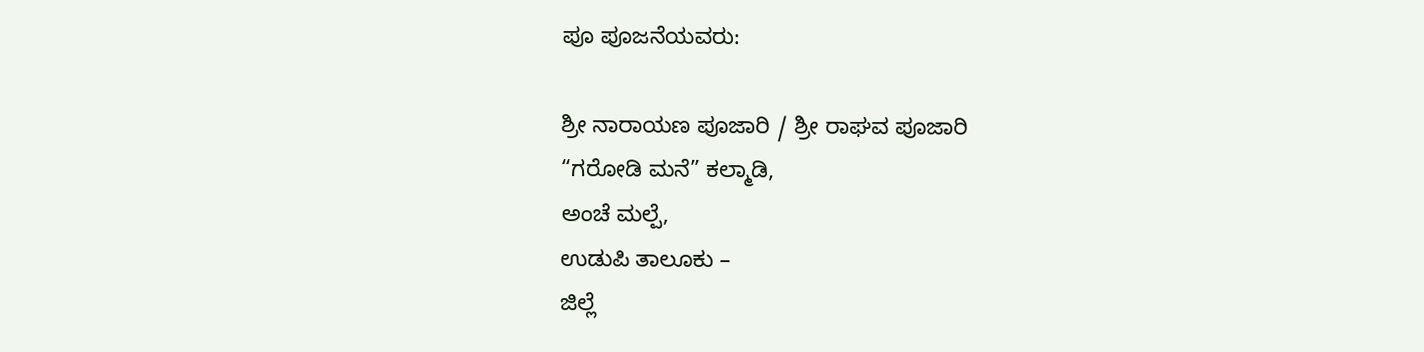ಪೂ ಪೂಜನೆಯವರು:

ಶ್ರೀ ನಾರಾಯಣ ಪೂಜಾರಿ / ಶ್ರೀ ರಾಘವ ಪೂಜಾರಿ
“ಗರೋಡಿ ಮನೆ” ಕಲ್ಮಾಡಿ,
ಅಂಚೆ ಮಲ್ಪೆ,
ಉಡುಪಿ ತಾಲೂಕು –
ಜಿಲ್ಲೆ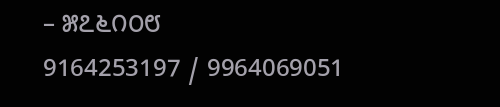– ೫೭೬೧೦೮
9164253197 / 9964069051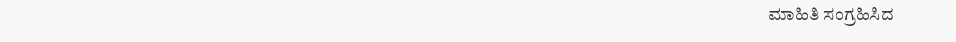ಮಾಹಿತಿ ಸಂಗ್ರಹಿಸಿದ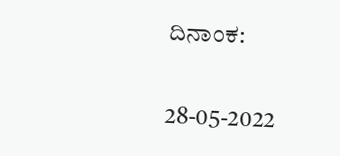ದಿನಾಂಕ:

28-05-2022